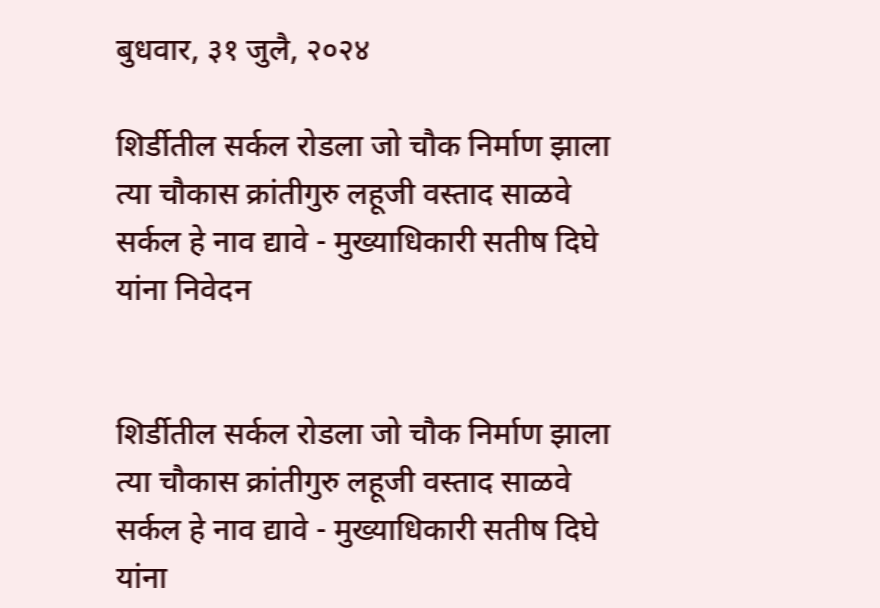बुधवार, ३१ जुलै, २०२४

शिर्डीतील सर्कल रोडला जो चौक निर्माण झाला त्या चौकास क्रांतीगुरु लहूजी वस्ताद साळवे सर्कल हे नाव द्यावे - मुख्याधिकारी सतीष दिघे यांना निवेदन


शिर्डीतील सर्कल रोडला जो चौक निर्माण झाला त्या चौकास क्रांतीगुरु लहूजी वस्ताद साळवे सर्कल हे नाव द्यावे - मुख्याधिकारी सतीष दिघे यांना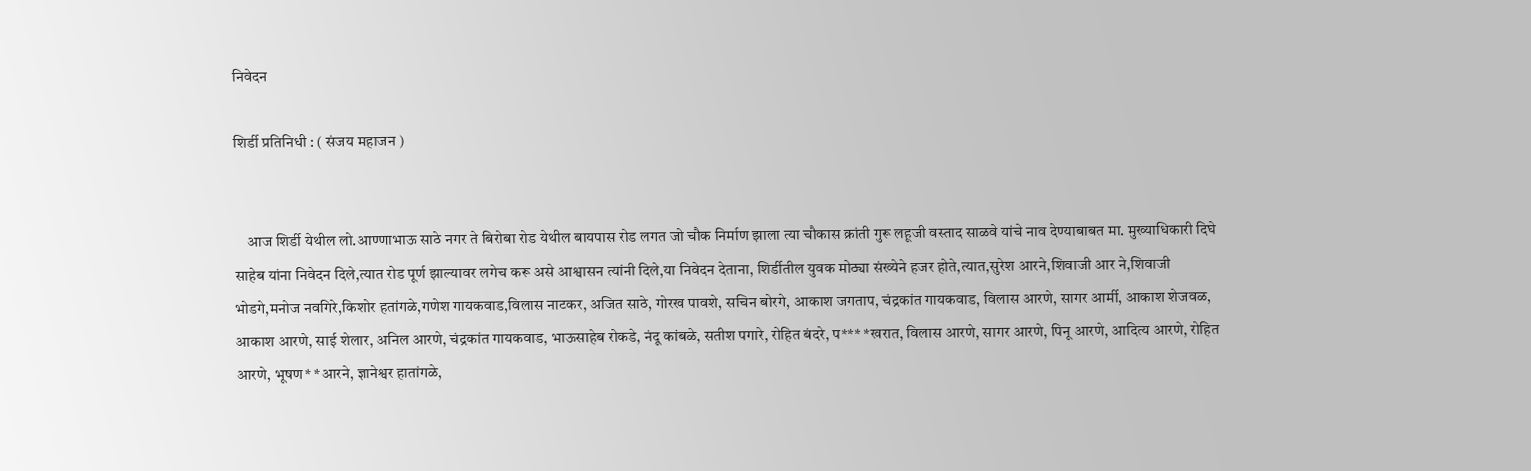निवेदन

शिर्डी प्रतिनिधी : ( संजय महाजन )


    आज शिर्डी येथील लो.आण्णाभाऊ साठे नगर ते बिरोबा रोड येथील बायपास रोड लगत जो चौक निर्माण झाला त्या चौकास क्रांती गुरू लहूजी वस्ताद साळवे यांचे नाव देण्याबाबत मा. मुख्याधिकारी दिघे साहेब यांना निवेदन दिले,त्यात रोड पूर्ण झाल्यावर लगेच करू असे आश्वासन त्यांनी दिले,या निवेदन देताना, शिर्डीतील युवक मोठ्या संख्येने हजर होते,त्यात,सुरेश आरने,शिवाजी आर ने,शिवाजी भोडगे,मनोज नवगिरे,किशोर हतांगळे,गणेश गायकवाड,विलास नाटकर, अजित साठे, गोरख पावशे, सचिन बोरगे, आकाश जगताप, चंद्रकांत गायकवाड, विलास आरणे, सागर आर्मी, आकाश शेजवळ, आकाश आरणे, साई शेलार, अनिल आरणे, चंद्रकांत गायकवाड, भाऊसाहेब रोकडे, नंदू कांबळे, सतीश पगारे, रोहित बंदरे, प*** *खरात, विलास आरणे, सागर आरणे, पिनू आरणे, आदित्य आरणे, रोहित आरणे, भूषण* *आरने, ज्ञानेश्वर हातांगळे,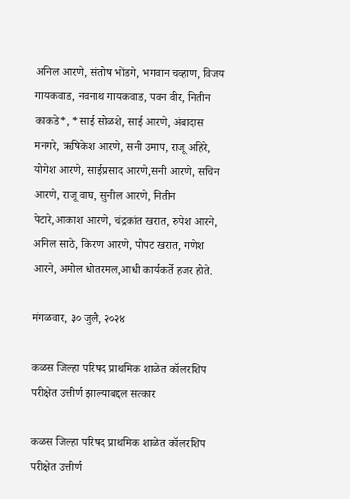अनिल आरणे, संतोष भोंडगे, भगवान चव्हाण, विजय गायकवाड, नवनाथ गायकवाड, पवन वीर, नितीन काकडे*, *साई सोळशे, साई आरणे, अंबादास मनगरे, ऋषिकेश आरणे, सनी उमाप, राजू अहिरे, योगेश आरणे, साईप्रसाद आरणे,सनी आरणे, सचिन आरणे, राजू वाघ, सुनील आरणे, नितीन पेटारे,आकाश आरणे, चंद्रकांत खरात, रुपेश आरने, अनिल साठे, किरण आरणे, पोपट खरात, गणेश आरने, अमोल धोतरमल,आधी कार्यकर्ते हजर होते.

मंगळवार, ३० जुलै, २०२४

कळस जिल्हा परिषद प्राथमिक शाळेत कॉलरशिप परीक्षेत उत्तीर्ण झाल्याबद्दल सत्कार

कळस जिल्हा परिषद प्राथमिक शाळेत कॉलरशिप परीक्षेत उत्तीर्ण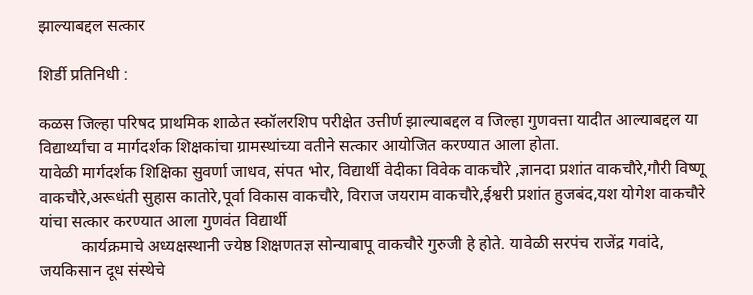झाल्याबद्दल सत्कार

शिर्डी प्रतिनिधी :

कळस जिल्हा परिषद प्राथमिक शाळेत स्कॉलरशिप परीक्षेत उत्तीर्ण झाल्याबद्दल व जिल्हा गुणवत्ता यादीत आल्याबद्दल या विद्यार्थ्यांचा व मार्गदर्शक शिक्षकांचा ग्रामस्थांच्या वतीने सत्कार आयोजित करण्यात आला होता.
यावेळी मार्गदर्शक शिक्षिका सुवर्णा जाधव, संपत भोर, विद्यार्थी वेदीका विवेक वाकचौरे ,ज्ञानदा प्रशांत वाकचौरे,गौरी विष्णू वाकचौरे,अरूधंती सुहास कातोरे,पूर्वा विकास वाकचौरे, विराज जयराम वाकचौरे,ईश्वरी प्रशांत हुजबंद,यश योगेश वाकचौरे यांचा सत्कार करण्यात आला गुणवंत विद्यार्थी
          कार्यक्रमाचे अध्यक्षस्थानी ज्येष्ठ शिक्षणतज्ञ सोन्याबापू वाकचौरे गुरुजी हे होते. यावेळी सरपंच राजेंद्र गवांदे, जयकिसान दूध संस्थेचे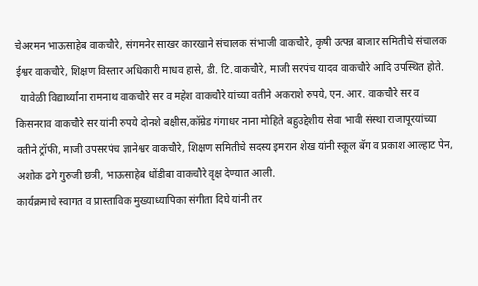चेअरमन भाऊसाहेब वाकचौरे, संगमनेर साखर कारखाने संचालक संभाजी वाकचौरे, कृषी उत्पन्न बाजार समितीचे संचालक ईश्वर वाकचौरे, शिक्षण विस्तार अधिकारी माधव हासे, डी. टि.वाकचौरे, माजी सरपंच यादव वाकचौरे आदि उपस्थित होते.
  यावेळी विद्यार्थ्यांना रामनाथ वाकचौरे सर व महेश वाकचौरे यांच्या वतीने अकराशे रुपये, एन. आर. वाकचौरे सर व किसनराव वाकचौरे सर यांनी रुपये दोनशे बक्षीस,कॉम्रेड गंगाधर नाना मोहिते बहुउद्देशीय सेवा भावी संस्था राजापूरयांच्या वतीने ट्रॉफी, माजी उपसरपंच ज्ञानेश्वर वाकचौरे, शिक्षण समितीचे सदस्य इमरान शेख यांनी स्कूल बॅग व प्रकाश आल्हाट पेन, अशोक ढगे गुरुजी छत्री, भाऊसाहेब धोंडीबा वाकचौरे वृक्ष देण्यात आली.
कार्यक्रमाचे स्वागत व प्रास्ताविक मुख्याध्यापिका संगीता दिघे यांनी तर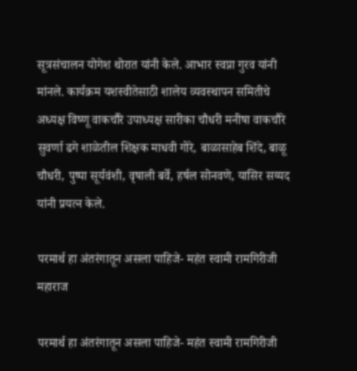सूत्रसंचालन योगेश थोरात यांनी केले. आभार स्वप्ना गुरव यांनी मांनले. कार्यक्रम यशस्वीतेसाठी शालेय व्यवस्थापन समितीचे अध्यक्ष विष्णू वाकचौरे उपाध्यक्ष सारीका चौधरी मनीषा वाकचौरे सुवर्णा ढगे शाळेतील शिक्षक माधवी गोरे, बाळासाहेब शिंदे, बाळू चौधरी, पुष्पा सूर्यवंशी, वृषाली बर्वे, हर्षल सोनवणे, यासिर सय्यद यांनी प्रयत्न केले.

परमार्थ हा अंतरंगातून असला पाहिजे- महंत स्वामी रामगिरीजी महाराज

परमार्थ हा अंतरंगातून असला पाहिजे- महंत स्वामी रामगिरीजी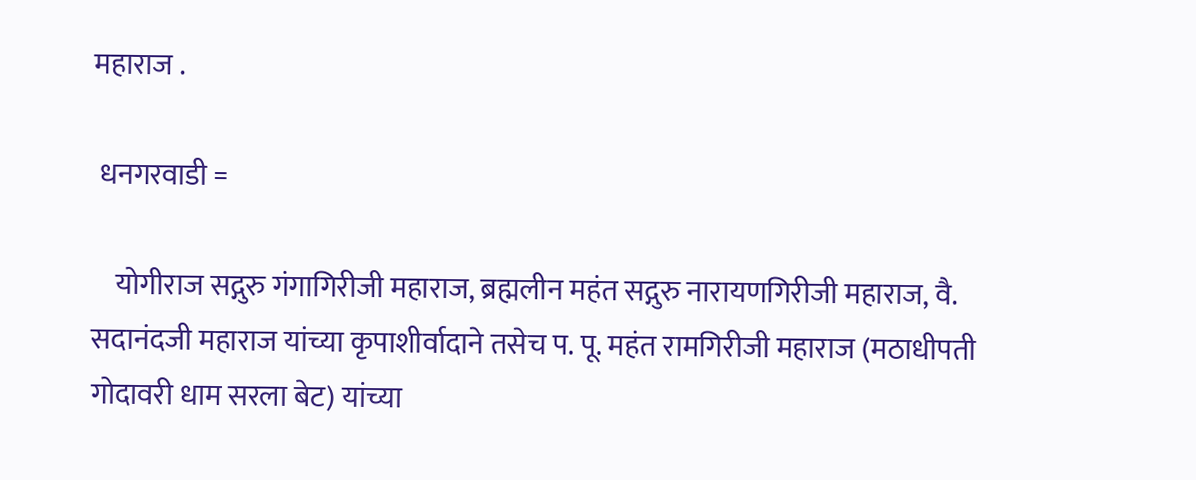महाराज .

 धनगरवाडी =

    योगीराज सद्गुरु गंगागिरीजी महाराज, ब्रह्मलीन महंत सद्गुरु नारायणगिरीजी महाराज, वै. सदानंदजी महाराज यांच्या कृपाशीर्वादाने तसेच प. पू. महंत रामगिरीजी महाराज (मठाधीपती गोदावरी धाम सरला बेट) यांच्या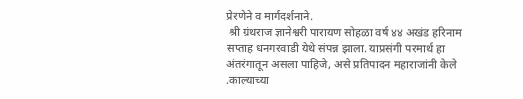प्रेरणेने व मार्गदर्शनाने.
 श्री ग्रंथराज ज्ञानेश्वरी पारायण सोहळा वर्ष ४४ अखंड हरिनाम सप्ताह धनगरवाडी येथे संपन्न झाला. याप्रसंगी परमार्थ हा अंतरंगातून असला पाहिजे, असे प्रतिपादन महाराजांनी केले .काल्याच्या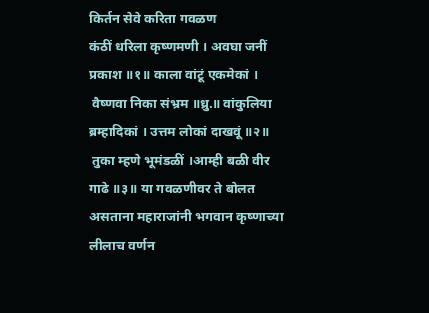किर्तन सेवे करिता गवळण
कंठीं धरिला कृष्णमणी । अवघा जनीं प्रकाश ॥१॥ काला वांटूं एकमेकां ।
 वैष्णवा निका संभ्रम ॥ध्रु.॥ वांकुलिया ब्रम्हादिकां । उत्तम लोकां दाखवूं ॥२॥
 तुका म्हणे भूमंडळीं ।आम्ही बळी वीर गाढे ॥३॥ या गवळणीवर ते बोलत असताना महाराजांनी भगवान कृष्णाच्या लीलाच वर्णन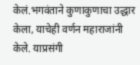केलं.भगवंताने कुणाकुणाचा उद्धार केला, याचेही वर्णन महाराजांनी केले. याप्रसंगी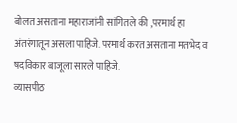बोलत असताना महाराजांनी सांगितले की ,परमार्थ हा अंतरंगातून असला पाहिजे. परमार्थ करत असताना मतभेद व षदविकार बाजूला सारले पाहिजे.
व्यासपीठ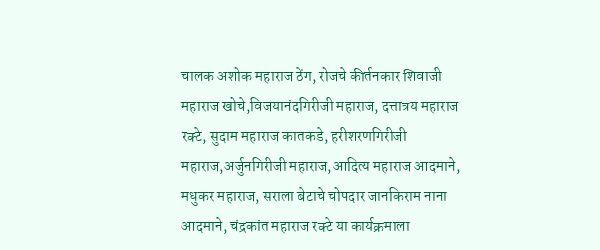चालक अशोक महाराज ठेंग, रोजचे कीर्तनकार शिवाजी महाराज खोचे,विजयानंदगिरीजी महाराज, दत्तात्रय महाराज रक्टे, सुदाम महाराज कातकडे, हरीशरणगिरीजी महाराज,अर्जुनगिरीजी महाराज,आदित्य महाराज आदमाने, मधुकर महाराज, सराला बेटाचे चोपदार जानकिराम नाना आदमाने, चंद्रकांत महाराज रक्टे या कार्यक्रमाला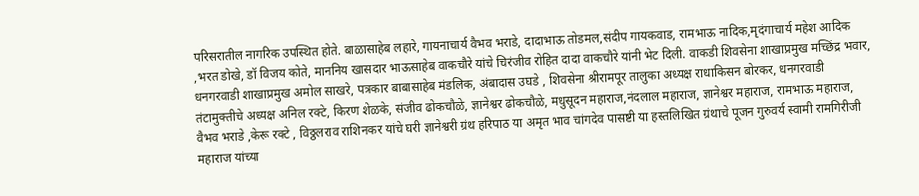परिसरातील नागरिक उपस्थित होते. बाळासाहेब लहारे, गायनाचार्य वैभव भराडे, दादाभाऊ तोडमल,संदीप गायकवाड, रामभाऊ नादिक,मृदंगाचार्य महेश आदिक ,भरत डोखे, डॉ विजय कोते, माननिय खासदार भाऊसाहेब वाकचौरे यांचे चिरंजीव रोहित दादा वाकचौरे यांनी भेट दिली. वाकडी शिवसेना शाखाप्रमुख मच्छिंद्र भवार, धनगरवाडी शाखाप्रमुख अमोल साखरे, पत्रकार बाबासाहेब मंडलिक, अंबादास उघडे , शिवसेना श्रीरामपूर तालुका अध्यक्ष राधाकिसन बोरकर, धनगरवाडी तंटामुक्तीचे अध्यक्ष अनिल रक्टे, किरण शेळके, संजीव ढोकचौळे, ज्ञानेश्वर ढोकचौळे, मधुसूदन महाराज,नंदलाल महाराज, ज्ञानेश्वर महाराज, रामभाऊ महाराज, वैभव भराडे ,केरू रक्टे , विठ्ठलराव राशिनकर यांचे घरी ज्ञानेश्वरी ग्रंथ हरिपाठ या अमृत भाव चांगदेव पासष्टी या हस्तलिखित ग्रंथाचे पूजन गुरुवर्य स्वामी रामगिरीजी महाराज यांच्या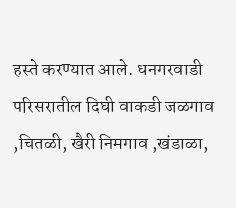हस्ते करण्यात आले. धनगरवाडी परिसरातील दिघी वाकडी जळगाव ,चितळी, खैरी निमगाव ,खंडाळा,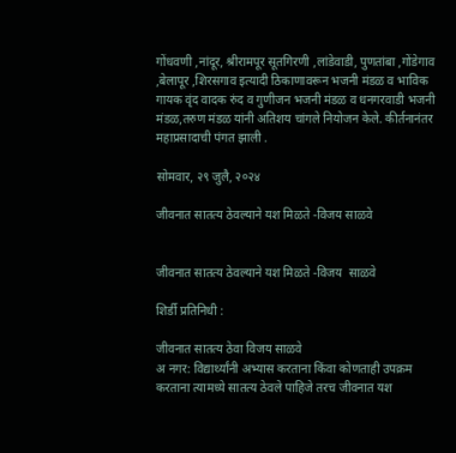गोंधवणी ,नांदूर, श्रीरामपूर सूतगिरणी ,लांडेवाडी, पुणतांबा ,गोंडेगाव ,बेलापूर ,शिरसगाव इत्यादी ठिकाणावरून भजनी मंडळ व भाविक गायक वृंद वादक रुंद व गुणीजन भजनी मंडळ व धनगरवाडी भजनी मंडळ,तरुण मंडळ यांनी अतिशय चांगले नियोजन केले. कीर्तनानंतर महाप्रसादाची पंगत झाली .

सोमवार, २९ जुलै, २०२४

जीवनात सातत्य ठेवल्याने यश मिळते -विजय साळवे


जीवनात सातत्य ठेवल्याने यश मिळते -विजय  साळवे

शिर्डी प्रतिनिधी :

जीवनात सातत्य ठेवा विजय साळवे
अ नगर: विद्यार्थ्यांनी अभ्यास करताना किंवा कोणताही उपक्रम करताना त्यामध्ये सातत्य ठेवले पाहिजे तरच जीवनात यश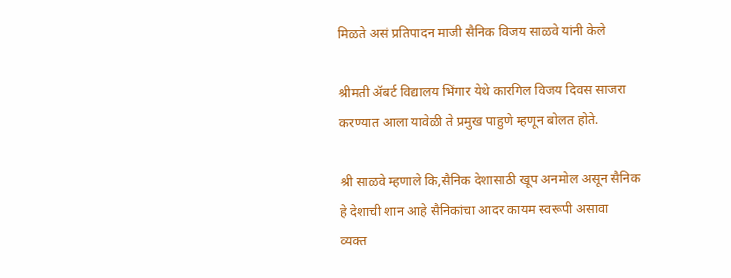मिळते असं प्रतिपादन माजी सैनिक विजय साळवे यांनी केले

श्रीमती ॲबर्ट विद्यालय भिंगार येथे कारगिल विजय दिवस साजरा करण्यात आला यावेळी ते प्रमुख पाहुणे म्हणून बोलत होते.

श्री साळवे म्हणाले कि,सैनिक देशासाठी खूप अनमोल असून सैनिक
हे देशाची शान आहे सैनिकांचा आदर कायम स्वरूपी असावा
व्यक्त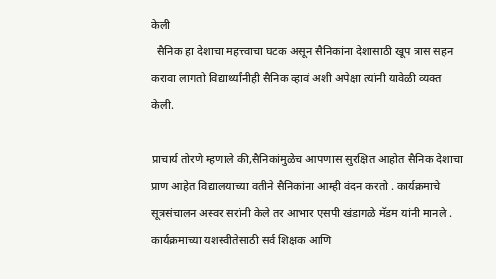केली
  सैनिक हा देशाचा महत्त्वाचा घटक असून सैनिकांना देशासाठी खूप त्रास सहन करावा लागतो विद्यार्थ्यांनीही सैनिक व्हावं अशी अपेक्षा त्यांनी यावेळी व्यक्त केली.

प्राचार्य तोरणे म्हणाले की,सैनिकांमुळेच आपणास सुरक्षित आहोत सैनिक देशाचा प्राण आहेत विद्यालयाच्या वतीने सैनिकांना आम्ही वंदन करतो . कार्यक्रमाचे सूत्रसंचालन अस्वर सरांनी केले तर आभार एसपी खंडागळे मॅडम यांनी मानले . कार्यक्रमाच्या यशस्वीतेसाठी सर्व शिक्षक आणि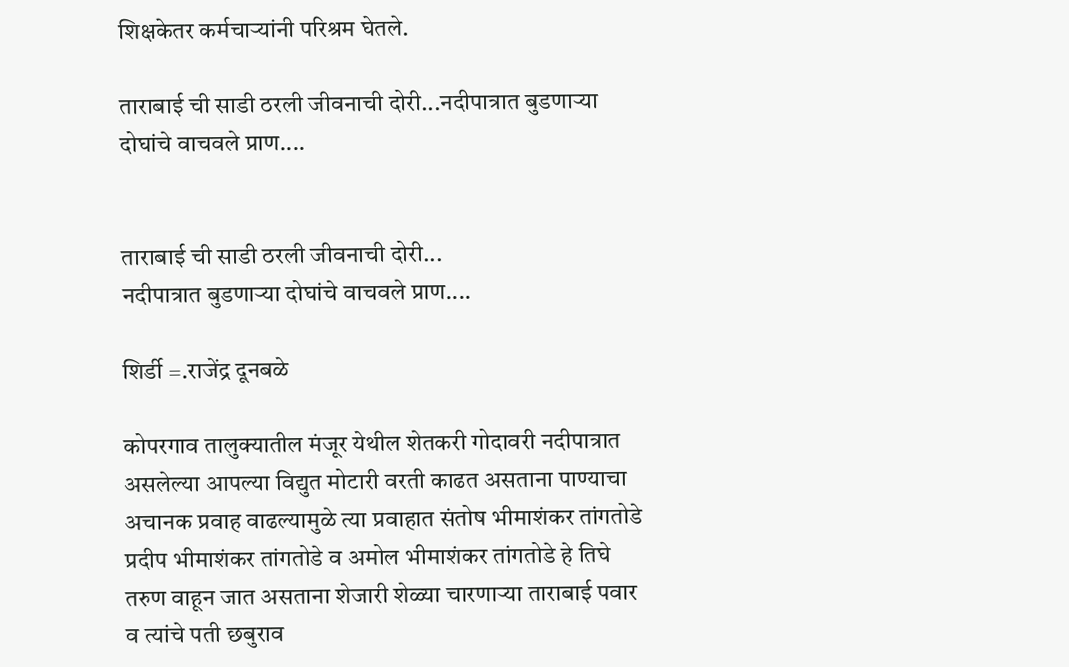शिक्षकेतर कर्मचाऱ्यांनी परिश्रम घेतले.

ताराबाई ची साडी ठरली जीवनाची दोरी...नदीपात्रात बुडणाऱ्या दोघांचे वाचवले प्राण....


ताराबाई ची साडी ठरली जीवनाची दोरी...
नदीपात्रात बुडणाऱ्या दोघांचे वाचवले प्राण....

शिर्डी =.राजेंद्र दूनबळे

कोपरगाव तालुक्यातील मंजूर येथील शेतकरी गोदावरी नदीपात्रात असलेल्या आपल्या विद्युत मोटारी वरती काढत असताना पाण्याचा अचानक प्रवाह वाढल्यामुळे त्या प्रवाहात संतोष भीमाशंकर तांगतोडे प्रदीप भीमाशंकर तांगतोडे व अमोल भीमाशंकर तांगतोडे हे तिघे तरुण वाहून जात असताना शेजारी शेळ्या चारणाऱ्या ताराबाई पवार व त्यांचे पती छबुराव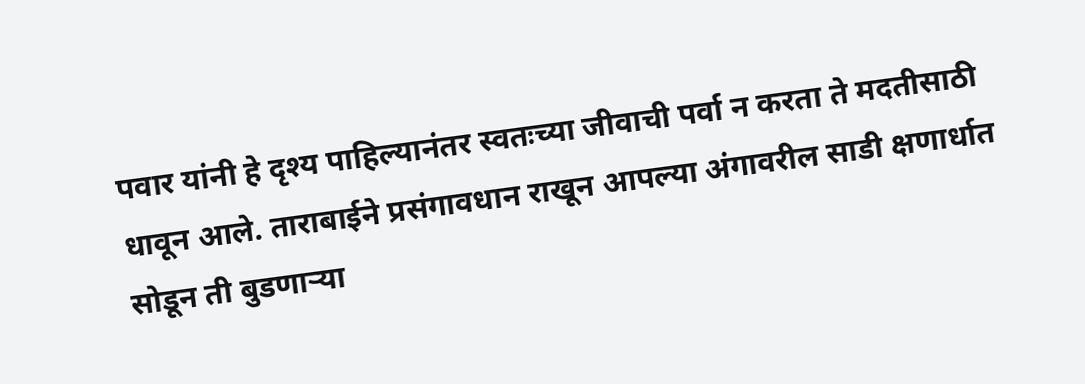पवार यांनी हे दृश्य पाहिल्यानंतर स्वतःच्या जीवाची पर्वा न करता ते मदतीसाठी धावून आले. ताराबाईने प्रसंगावधान राखून आपल्या अंगावरील साडी क्षणार्धात सोडून ती बुडणाऱ्या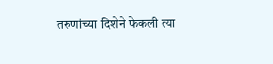तरुणांच्या दिशेने फेकली त्या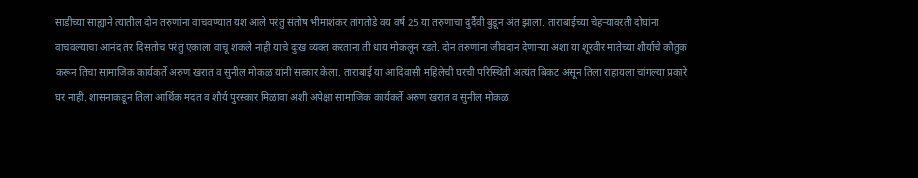साडीच्या साह्याने त्यातील दोन तरुणांना वाचवण्यात यश आले परंतु संतोष भीमाशंकर तांगतोडे वय वर्ष 25 या तरुणाचा दुर्दैवी बुडून अंत झाला. ताराबाईच्या चेहऱ्यावरती दोघांना वाचवल्याचा आनंद तर दिसतोच परंतु एकाला वाचू शकले नाही याचे दुःख व्यक्त करताना ती धाय मोकलून रडते. दोन तरुणांना जीवदान देणाऱ्या अशा या शूरवीर मातेच्या शौर्याचे कौतुक करून तिचा सामाजिक कार्यकर्ते अरुण खरात व सुनील मोकळ यांनी सत्कार केला. ताराबाई या आदिवासी महिलेची घरची परिस्थिती अत्यंत बिकट असून तिला राहायला चांगल्या प्रकारे घर नाही. शासनाकडून तिला आर्थिक मदत व शौर्य पुरस्कार मिळावा अशी अपेक्षा सामाजिक कार्यकर्ते अरुण खरात व सुनील मोकळ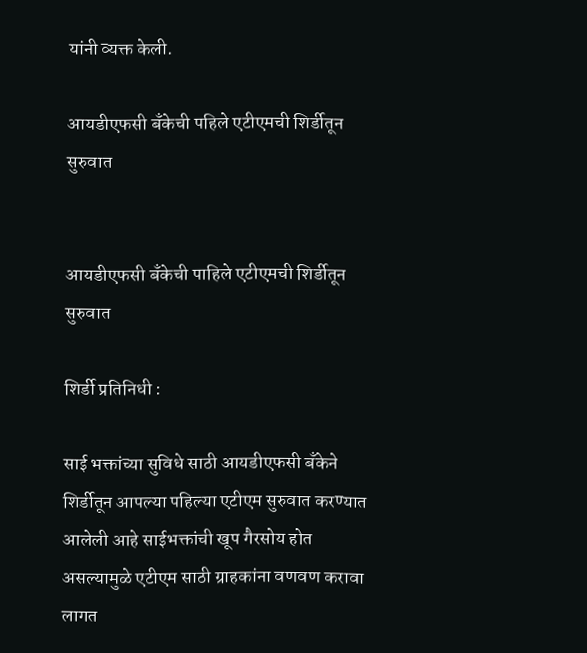यांनी व्यक्त केली.

आयडीएफसी बँकेची पहिले एटीएमची शिर्डीतून सुरुवात


आयडीएफसी बँकेची पाहिले एटीएमची शिर्डीतून सुरुवात

शिर्डी प्रतिनिधी :

साई भक्तांच्या सुविधे साठी आयडीएफसी बँकेने शिर्डीतून आपल्या पहिल्या एटीएम सुरुवात करण्यात आलेली आहे साईभक्तांची खूप गैरसोय होत असल्यामुळे एटीएम साठी ग्राहकांना वणवण करावा लागत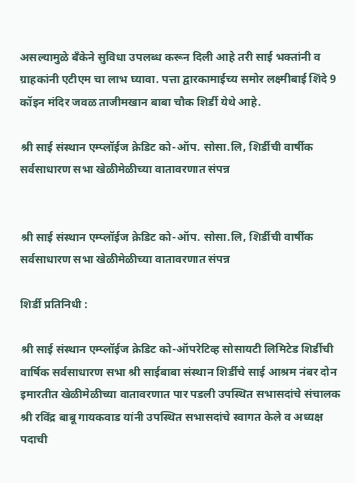असल्यामुळे बँकेने सुविधा उपलब्ध करून दिली आहे तरी साई भक्तांनी व ग्राहकांनी एटीएम चा लाभ घ्यावा. पत्ता द्वारकामाईच्य समोर लक्ष्मीबाई शिंदे 9 कॉइन मंदिर जवळ ताजीमखान बाबा चौक शिर्डी येथे आहे.

श्री साई संस्थान एम्प्लॉईज क्रेडिट को-ऑप. सोसा.लि, शिर्डीची वार्षीक सर्वसाधारण सभा खेळीमेळीच्या वातावरणात संपन्न


श्री साई संस्थान एम्प्लॉईज क्रेडिट को-ऑप. सोसा.लि, शिर्डीची वार्षीक सर्वसाधारण सभा खेळीमेळीच्या वातावरणात संपन्न

शिर्डी प्रतिनिधी :

श्री साई संस्थान एम्प्लॉईज क्रेडिट को-ऑपरेटिव्ह सोसायटी लिमिटेड शिर्डीची वार्षिक सर्वसाधारण सभा श्री साईबाबा संस्थान शिर्डीचे साई आश्रम नंबर दोन इमारतीत खेळीमेळीच्या वातावरणात पार पडली उपस्थित सभासदांचे संचालक श्री रविंद्र बाबू गायकवाड यांनी उपस्थित सभासदांचे स्वागत केले व अध्यक्ष पदाची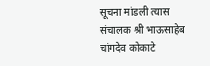सूचना मांडली त्यास संचालक श्री भाऊसाहेब चांगदेव कोकाटे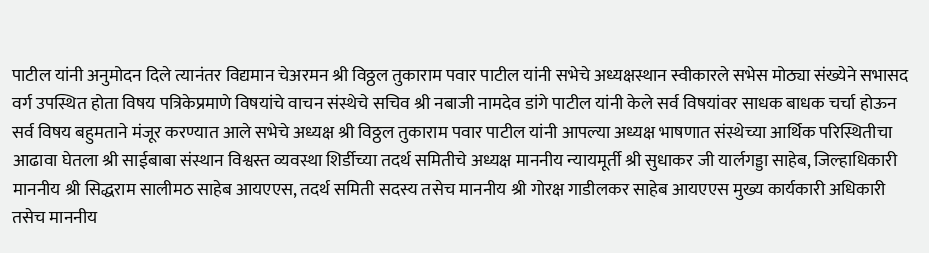पाटील यांनी अनुमोदन दिले त्यानंतर विद्यमान चेअरमन श्री विठ्ठल तुकाराम पवार पाटील यांनी सभेचे अध्यक्षस्थान स्वीकारले सभेस मोठ्या संख्येने सभासद वर्ग उपस्थित होता विषय पत्रिकेप्रमाणे विषयांचे वाचन संस्थेचे सचिव श्री नबाजी नामदेव डांगे पाटील यांनी केले सर्व विषयांवर साधक बाधक चर्चा होऊन सर्व विषय बहुमताने मंजूर करण्यात आले सभेचे अध्यक्ष श्री विठ्ठल तुकाराम पवार पाटील यांनी आपल्या अध्यक्ष भाषणात संस्थेच्या आर्थिक परिस्थितीचा आढावा घेतला श्री साईबाबा संस्थान विश्वस्त व्यवस्था शिर्डीच्या तदर्थ समितीचे अध्यक्ष माननीय न्यायमूर्ती श्री सुधाकर जी यार्लगड्डा साहेब, जिल्हाधिकारी माननीय श्री सिद्धराम सालीमठ साहेब आयएएस, तदर्थ समिती सदस्य तसेच माननीय श्री गोरक्ष गाडीलकर साहेब आयएएस मुख्य कार्यकारी अधिकारी तसेच माननीय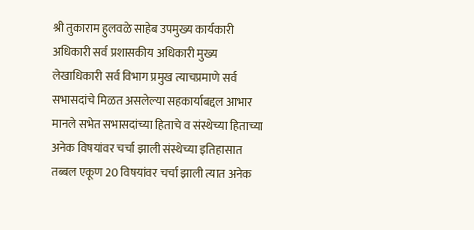श्री तुकाराम हुलवळे साहेब उपमुख्य कार्यकारी अधिकारी सर्व प्रशासकीय अधिकारी मुख्य लेखाधिकारी सर्व विभाग प्रमुख त्याचप्रमाणे सर्व सभासदांचे मिळत असलेल्या सहकार्याबद्दल आभार मानले सभेत सभासदांच्या हिताचे व संस्थेच्या हिताच्या अनेक विषयांवर चर्चा झाली संस्थेच्या इतिहासात तब्बल एकूण 20 विषयांवर चर्चा झाली त्यात अनेक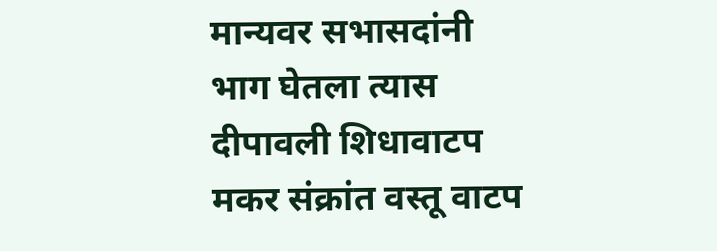मान्यवर सभासदांनी भाग घेतला त्यास दीपावली शिधावाटप मकर संक्रांत वस्तू वाटप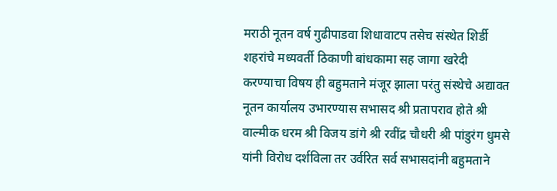मराठी नूतन वर्ष गुढीपाडवा शिधावाटप तसेच संस्थेत शिर्डी शहरांचे मध्यवर्ती ठिकाणी बांधकामा सह जागा खरेदी करण्याचा विषय ही बहुमताने मंजूर झाला परंतु संस्थेचे अद्यावत नूतन कार्यालय उभारण्यास सभासद श्री प्रतापराव होते श्री वाल्मीक धरम श्री विजय डांगे श्री रवींद्र चौधरी श्री पांडुरंग धुमसे यांनी विरोध दर्शविला तर उर्वरित सर्व सभासदांनी बहुमताने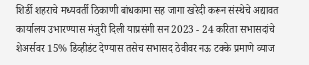शिर्डी शहराचे मध्यवर्ती ठिकाणी बांधकामा सह जागा खरेदी करून संस्थेचे अद्यावत कार्यालय उभारण्यास मंजुरी दिली याप्रसंगी सन 2023 - 24 करिता सभासदांचे शेअर्सवर 15% डिव्हीडंट देण्यास तसेच सभासद ठेवीवर नऊ टक्के प्रमाणे व्याज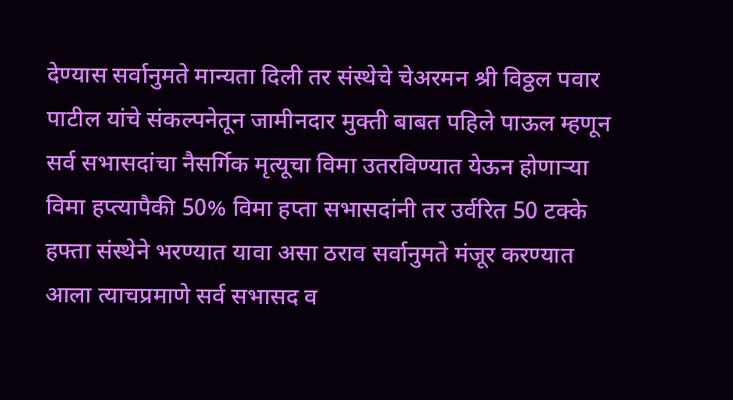देण्यास सर्वानुमते मान्यता दिली तर संस्थेचे चेअरमन श्री विठ्ठल पवार पाटील यांचे संकल्पनेतून जामीनदार मुक्ती बाबत पहिले पाऊल म्हणून सर्व सभासदांचा नैसर्गिक मृत्यूचा विमा उतरविण्यात येऊन होणाऱ्या विमा हप्त्यापैकी 50% विमा हप्ता सभासदांनी तर उर्वरित 50 टक्के हफ्ता संस्थेने भरण्यात यावा असा ठराव सर्वानुमते मंजूर करण्यात आला त्याचप्रमाणे सर्व सभासद व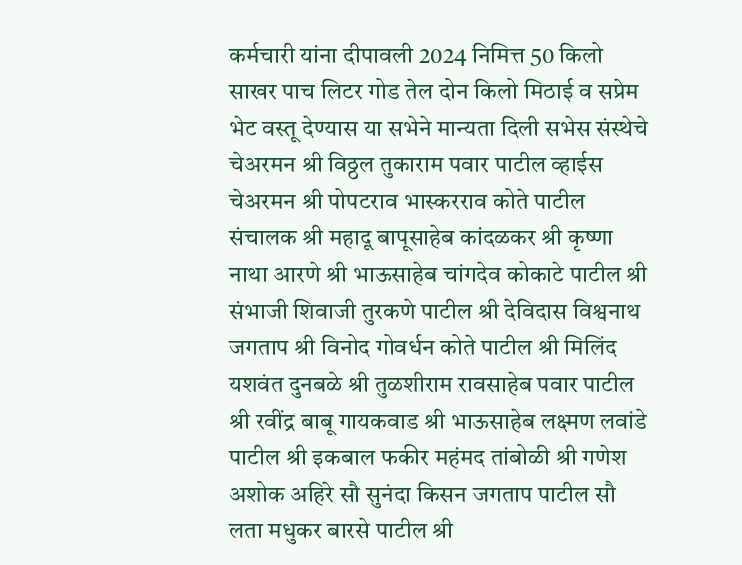कर्मचारी यांना दीपावली 2024 निमित्त 50 किलो साखर पाच लिटर गोड तेल दोन किलो मिठाई व सप्रेम भेट वस्तू देण्यास या सभेने मान्यता दिली सभेस संस्थेचे चेअरमन श्री विठ्ठल तुकाराम पवार पाटील व्हाईस चेअरमन श्री पोपटराव भास्करराव कोते पाटील संचालक श्री महादू बापूसाहेब कांदळकर श्री कृष्णा नाथा आरणे श्री भाऊसाहेब चांगदेव कोकाटे पाटील श्री संभाजी शिवाजी तुरकणे पाटील श्री देविदास विश्वनाथ जगताप श्री विनोद गोवर्धन कोते पाटील श्री मिलिंद यशवंत दुनबळे श्री तुळशीराम रावसाहेब पवार पाटील श्री रवींद्र बाबू गायकवाड श्री भाऊसाहेब लक्ष्मण लवांडे पाटील श्री इकबाल फकीर महंमद तांबोळी श्री गणेश अशोक अहिरे सौ सुनंदा किसन जगताप पाटील सौ लता मधुकर बारसे पाटील श्री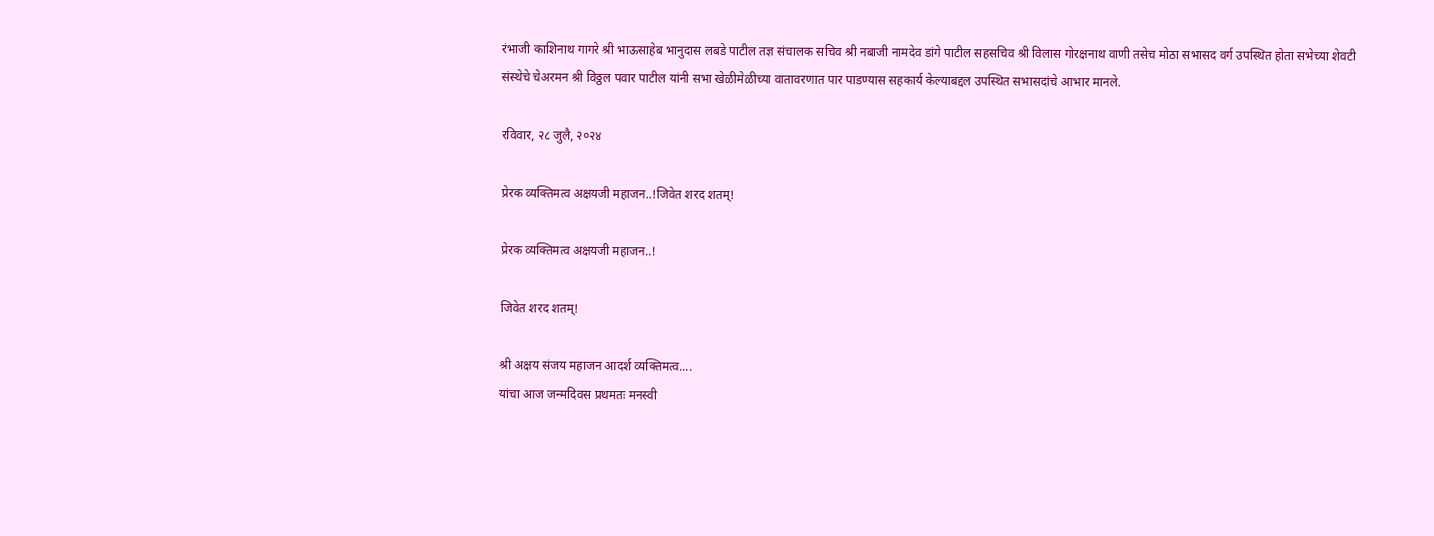रंभाजी काशिनाथ गागरे श्री भाऊसाहेब भानुदास लबडे पाटील तज्ञ संचालक सचिव श्री नबाजी नामदेव डांगे पाटील सहसचिव श्री विलास गोरक्षनाथ वाणी तसेच मोठा सभासद वर्ग उपस्थित होता सभेच्या शेवटी संस्थेचे चेअरमन श्री विठ्ठल पवार पाटील यांनी सभा खेळीमेळीच्या वातावरणात पार पाडण्यास सहकार्य केल्याबद्दल उपस्थित सभासदांचे आभार मानले.

रविवार, २८ जुलै, २०२४

प्रेरक व्यक्तिमत्व अक्षयजी महाजन..!जिवेत शरद शतम्!

प्रेरक व्यक्तिमत्व अक्षयजी महाजन..!

जिवेत शरद शतम्!

श्री अक्षय संजय महाजन आदर्श व्यक्तिमत्व....
यांचा आज जन्मदिवस प्रथमतः मनस्वी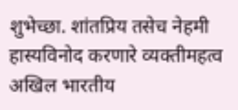शुभेच्छा. शांतप्रिय तसेच नेहमी हास्यविनोद करणारे व्यक्तीमहत्व अखिल भारतीय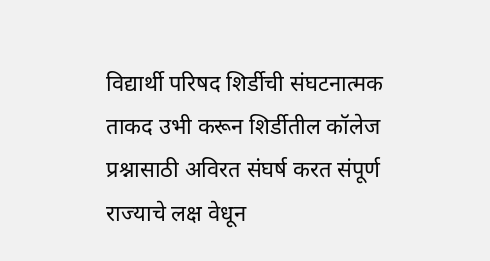विद्यार्थी परिषद शिर्डीची संघटनात्मक ताकद उभी करून शिर्डीतील कॉलेज प्रश्नासाठी अविरत संघर्ष करत संपूर्ण राज्याचे लक्ष वेधून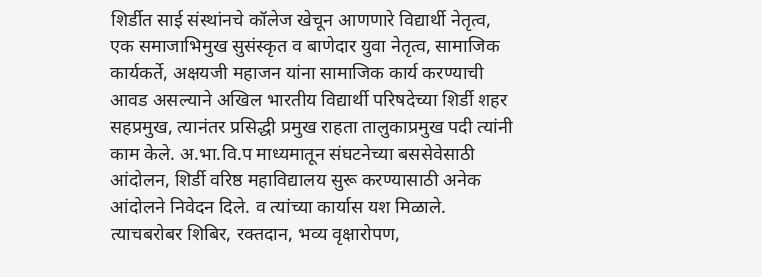शिर्डीत साई संस्थांनचे कॉलेज खेचून आणणारे विद्यार्थी नेतृत्व, एक समाजाभिमुख सुसंस्कृत व बाणेदार युवा नेतृत्व, सामाजिक कार्यकर्ते, अक्षयजी महाजन यांना सामाजिक कार्य करण्याची आवड असल्याने अखिल भारतीय विद्यार्थी परिषदेच्या शिर्डी शहर सहप्रमुख, त्यानंतर प्रसिद्धी प्रमुख राहता तालुकाप्रमुख पदी त्यांनी काम केले. अ.भा.वि.प माध्यमातून संघटनेच्या बससेवेसाठी आंदोलन, शिर्डी वरिष्ठ महाविद्यालय सुरू करण्यासाठी अनेक आंदोलने निवेदन दिले. व त्यांच्या कार्यास यश मिळाले. त्याचबरोबर शिबिर, रक्तदान, भव्य वृक्षारोपण,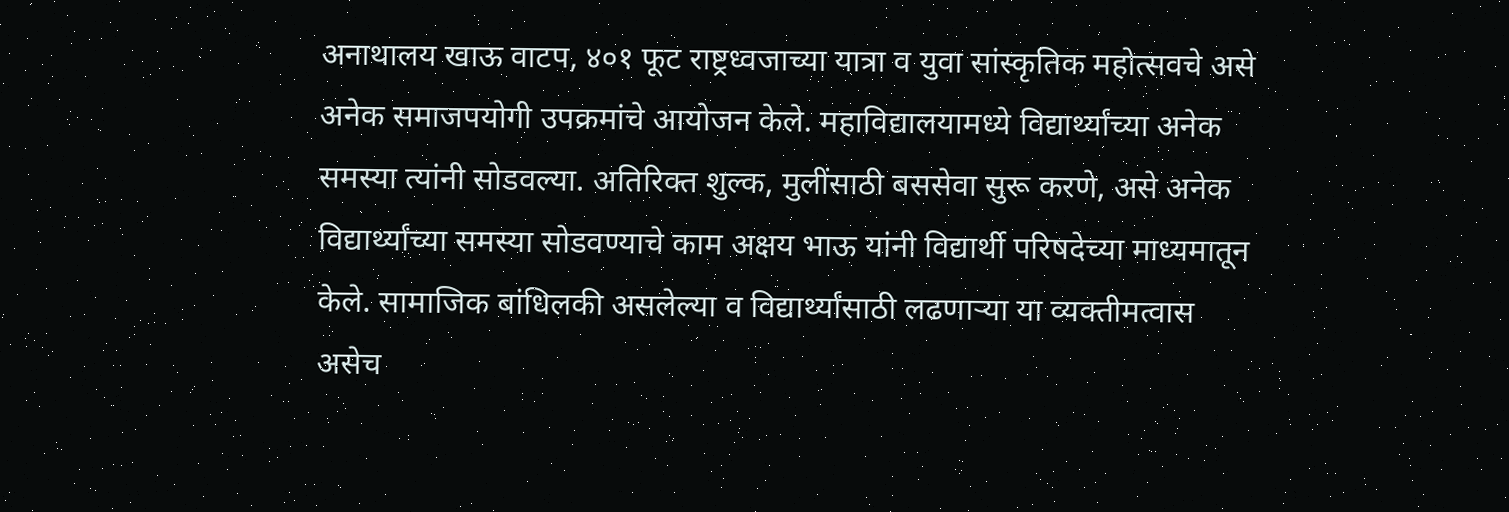अनाथालय खाऊ वाटप, ४०१ फूट राष्ट्रध्वजाच्या यात्रा व युवा सांस्कृतिक महोत्सवचे असे अनेक समाजपयोगी उपक्रमांचे आयोजन केले. महाविद्यालयामध्ये विद्यार्थ्यांच्या अनेक समस्या त्यांनी सोडवल्या. अतिरिक्त शुल्क, मुलींसाठी बससेवा सुरू करणे, असे अनेक विद्यार्थ्यांच्या समस्या सोडवण्याचे काम अक्षय भाऊ यांनी विद्यार्थी परिषदेच्या माध्यमातून केले. सामाजिक बांधिलकी असलेल्या व विद्यार्थ्यांसाठी लढणाऱ्या या व्यक्तीमत्वास असेच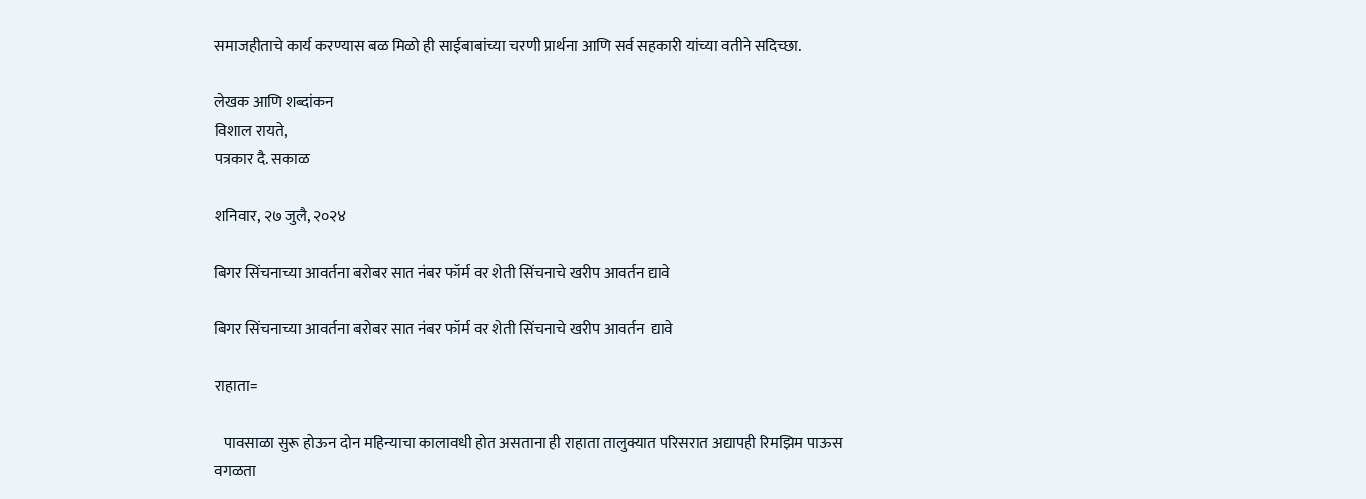समाजहीताचे कार्य करण्यास बळ मिळो ही साईबाबांच्या चरणी प्रार्थना आणि सर्व सहकारी यांच्या वतीने सदिच्छा.

लेखक आणि शब्दांकन
विशाल रायते,
पत्रकार दै. सकाळ

शनिवार, २७ जुलै, २०२४

बिगर सिंचनाच्या आवर्तना बरोबर सात नंबर फॉर्म वर शेती सिंचनाचे खरीप आवर्तन द्यावे

बिगर सिंचनाच्या आवर्तना बरोबर सात नंबर फॉर्म वर शेती सिंचनाचे खरीप आवर्तन  द्यावे

राहाता=

   पावसाळा सुरू होऊन दोन महिन्याचा कालावधी होत असताना ही राहाता तालुक्यात परिसरात अद्यापही रिमझिम पाऊस वगळता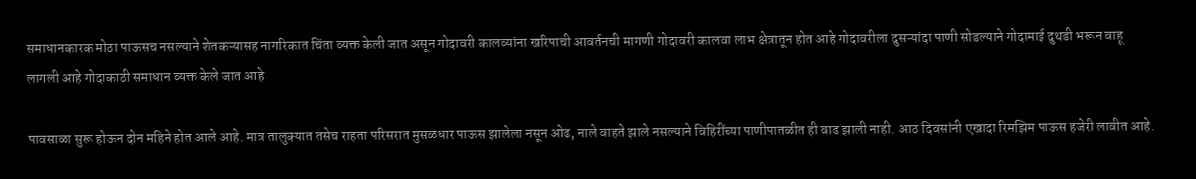समाधानकारक मोठा पाऊसच नसल्याने शेतकऱ्यासह नागरिकात चिंता व्यक्त केली जात असून गोदावरी कालव्यांना खरिपाची आवर्तनची मागणी गोदावरी कालवा लाभ क्षेत्रातून होत आहे गोदावरीला दुसऱ्यांदा पाणी सोडल्याने गोदामाई दुथडी भरून वाहू लागली आहे गोदाकाठी समाधान व्यक्त केले जात आहे

पावसाळा सुरू होऊन दोन महिने होत आले आहे. मात्र तालुक्यात तसेच राहता परिसरात मुसळधार पाऊस झालेला नसून ओढ, नाले वाहते झाले नसल्याने विहिरींच्या पाणीपातळीत ही वाढ झाली नाही. आठ दिवसांनी एखादा रिमझिम पाऊस हजेरी लावीत आहे.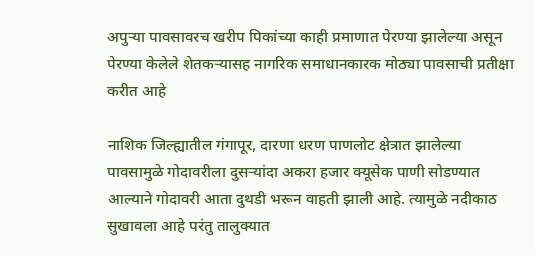अपुऱ्या पावसावरच खरीप पिकांच्या काही प्रमाणात पेरण्या झालेल्या असून पेरण्या केलेले शेतकऱ्यासह नागरिक समाधानकारक मोठ्या पावसाची प्रतीक्षा करीत आहे

नाशिक जिल्ह्यातील गंगापूर, दारणा धरण पाणलोट क्षेत्रात झालेल्या पावसामुळे गोदावरीला दुसऱ्यांदा अकरा हजार क्यूसेक पाणी सोडण्यात आल्याने गोदावरी आता दुथडी भरून वाहती झाली आहे. त्यामुळे नदीकाठ सुखावला आहे परंतु तालुक्यात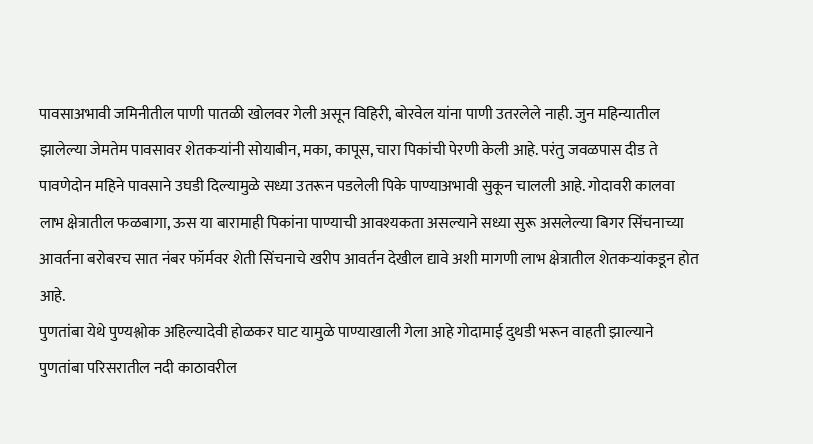पावसाअभावी जमिनीतील पाणी पातळी खोलवर गेली असून विहिरी, बोरवेल यांना पाणी उतरलेले नाही. जुन महिन्यातील झालेल्या जेमतेम पावसावर शेतकऱ्यांनी सोयाबीन, मका, कापूस, चारा पिकांची पेरणी केली आहे. परंतु जवळपास दीड ते पावणेदोन महिने पावसाने उघडी दिल्यामुळे सध्या उतरून पडलेली पिके पाण्याअभावी सुकून चालली आहे. गोदावरी कालवा लाभ क्षेत्रातील फळबागा, ऊस या बारामाही पिकांना पाण्याची आवश्यकता असल्याने सध्या सुरू असलेल्या बिगर सिंचनाच्या आवर्तना बरोबरच सात नंबर फॉर्मवर शेती सिंचनाचे खरीप आवर्तन देखील द्यावे अशी मागणी लाभ क्षेत्रातील शेतकऱ्यांकडून होत आहे.
पुणतांबा येथे पुण्यश्लोक अहिल्यादेवी होळकर घाट यामुळे पाण्याखाली गेला आहे गोदामाई दुथडी भरून वाहती झाल्याने पुणतांबा परिसरातील नदी काठावरील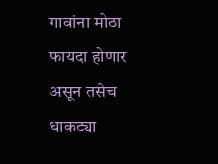गावांना मोठा फायदा होणार असून तसेच धाकट्या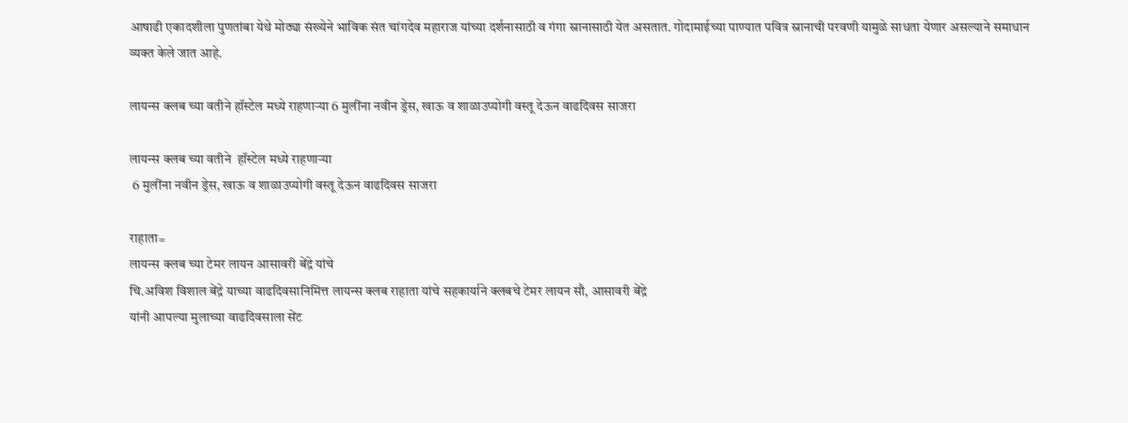आषाढी एकादशीला पुणतांबा येथे मोठ्या संख्येने भाविक संत चांगदेव महाराज यांच्या दर्शनासाठी व गंगा स्नानासाठी येत असतात. गोदामाईच्या पाण्यात पवित्र स्नानाची परवणी यामुळे साधता येणार असल्याने समाधान व्यक्त केले जात आहे.

लायन्स क्लब च्या वतीने हॉस्टेल मध्ये राहणाऱ्या 6 मुलींना नवीन ड्रेस, खाऊ व शाळाउप्योगी वस्तू देऊन वाढदिवस साजरा

लायन्स क्लब च्या वतीने  हॉस्टेल मध्ये राहणाऱ्या
 6 मुलींना नवीन ड्रेस, खाऊ व शाळाउप्योगी वस्तू देऊन वाढदिवस साजरा

राहाता=
लायन्स क्लब च्या टेमर लायन आसावरी बेंद्रे यांचे
चि.अविश विशाल बेंद्रे याच्या वाढदिवसानिमित्त लायन्स क्लब राहाता यांचे सहकार्याने क्लबचे टेमर लायन सौ, आसावरी बेंद्रे
यांनी आपल्या मुलाच्या वाढदिवसाला सेंट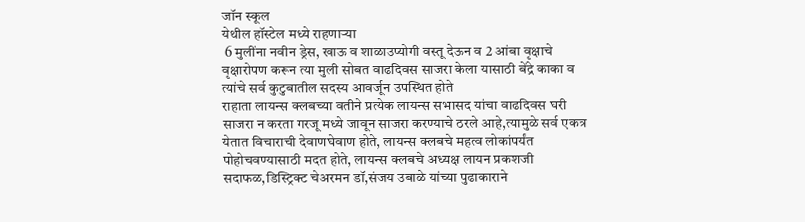जॉन स्कूल
येथील हॉस्टेल मध्ये राहणाऱ्या
 6 मुलींना नवीन ड्रेस, खाऊ व शाळाउप्योगी वस्तू देऊन व 2 आंबा वृक्षाचे वृक्षारोपण करून त्या मुली सोबत वाढदिवस साजरा केला यासाठी बेंद्रे काका व त्यांचे सर्व कुटुबातील सदस्य आवर्जून उपस्थित होते
राहाता लायन्स क्लबच्या वतीने प्रत्येक लायन्स सभासद यांचा वाढदिवस घरी साजरा न करता गरजू मध्ये जावून साजरा करण्याचे ठरले आहे,त्यामुळे सर्व एकत्र येतात विचाराची देवाणघेवाण होते, लायन्स क्लबचे महत्व लोकांपर्यंत पोहोचवण्यासाठी मदत होते, लायन्स क्लबचे अध्यक्ष लायन प्रकशजी सदाफळ,डिस्ट्रिक्ट चेअरमन डॉ,संजय उबाळे यांच्या पुढाकाराने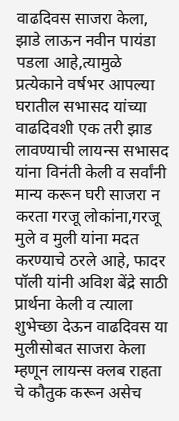वाढदिवस साजरा केला, झाडे लाऊन नवीन पायंडा पडला आहे,त्यामुळे प्रत्येकाने वर्षभर आपल्या घरातील सभासद यांच्या वाढदिवशी एक तरी झाड लावण्याची लायन्स सभासद यांना विनंती केली व सर्वांनी मान्य करून घरी साजरा न करता गरजू लोकांना,गरजू मुले व मुली यांना मदत करण्याचे ठरले आहे, फादर पॉली यांनी अविश बेंद्रे साठी प्रार्थना केली व त्याला शुभेच्छा देऊन वाढदिवस या मुलीसोबत साजरा केला म्हणून लायन्स क्लब राहता चे कौतुक करून असेच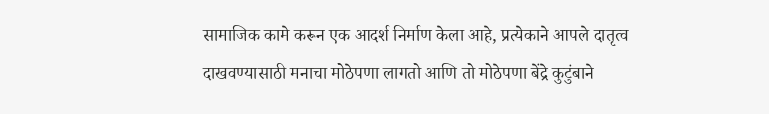सामाजिक कामे करून एक आदर्श निर्माण केला आहे, प्रत्येकाने आपले दातृत्व दाखवण्यासाठी मनाचा मोठेपणा लागतो आणि तो मोठेपणा बेंद्रे कुटुंबाने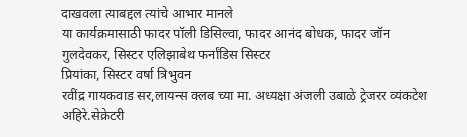दाखवला त्याबद्दल त्यांचे आभार मानले
या कार्यक्रमासाठी फादर पॉली डिसिल्वा, फादर आनंद बोधक, फादर जॉन गुलदेवकर, सिस्टर एलिझाबेथ फर्नांडिस सिस्टर
प्रियांका, सिस्टर वर्षा त्रिभुवन
रवींद्र गायकवाड सर,लायन्स क्लब च्या मा. अध्यक्षा अंजली उबाळे ट्रेजरर व्यंकटेश अहिरे.सेक्रेटरी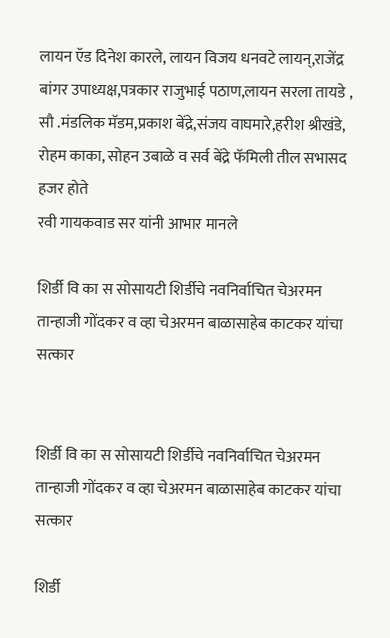लायन ऍड दिनेश कारले, लायन विजय धनवटे लायन्,राजेंद्र बांगर उपाध्यक्ष,पत्रकार राजुभाई पठाण,लायन सरला तायडे , सौ .मंडलिक मॅडम,प्रकाश बेंद्रे,संजय वाघमारे,हरीश श्रीखंडे, रोहम काका, सोहन उबाळे व सर्व बेंद्रे फॅमिली तील सभासद हजर होते
रवी गायकवाड सर यांनी आभार मानले

शिर्डी वि का स सोसायटी शिर्डीचे नवनिर्वाचित चेअरमन तान्हाजी गोंदकर व व्हा चेअरमन बाळासाहेब काटकर यांचा सत्कार


शिर्डी वि का स सोसायटी शिर्डीचे नवनिर्वाचित चेअरमन तान्हाजी गोंदकर व व्हा चेअरमन बाळासाहेब काटकर यांचा सत्कार

शिर्डी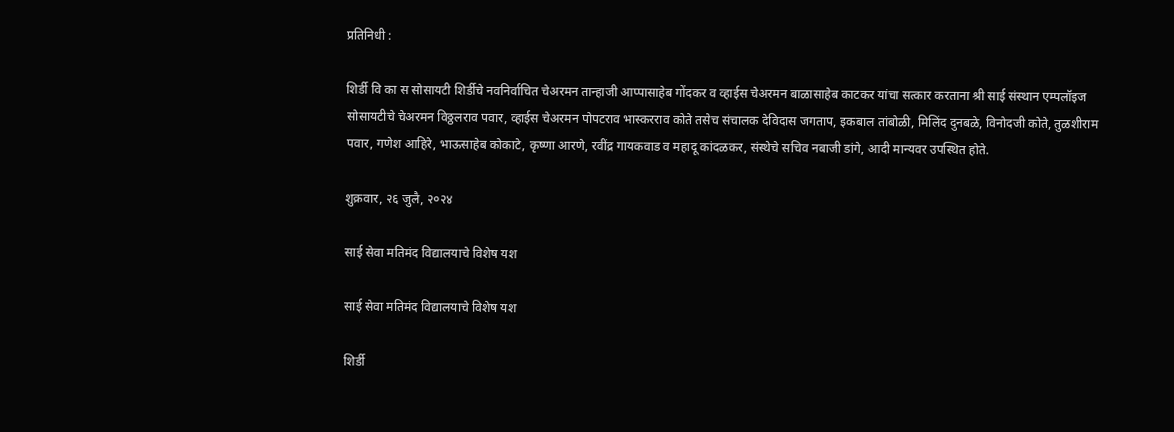प्रतिनिधी :

शिर्डी वि का स सोसायटी शिर्डीचे नवनिर्वाचित चेअरमन तान्हाजी आप्पासाहेब गोंदकर व व्हाईस चेअरमन बाळासाहेब काटकर यांचा सत्कार करताना श्री साई संस्थान एम्पलॉइज सोसायटीचे चेअरमन विठ्ठलराव पवार, व्हाईस चेअरमन पोपटराव भास्करराव कोते तसेच संचालक देविदास जगताप, इकबाल तांबोळी, मिलिंद दुनबळे, विनोदजी कोते, तुळशीराम पवार, गणेश आहिरे, भाऊसाहेब कोकाटे, कृष्णा आरणे, रवींद्र गायकवाड व महादू कांदळकर, संस्थेचे सचिव नबाजी डांगे, आदी मान्यवर उपस्थित होते.

शुक्रवार, २६ जुलै, २०२४

साई सेवा मतिमंद विद्यालयाचे विशेष यश

साई सेवा मतिमंद विद्यालयाचे विशेष यश

शिर्डी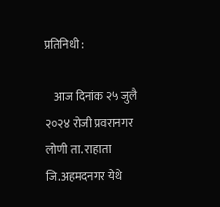प्रतिनिधी :

    आज दिनांक २५ जुलै २०२४ रोजी प्रवरानगर लोणी ता. राहाता जि.अहमदनगर येथे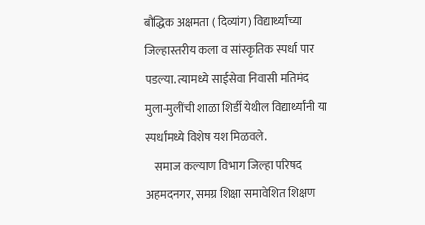बौद्धिक अक्षमता ( दिव्यांग) विद्यार्थ्यांच्या जिल्हास्तरीय कला व सांस्कृतिक स्पर्धा पार पडल्या. त्यामध्ये साईसेवा निवासी मतिमंद मुला-मुलींची शाळा शिर्डी येथील विद्यार्थ्यांनी या स्पर्धांमध्ये विशेष यश मिळवले.
    समाज कल्याण विभाग जिल्हा परिषद अहमदनगर, समग्र शिक्षा समावेशित शिक्षण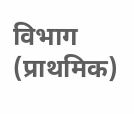विभाग (प्राथमिक)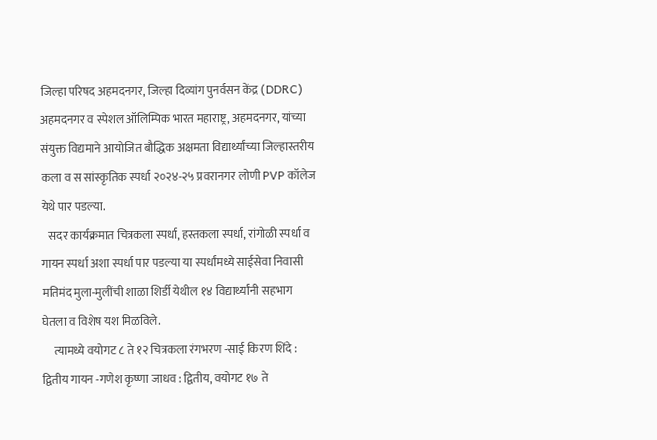जिल्हा परिषद अहमदनगर, जिल्हा दिव्यांग पुनर्वसन केंद्र (DDRC) अहमदनगर व स्पेशल ऑलिम्पिक भारत महाराष्ट्र, अहमदनगर, यांच्या संयुक्त विद्यमाने आयोजित बौद्धिक अक्षमता विद्यार्थ्यांच्या जिल्हास्तरीय कला व स सांस्कृतिक स्पर्धा २०२४-२५ प्रवरानगर लोणी PVP कॉलेज येथे पार पडल्या.
   सदर कार्यक्रमात चित्रकला स्पर्धा, हस्तकला स्पर्धा, रांगोळी स्पर्धा व गायन स्पर्धा अशा स्पर्धा पार पडल्या या स्पर्धांमध्ये साईसेवा निवासी मतिमंद मुला-मुलींची शाळा शिर्डी येथील १४ विद्यार्थ्यांनी सहभाग घेतला व विशेष यश मिळविले.
     त्यामध्ये वयोगट ८ ते १२ चित्रकला रंगभरण -साई किरण शिंदे : द्वितीय गायन -गणेश कृष्णा जाधव : द्वितीय, वयोगट १७ ते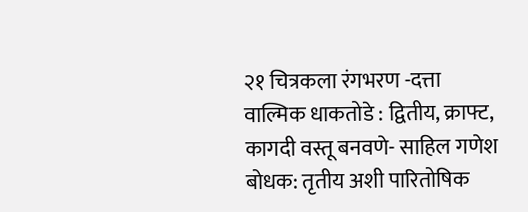२१ चित्रकला रंगभरण -दत्ता वाल्मिक धाकतोडे : द्वितीय, क्राफ्ट, कागदी वस्तू बनवणे- साहिल गणेश बोधक: तृतीय अशी पारितोषिक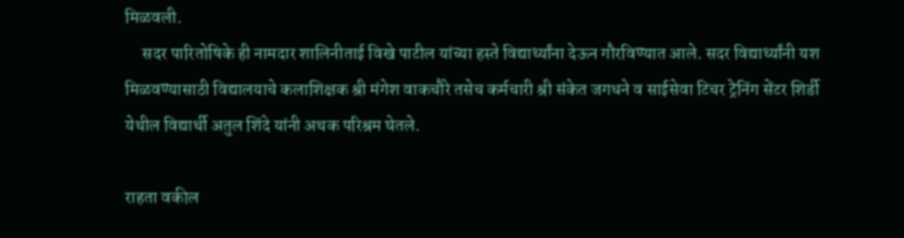मिळवली.
     सदर पारितोषिके ही नामदार शालिनीताई विखे पाटील यांच्या हस्ते विद्यार्थ्यांना देऊन गौरविण्यात आले. सदर विद्यार्थ्यांनी यश मिळवण्यासाठी विद्यालयाचे कलाशिक्षक श्री मंगेश वाकचौरे तसेच कर्मचारी श्री संकेत जगधने व साईसेवा टिचर ट्रेनिंग सेंटर शिर्डी येथील विद्यार्थी अतुल शिंदे यांनी अथक परिश्रम घेतले.

राहता वकील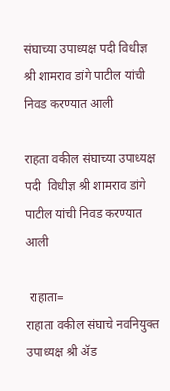संघाच्या उपाध्यक्ष पदी विधीज्ञ श्री शामराव डांगे पाटील यांची निवड करण्यात आली

राहता वकील संघाच्या उपाध्यक्ष पदी  विधीज्ञ श्री शामराव डांगे पाटील यांची निवड करण्यात आली

 राहाता=
राहाता वकील संघाचे नवनियुक्त उपाध्यक्ष श्री ॲड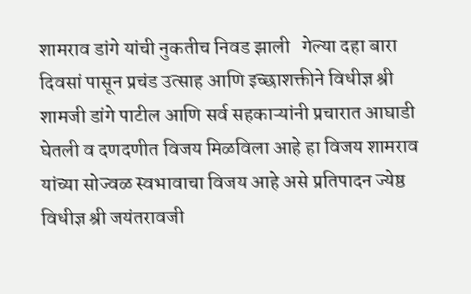शामराव डांगे यांची नुकतीच निवड झाली   गेल्या दहा बारा दिवसां पासून प्रचंड उत्साह आणि इच्छाशक्तीने विधीज्ञ श्री शामजी डांगे पाटील आणि सर्व सहकाऱ्यांनी प्रचारात आघाडी घेतली व दणदणीत विजय मिळविला आहे हा विजय शामराव यांच्या सोज्वळ स्वभावाचा विजय आहे असे प्रतिपादन ज्येष्ठ विधीज्ञ श्री जयंतरावजी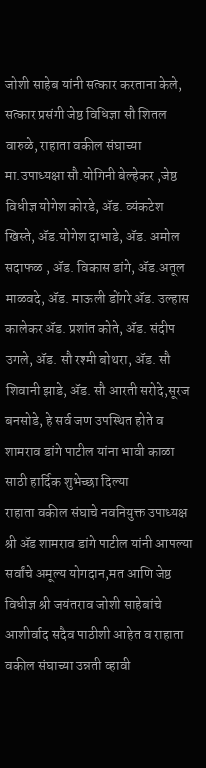जोशी साहेब यांनी सत्कार करताना केले, सत्कार प्रसंगी जेष्ठ विधिज्ञा सौ शितल वारुळे, राहाता वकील संघाच्या मा.उपाध्यक्षा सौ.योगिनी बेल्हेकर ,जेष्ठ विधीज्ञ योगेश कोरडे, ॲड. व्यंकटेश खिस्ते, ॲड.योगेश दाभाडे, ॲड. अमोल सदाफळ , ॲड. विकास डांगे, ॲड.अतूल माळवदे, ॲड. माऊली डोंगरे ॲड. उल्हास कालेकर ॲड. प्रशांत कोते, ॲड. संदीप उगले, ॲड. सौ रश्मी बोथरा, ॲड. सौ शिवानी झाडे, ॲड. सौ आरती सरोदे,सूरज बनसोडे, हे सर्व जण उपस्थित होते व शामराव डांगे पाटील यांना भावी काळा साठी हार्दिक शुभेच्छा दिल्या
राहाता वकील संघाचे नवनियुक्त उपाध्यक्ष श्री ॲड शामराव डांगे पाटील यांनी आपल्या सर्वांचे अमूल्य योगदान,मत आणि जेष्ठ विधीज्ञ श्री जयंतराव जोशी साहेबांचे आशीर्वाद सदैव पाठीशी आहेत व राहाता वकील संघाच्या उन्नती व्हावी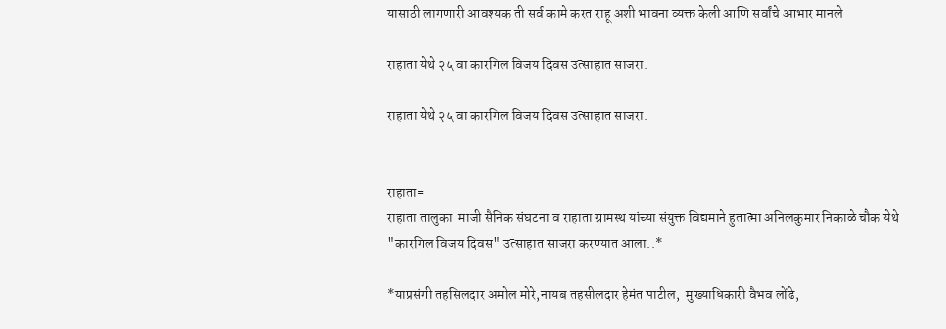यासाठी लागणारी आवश्यक ती सर्व कामे करत राहू अशी भावना व्यक्त केली आणि सर्वांचे आभार मानले

राहाता येथे २५ वा कारगिल विजय दिवस उत्साहात साजरा.

राहाता येथे २५ वा कारगिल विजय दिवस उत्साहात साजरा.


राहाता=
राहाता तालुका  माजी सैनिक संघटना व राहाता ग्रामस्थ यांच्या संयुक्त विद्यमाने हुतात्मा अनिलकुमार निकाळे चौक येथे "कारगिल विजय दिवस" उत्साहात साजरा करण्यात आला..*

*याप्रसंगी तहसिलदार अमोल मोरे,नायब तहसीलदार हेमंत पाटील,  मुख्याधिकारी वैभव लोंढे,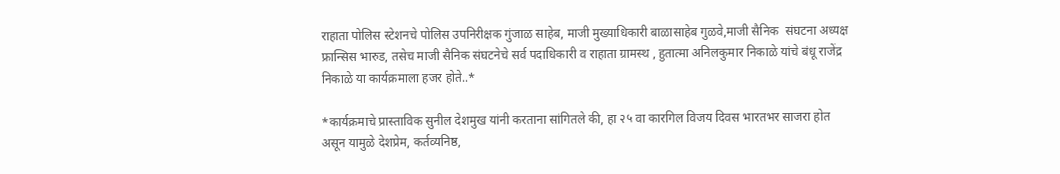राहाता पोलिस स्टेशनचे पोलिस उपनिरीक्षक गुंजाळ साहेब, माजी मुख्याधिकारी बाळासाहेब गुळवे,माजी सैनिक  संघटना अध्यक्ष फ्रान्सिस भारुड, तसेच माजी सैनिक संघटनेचे सर्व पदाधिकारी व राहाता ग्रामस्थ , हुतात्मा अनिलकुमार निकाळे यांचे बंधू राजेंद्र निकाळे या कार्यक्रमाला हजर होते..*

*कार्यक्रमाचे प्रास्ताविक सुनील देशमुख यांनी करताना सांगितले की, हा २५ वा कारगिल विजय दिवस भारतभर साजरा होत असून यामुळे देशप्रेम, कर्तव्यनिष्ठ,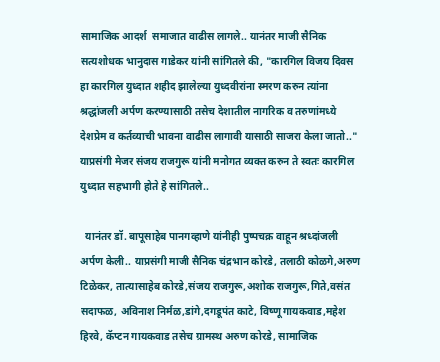सामाजिक आदर्श  समाजात वाढीस लागले.. यानंतर माजी सैनिक सत्यशोधक भानुदास गाडेकर यांनी सांगितले की, "कारगिल विजय दिवस हा कारगिल युध्दात शहीद झालेल्या युध्दवीरांना स्मरण करुन त्यांना श्रद्धांजली अर्पण करण्यासाठी तसेच देशातील नागरिक व तरुणांमध्ये देशप्रेम व कर्तव्याची भावना वाढीस लागावी यासाठी साजरा केला जातो.." याप्रसंगी मेजर संजय राजगुरू यांनी मनोगत व्यक्त करुन ते स्वतः कारगिल युध्दात सहभागी होते हे सांगितले..

  यानंतर डॉ. बापूसाहेब पानगव्हाणे यांनीही पुष्पचक्र वाहून श्रध्दांजली अर्पण केली.. याप्रसंगी माजी सैनिक चंद्रभान कोरडे, तलाठी कोळगे,अरुण टिळेकर, तात्यासाहेब कोरडे,संजय राजगुरू,अशोक राजगुरू,गिते,वसंत सदाफळ, अविनाश निर्मळ,डांगे,दगडूपंत काटे, विष्णू गायकवाड,महेश हिरवे, कॅप्टन गायकवाड तसेच ग्रामस्थ अरुण कोरडे, सामाजिक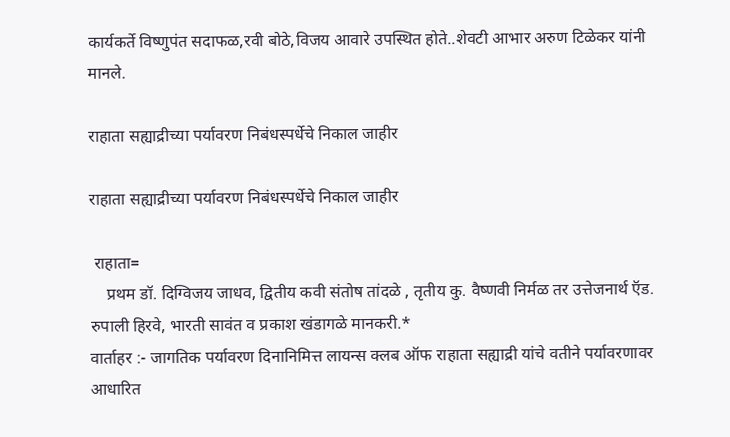कार्यकर्ते विष्णुपंत सदाफळ,रवी बोठे,विजय आवारे उपस्थित होते..शेवटी आभार अरुण टिळेकर यांनी मानले.

राहाता सह्याद्रीच्या पर्यावरण निबंधस्पर्धेचे निकाल जाहीर

राहाता सह्याद्रीच्या पर्यावरण निबंधस्पर्धेचे निकाल जाहीर

 राहाता=
    प्रथम डॉ. दिग्विजय जाधव, द्वितीय कवी संतोष तांदळे , तृतीय कु. वैष्णवी निर्मळ तर उत्तेजनार्थ ऍड. रुपाली हिरवे, भारती सावंत व प्रकाश खंडागळे मानकरी.*
वार्ताहर :- जागतिक पर्यावरण दिनानिमित्त लायन्स क्लब ऑफ राहाता सह्याद्री यांचे वतीने पर्यावरणावर आधारित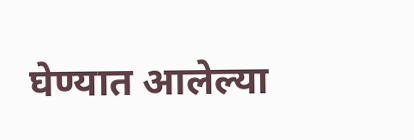घेण्यात आलेल्या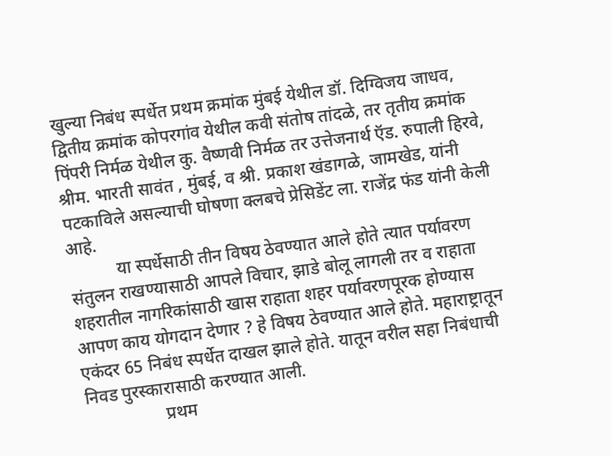खुल्या निबंध स्पर्धेत प्रथम क्रमांक मुंबई येथील डॉ. दिग्विजय जाधव, द्वितीय क्रमांक कोपरगांव येथील कवी संतोष तांदळे, तर तृतीय क्रमांक पिंपरी निर्मळ येथील कु. वैष्णवी निर्मळ तर उत्तेजनार्थ ऍड. रुपाली हिरवे, श्रीम. भारती सावंत , मुंबई, व श्री. प्रकाश खंडागळे, जामखेड, यांनी पटकाविले असल्याची घोषणा क्लबचे प्रेसिडेंट ला. राजेंद्र फंड यांनी केली आहे.
           या स्पर्धेसाठी तीन विषय ठेवण्यात आले होते त्यात पर्यावरण संतुलन राखण्यासाठी आपले विचार, झाडे बोलू लागली तर व राहाता शहरातील नागरिकांसाठी खास राहाता शहर पर्यावरणपूरक होण्यास आपण काय योगदान देणार ? हे विषय ठेवण्यात आले होते. महाराष्ट्रातून एकंदर 65 निबंध स्पर्धेत दाखल झाले होते. यातून वरील सहा निबंधाची निवड पुरस्कारासाठी करण्यात आली.
                  प्रथम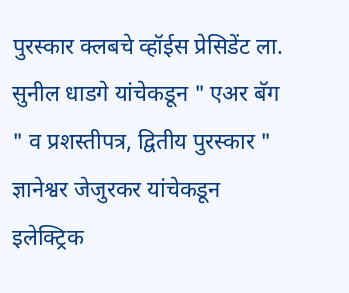पुरस्कार क्लबचे व्हॉईस प्रेसिडेंट ला. सुनील धाडगे यांचेकडून " एअर बॅग " व प्रशस्तीपत्र, द्वितीय पुरस्कार " ज्ञानेश्वर जेजुरकर यांचेकडून इलेक्ट्रिक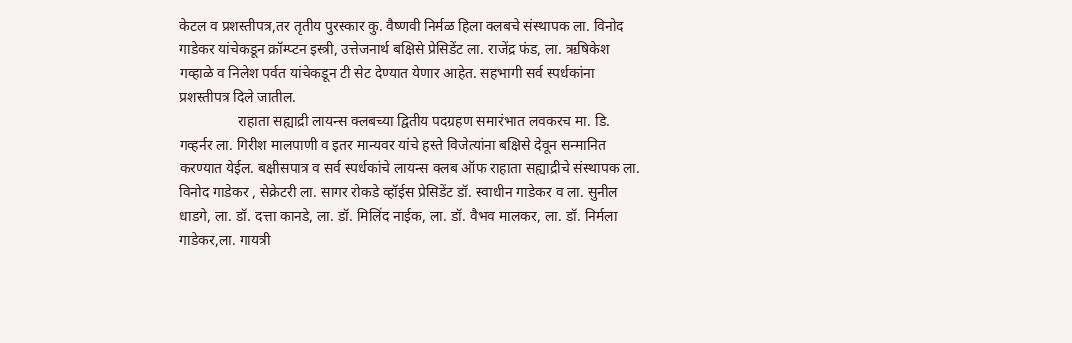केटल व प्रशस्तीपत्र,तर तृतीय पुरस्कार कु. वैष्णवी निर्मळ हिला क्लबचे संस्थापक ला. विनोद गाडेकर यांचेकडून क्रॉम्प्टन इस्त्री, उत्तेजनार्थ बक्षिसे प्रेसिडेंट ला. राजेंद्र फंड, ला. ऋषिकेश गव्हाळे व निलेश पर्वत यांचेकडून टी सेट देण्यात येणार आहेत. सहभागी सर्व स्पर्धकांना प्रशस्तीपत्र दिले जातील.
                राहाता सह्याद्री लायन्स क्लबच्या द्वितीय पदग्रहण समारंभात लवकरच मा. डि. गव्हर्नर ला. गिरीश मालपाणी व इतर मान्यवर यांचे हस्ते विजेत्यांना बक्षिसे देवून सन्मानित करण्यात येईल. बक्षीसपात्र व सर्व स्पर्धकांचे लायन्स क्लब ऑफ राहाता सह्याद्रीचे संस्थापक ला. विनोद गाडेकर , सेक्रेटरी ला. सागर रोकडे व्हॉईस प्रेसिडेंट डॉ. स्वाधीन गाडेकर व ला. सुनील धाडगे, ला. डॉ. दत्ता कानडे, ला. डॉ. मिलिंद नाईक, ला. डॉ. वैभव मालकर, ला. डॉ. निर्मला गाडेकर,ला. गायत्री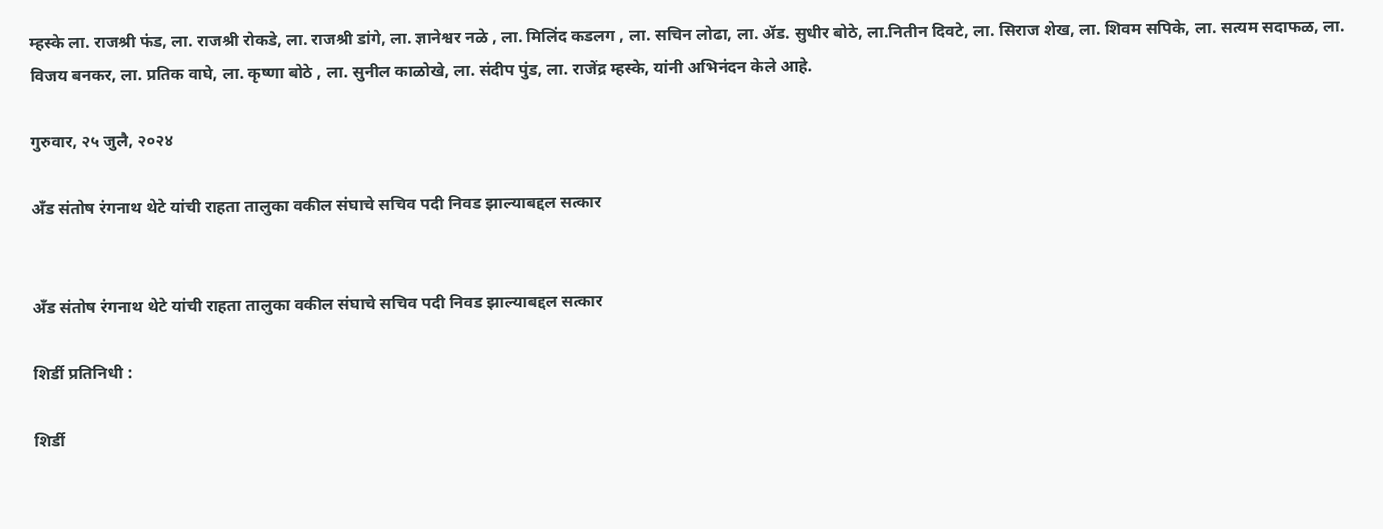म्हस्के ला. राजश्री फंड, ला. राजश्री रोकडे, ला. राजश्री डांगे, ला. ज्ञानेश्वर नळे , ला. मिलिंद कडलग , ला. सचिन लोढा, ला. ॲड. सुधीर बोठे, ला.नितीन दिवटे, ला. सिराज शेख, ला. शिवम सपिके, ला. सत्यम सदाफळ, ला. विजय बनकर, ला. प्रतिक वाघे, ला. कृष्णा बोठे , ला. सुनील काळोखे, ला. संदीप पुंड, ला. राजेंद्र म्हस्के, यांनी अभिनंदन केले आहे.

गुरुवार, २५ जुलै, २०२४

अँड संतोष रंगनाथ थेटे यांची राहता तालुका वकील संघाचे सचिव पदी निवड झाल्याबद्दल सत्कार


अँड संतोष रंगनाथ थेटे यांची राहता तालुका वकील संघाचे सचिव पदी निवड झाल्याबद्दल सत्कार

शिर्डी प्रतिनिधी :

शिर्डी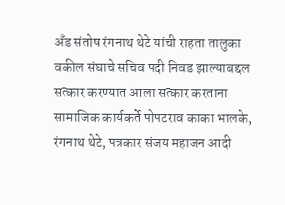अँड संतोष रंगनाथ थेटे यांची राहता तालुका वकील संघाचे सचिव पदी निवड झाल्याबद्दल सत्कार करण्यात आला सत्कार करताना सामाजिक कार्यकर्ते पोपटराव काका भालके, रंगनाथ थेटे, पत्रकार संजय महाजन आदी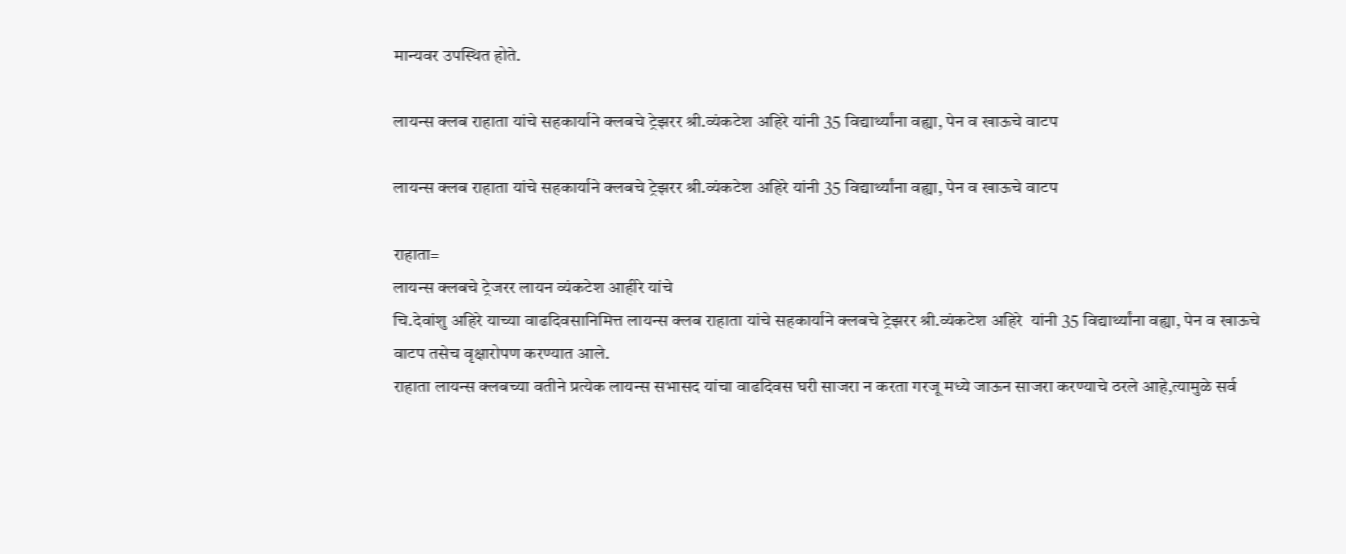मान्यवर उपस्थित होते.

लायन्स क्लब राहाता यांचे सहकार्याने क्लबचे ट्रेझरर श्री.व्यंकटेश अहिरे यांनी 35 विद्यार्थ्यांना वह्या, पेन व खाऊचे वाटप

लायन्स क्लब राहाता यांचे सहकार्याने क्लबचे ट्रेझरर श्री.व्यंकटेश अहिरे यांनी 35 विद्यार्थ्यांना वह्या, पेन व खाऊचे वाटप

राहाता=
लायन्स क्लबचे ट्रेजरर लायन व्यंकटेश आहीरे यांचे
चि.देवांशु अहिरे याच्या वाढदिवसानिमित्त लायन्स क्लब राहाता यांचे सहकार्याने क्लबचे ट्रेझरर श्री.व्यंकटेश अहिरे  यांनी 35 विद्यार्थ्यांना वह्या, पेन व खाऊचे वाटप तसेच वृक्षारोपण करण्यात आले.
राहाता लायन्स क्लबच्या वतीने प्रत्येक लायन्स सभासद यांचा वाढदिवस घरी साजरा न करता गरजू मध्ये जाऊन साजरा करण्याचे ठरले आहे,त्यामुळे सर्व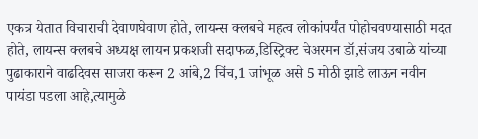एकत्र येतात विचाराची देवाणघेवाण होते, लायन्स क्लबचे महत्व लोकांपर्यंत पोहोचवण्यासाठी मदत होते, लायन्स क्लबचे अध्यक्ष लायन प्रकशजी सदाफळ,डिस्ट्रिक्ट चेअरमन डॉ,संजय उबाळे यांच्या पुढाकाराने वाढदिवस साजरा करून 2 आंबे,2 चिंच,1 जांभूळ असे 5 मोठी झाडे लाऊन नवीन पायंडा पडला आहे,त्यामुळे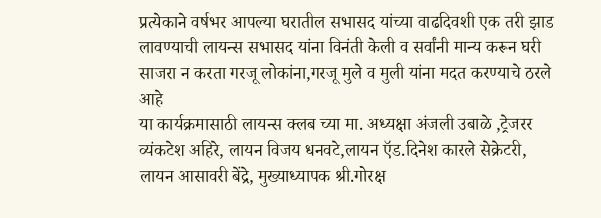प्रत्येकाने वर्षभर आपल्या घरातील सभासद यांच्या वाढदिवशी एक तरी झाड लावण्याची लायन्स सभासद यांना विनंती केली व सर्वांनी मान्य करून घरी साजरा न करता गरजू लोकांना,गरजू मुले व मुली यांना मदत करण्याचे ठरले आहे
या कार्यक्रमासाठी लायन्स क्लब च्या मा. अध्यक्षा अंजली उबाळे ,ट्रेजरर व्यंकटेश अहिरे, लायन विजय धनवटे,लायन ऍड.दिनेश कारले सेक्रेटरी, लायन आसावरी बेंद्रे, मुख्याध्यापक श्री.गोरक्ष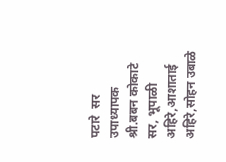पटारे  सर
उपाध्यापक श्री.बबन कोकाटे सर, भूपाळी अहिरे,आशाताई अहिरे,सोहन उबाळे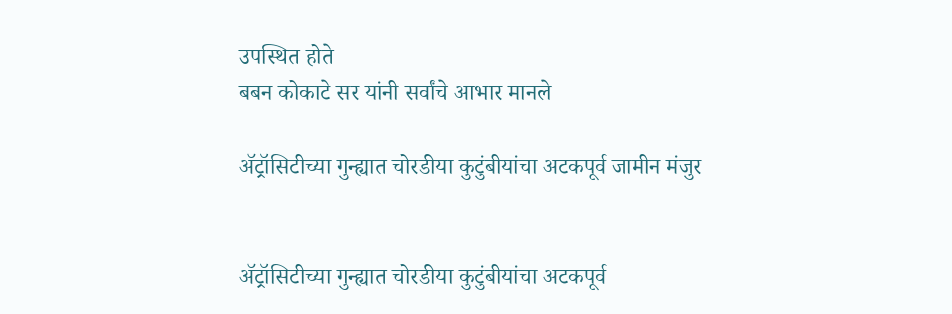उपस्थित होते
बबन कोकाटे सर यांनी सर्वांचे आभार मानले

ॲट्रॉसिटीच्या गुन्ह्यात चोरडीया कुटुंबीयांचा अटकपूर्व जामीन मंजुर


ॲट्रॉसिटीच्या गुन्ह्यात चोरडीया कुटुंबीयांचा अटकपूर्व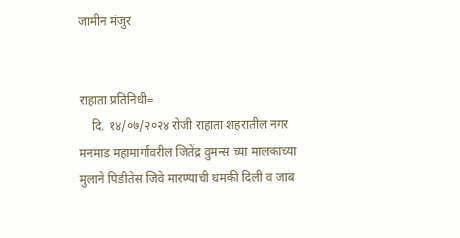जामीन मंजुर


राहाता प्रतिनिधी=
    दि. १४/०७/२०२४ रोजी राहाता शहरातील नगर मनमाड महामार्गावरील जितेंद्र वुमन्स च्या मालकाच्या मुलाने पिडीतेस जिवे मारण्याची धमकी दिली व जाब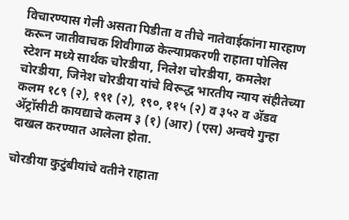विचारण्यास गेली असता पिडीता व तीचे नातेवाईकांना मारहाण करून जातीवाचक शिवीगाळ केल्याप्रकरणी राहाता पोलिस स्टेशन मध्ये सार्थक चोरडीया, निलेश चोरडीया, कमलेश चोरडीया, जिनेश चोरडीया यांचे विरूद्ध भारतीय न्याय संहीतेच्या कलम १८९ (२), १९१ (२), १९०, ११५ (२) व ३५२ व ॲडव ॲट्रॉसीटी कायद्याचे कलम ३ (१) (आर) (एस) अन्वये गुन्हा दाखल करण्यात आलेला होता.

चोरडीया कुटुंबीयांचे वतीने राहाता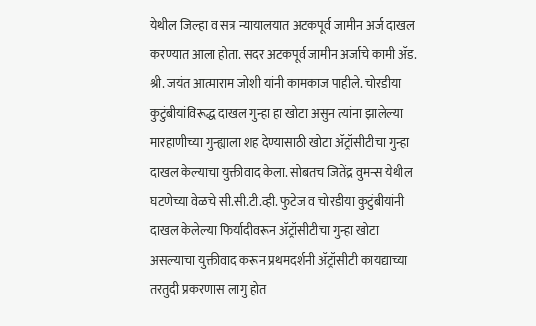येथील जिल्हा व सत्र न्यायालयात अटकपूर्व जामीन अर्ज दाखल करण्यात आला होता. सदर अटकपूर्व जामीन अर्जाचे कामी ॲड. श्री. जयंत आत्माराम जोशी यांनी कामकाज पाहीले. चोरडीया कुटुंबीयांविरूद्ध दाखल गुन्हा हा खोटा असुन त्यांना झालेल्या मारहाणीच्या गुन्ह्याला शह देण्यासाठी खोटा ॲट्रॉसीटीचा गुन्हा दाखल केल्याचा युक्तीवाद केला. सोबतच जितेंद्र वुमन्स येथील घटणेच्या वेळचे सी.सी.टी.व्ही. फुटेज व चोरडीया कुटुंबीयांनी दाखल केलेल्या फिर्यादीवरून ॲट्रॉसीटीचा गुन्हा खोटा असल्याचा युक्तीवाद करून प्रथमदर्शनी ॲट्रॉसीटी कायद्याच्या तरतुदी प्रकरणास लागु होत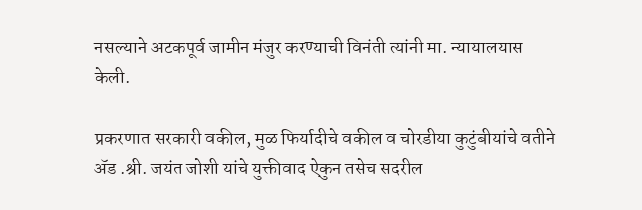नसल्याने अटकपूर्व जामीन मंजुर करण्याची विनंती त्यांनी मा. न्यायालयास केली.

प्रकरणात सरकारी वकील, मुळ फिर्यादीचे वकील व चोरडीया कुटुंबीयांचे वतीने ॲड .श्री. जयंत जोशी यांचे युक्तीवाद ऐकुन तसेच सदरील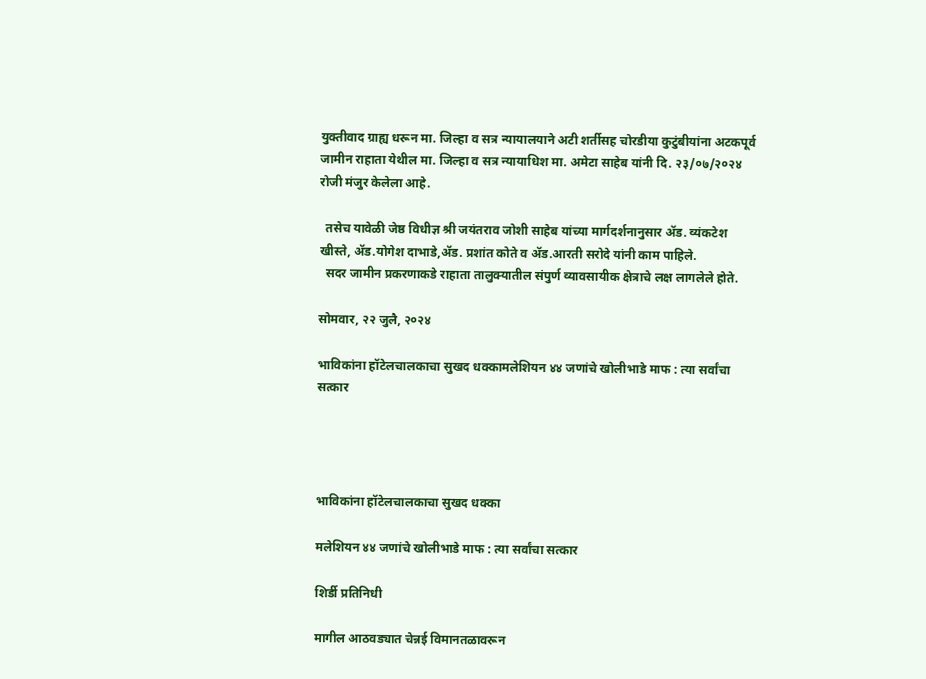युक्तीवाद ग्राह्य धरून मा. जिल्हा व सत्र न्यायालयाने अटी शर्तीसह चोरडीया कुटुंबीयांना अटकपूर्व जामीन राहाता येथील मा. जिल्हा व सत्र न्यायाधिश मा. अमेटा साहेब यांनी दि. २३/०७/२०२४ रोजी मंजुर केलेला आहे.

  तसेच यावेळी जेष्ठ विधीज्ञ श्री जयंतराव जोशी साहेब यांच्या मार्गदर्शनानुसार ॲड. व्यंकटेश खीस्ते, ॲड.योगेश दाभाडे,ॲड. प्रशांत कोते व ॲड.आरती सरोदे यांनी काम पाहिले.
  सदर जामीन प्रकरणाकडे राहाता तालुक्यातील संपुर्ण व्यावसायीक क्षेत्राचे लक्ष लागलेले होते.

सोमवार, २२ जुलै, २०२४

भाविकांना हॉटेलचालकाचा सुखद धक्कामलेशियन ४४ जणांचे खोलीभाडे माफ : त्या सर्वांचा सत्कार




भाविकांना हॉटेलचालकाचा सुखद धक्का

मलेशियन ४४ जणांचे खोलीभाडे माफ : त्या सर्वांचा सत्कार

शिर्डी प्रतिनिधी

मागील आठवड्यात चेन्नई विमानतळावरून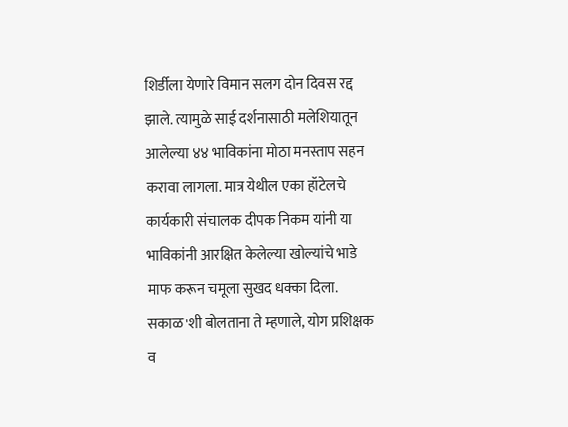शिर्डीला येणारे विमान सलग दोन दिवस रद्द झाले. त्यामुळे साई दर्शनासाठी मलेशियातून आलेल्या ४४ भाविकांना मोठा मनस्ताप सहन करावा लागला. मात्र येथील एका हॉटेलचे कार्यकारी संचालक दीपक निकम यांनी या भाविकांनी आरक्षित केलेल्या खोल्यांचे भाडे माफ करून चमूला सुखद धक्का दिला.
सकाळ'शी बोलताना ते म्हणाले, योग प्रशिक्षक व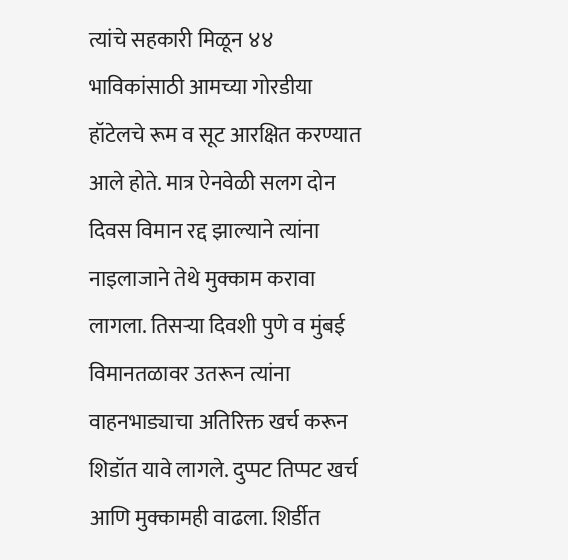त्यांचे सहकारी मिळून ४४ भाविकांसाठी आमच्या गोरडीया हॉटेलचे रूम व सूट आरक्षित करण्यात आले होते. मात्र ऐनवेळी सलग दोन दिवस विमान रद्द झाल्याने त्यांना नाइलाजाने तेथे मुक्काम करावा लागला. तिसऱ्या दिवशी पुणे व मुंबई विमानतळावर उतरून त्यांना वाहनभाड्याचा अतिरिक्त खर्च करून शिडॉत यावे लागले. दुप्पट तिप्पट खर्च आणि मुक्कामही वाढला. शिर्डीत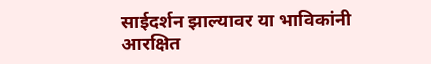साईदर्शन झाल्यावर या भाविकांनी आरक्षित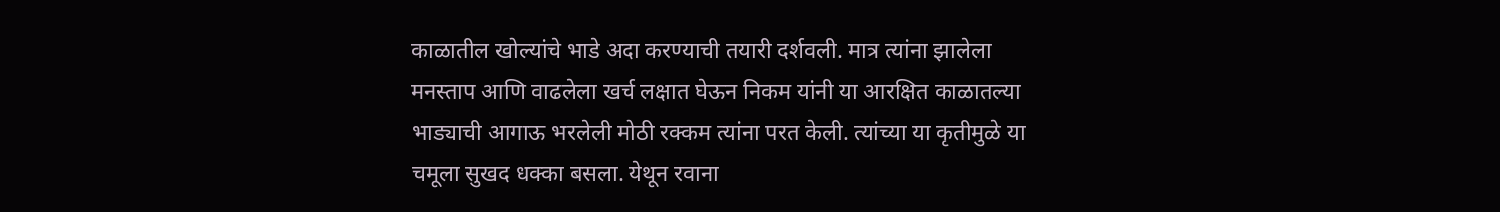काळातील खोल्यांचे भाडे अदा करण्याची तयारी दर्शवली. मात्र त्यांना झालेला मनस्ताप आणि वाढलेला खर्च लक्षात घेऊन निकम यांनी या आरक्षित काळातल्या भाड्याची आगाऊ भरलेली मोठी रक्कम त्यांना परत केली. त्यांच्या या कृतीमुळे या चमूला सुखद धक्का बसला. येथून रवाना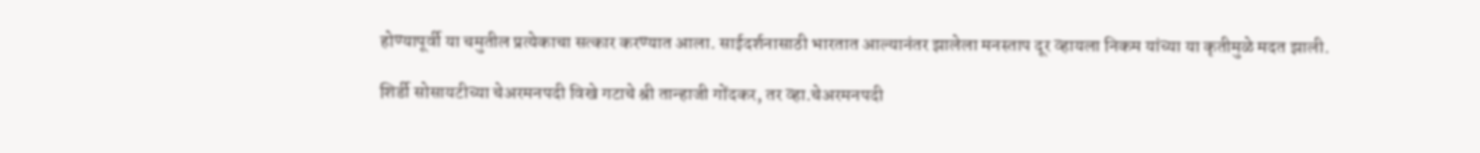होण्यापूर्वी या चमुतील प्रत्येकाचा सत्कार करण्यात आला. साईदर्शनासाठी भारतात आल्यानंतर झालेला मनस्ताप दूर व्हायला निकम यांच्या या कृतीमुळे मदत झाली.

शिर्डी सोसायटीच्या चेअरमनपदी विखे गटाचे श्री तान्हाजी गोंदकर, तर व्हा.चेअरमनपदी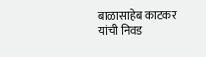बाळासाहेब काटकर यांची निवड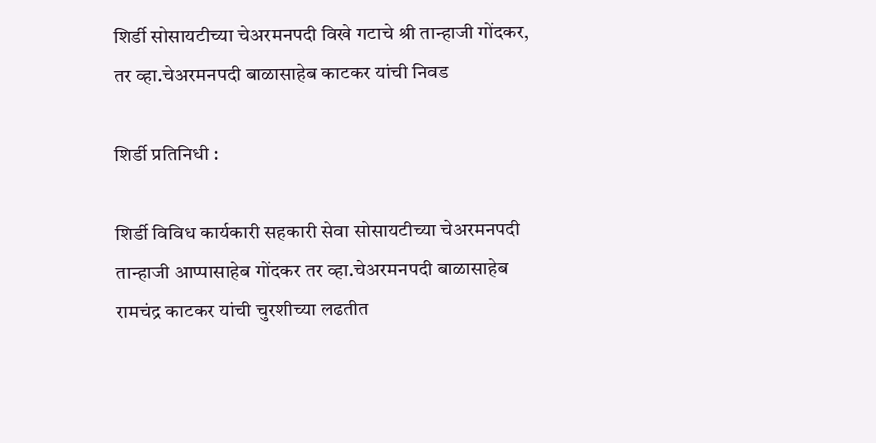शिर्डी सोसायटीच्या चेअरमनपदी विखे गटाचे श्री तान्हाजी गोंदकर, तर व्हा.चेअरमनपदी बाळासाहेब काटकर यांची निवड

शिर्डी प्रतिनिधी :

शिर्डी विविध कार्यकारी सहकारी सेवा सोसायटीच्या चेअरमनपदी तान्हाजी आप्पासाहेब गोंदकर तर व्हा.चेअरमनपदी बाळासाहेब रामचंद्र काटकर यांची चुरशीच्या लढतीत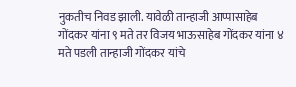नुकतीच निवड झाली. यावेळी तान्हाजी आप्पासाहेब गोंदकर यांना ९ मते तर विजय भाऊसाहेब गोंदकर यांना ४ मते पडली तान्हाजी गोंदकर यांचे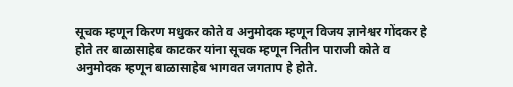सूचक म्हणून किरण मधुकर कोते व अनुमोदक म्हणून विजय ज्ञानेश्वर गोंदकर हे होते तर बाळासाहेब काटकर यांना सूचक म्हणून नितीन पाराजी कोते व अनुमोदक म्हणून बाळासाहेब भागवत जगताप हे होते.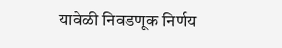यावेळी निवडणूक निर्णय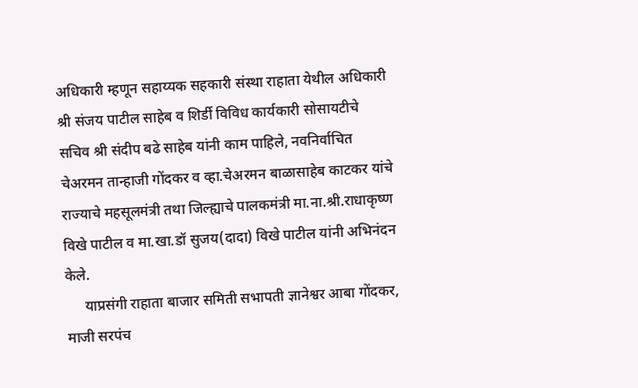अधिकारी म्हणून सहाय्यक सहकारी संस्था राहाता येथील अधिकारी श्री संजय पाटील साहेब व शिर्डी विविध कार्यकारी सोसायटीचे सचिव श्री संदीप बढे साहेब यांनी काम पाहिले, नवनिर्वाचित चेअरमन तान्हाजी गोंदकर व व्हा.चेअरमन बाळासाहेब काटकर यांचे राज्याचे महसूलमंत्री तथा जिल्ह्याचे पालकमंत्री मा.ना.श्री.राधाकृष्ण विखे पाटील व मा.खा.डॉ सुजय(दादा) विखे पाटील यांनी अभिनंदन केले.
     याप्रसंगी राहाता बाजार समिती सभापती ज्ञानेश्वर आबा गोंदकर, माजी सरपंच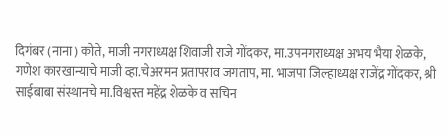दिगंबर (नाना) कोते, माजी नगराध्यक्ष शिवाजी राजे गोंदकर, मा.उपनगराध्यक्ष अभय भैया शेळके, गणेश कारखान्याचे माजी व्हा.चेअरमन प्रतापराव जगताप, मा. भाजपा जिल्हाध्यक्ष राजेंद्र गोंदकर, श्री साईबाबा संस्थानचे मा.विश्वस्त महेंद्र शेळके व सचिन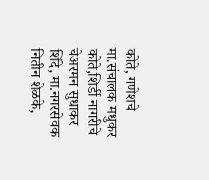कोते, गणेशचे मा.संचालक मधुकर कोते,शिर्डी नागरीचे चेअरमन सुधाकर शिंदे, मा.नगरसेवक नितीन शेळके,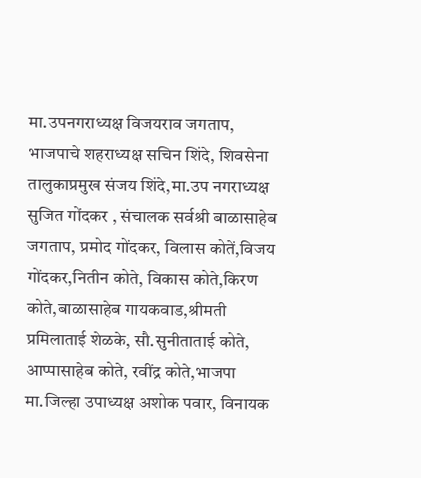मा.उपनगराध्यक्ष विजयराव जगताप, भाजपाचे शहराध्यक्ष सचिन शिंदे, शिवसेना तालुकाप्रमुख संजय शिंदे,मा.उप नगराध्यक्ष सुजित गोंदकर , संचालक सर्वश्री बाळासाहेब जगताप, प्रमोद गोंदकर, विलास कोतें,विजय गोंदकर,नितीन कोते, विकास कोते,किरण कोते,बाळासाहेब गायकवाड,श्रीमती प्रमिलाताई शेळके, सौ.सुनीताताई कोते, आप्पासाहेब कोते, रवींद्र कोते,भाजपा मा.जिल्हा उपाध्यक्ष अशोक पवार, विनायक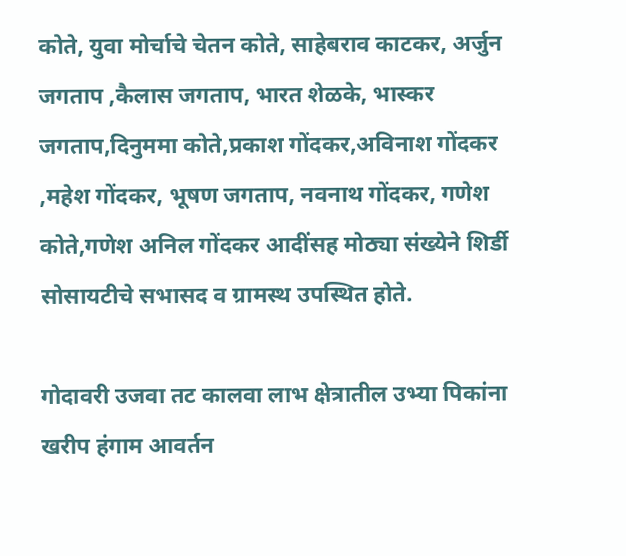कोते, युवा मोर्चाचे चेतन कोते, साहेबराव काटकर, अर्जुन जगताप ,कैलास जगताप, भारत शेळके, भास्कर जगताप,दिनुममा कोते,प्रकाश गोंदकर,अविनाश गोंदकर ,महेश गोंदकर, भूषण जगताप, नवनाथ गोंदकर, गणेश कोते,गणेश अनिल गोंदकर आदींसह मोठ्या संख्येने शिर्डी सोसायटीचे सभासद व ग्रामस्थ उपस्थित होते.

गोदावरी उजवा तट कालवा लाभ क्षेत्रातील उभ्या पिकांना खरीप हंगाम आवर्तन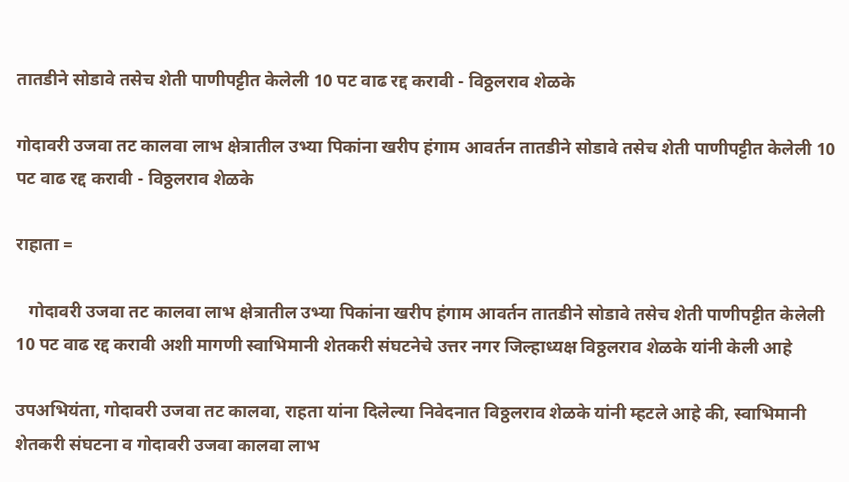तातडीने सोडावे तसेच शेती पाणीपट्टीत केलेली 10 पट वाढ रद्द करावी - विठ्ठलराव शेळके

गोदावरी उजवा तट कालवा लाभ क्षेत्रातील उभ्या पिकांना खरीप हंगाम आवर्तन तातडीने सोडावे तसेच शेती पाणीपट्टीत केलेली 10 पट वाढ रद्द करावी - विठ्ठलराव शेळके

राहाता =

   गोदावरी उजवा तट कालवा लाभ क्षेत्रातील उभ्या पिकांना खरीप हंगाम आवर्तन तातडीने सोडावे तसेच शेती पाणीपट्टीत केलेली 10 पट वाढ रद्द करावी अशी मागणी स्वाभिमानी शेतकरी संघटनेचे उत्तर नगर जिल्हाध्यक्ष विठ्ठलराव शेळके यांनी केली आहे

उपअभियंता, गोदावरी उजवा तट कालवा, राहता यांना दिलेल्या निवेदनात विठ्ठलराव शेळके यांनी म्हटले आहे की, स्वाभिमानी शेतकरी संघटना व गोदावरी उजवा कालवा लाभ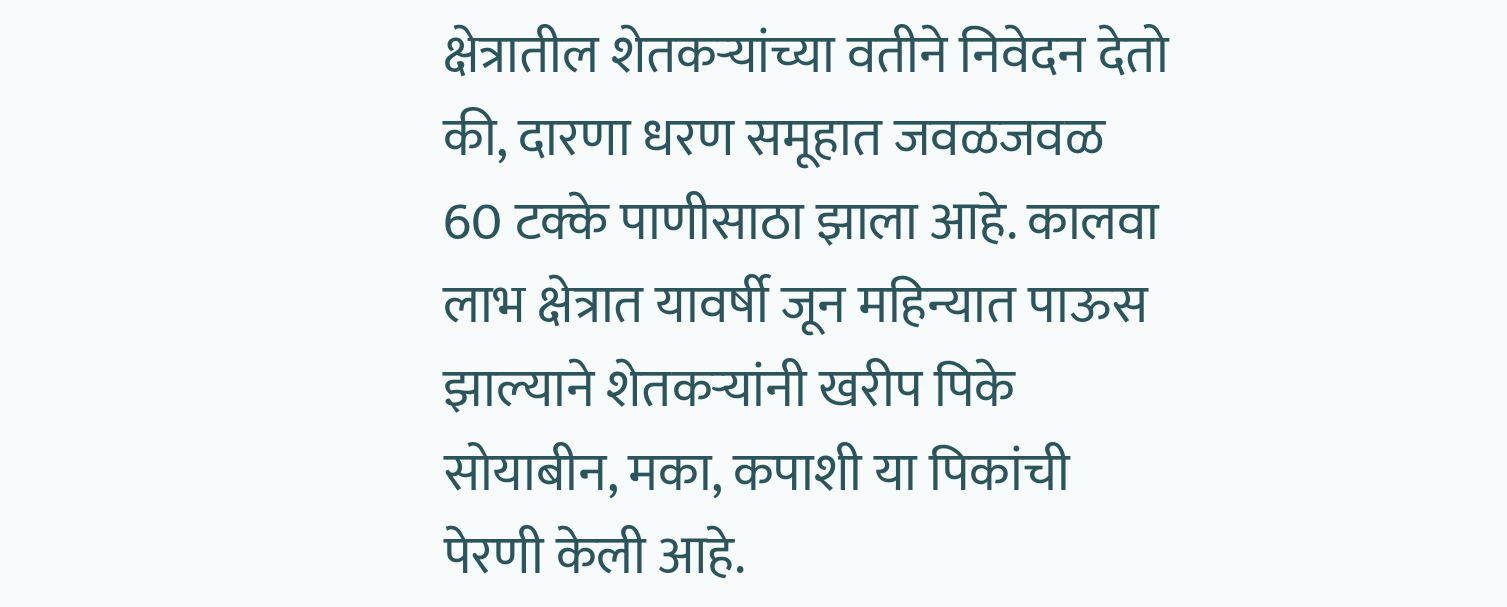क्षेत्रातील शेतकऱ्यांच्या वतीने निवेदन देतो की, दारणा धरण समूहात जवळजवळ 60 टक्के पाणीसाठा झाला आहे. कालवा लाभ क्षेत्रात यावर्षी जून महिन्यात पाऊस झाल्याने शेतकऱ्यांनी खरीप पिके सोयाबीन, मका, कपाशी या पिकांची पेरणी केली आहे.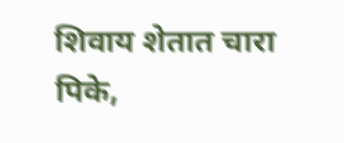शिवाय शेतात चारा पिके,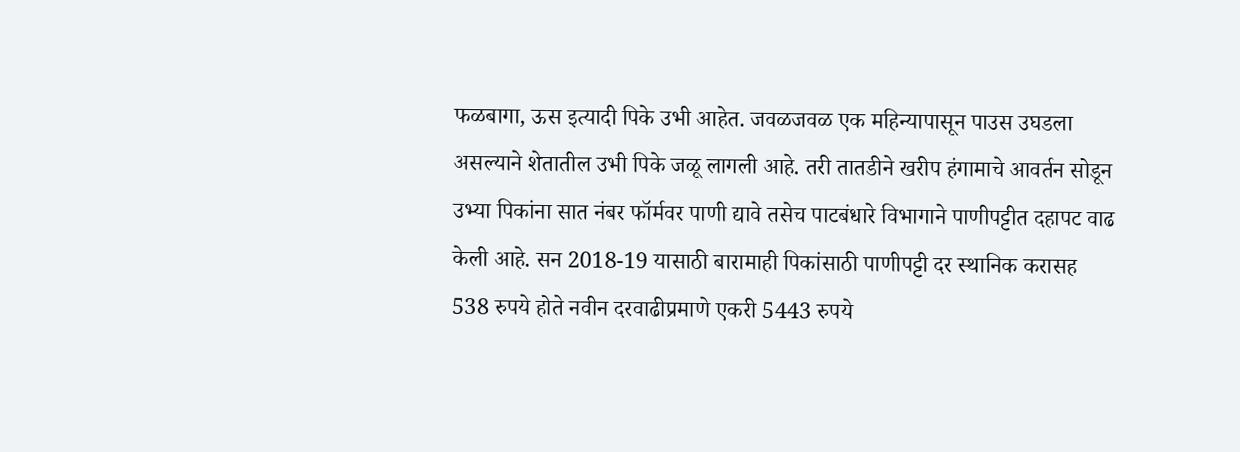फळबागा, ऊस इत्यादी पिके उभी आहेत. जवळजवळ एक महिन्यापासून पाउस उघडला असल्याने शेतातील उभी पिके जळू लागली आहे. तरी तातडीने खरीप हंगामाचे आवर्तन सोडून उभ्या पिकांना सात नंबर फॉर्मवर पाणी द्यावे तसेच पाटबंधारे विभागाने पाणीपट्टीत दहापट वाढ केली आहे. सन 2018-19 यासाठी बारामाही पिकांसाठी पाणीपट्टी दर स्थानिक करासह 538 रुपये होते नवीन दरवाढीप्रमाणे एकरी 5443 रुपये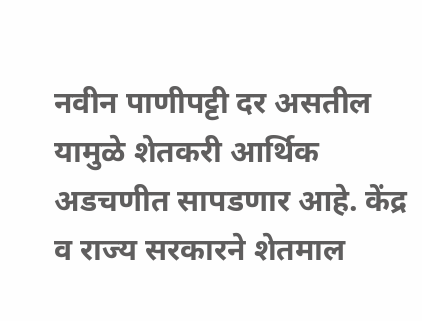नवीन पाणीपट्टी दर असतील यामुळे शेतकरी आर्थिक अडचणीत सापडणार आहे. केंद्र व राज्य सरकारने शेतमाल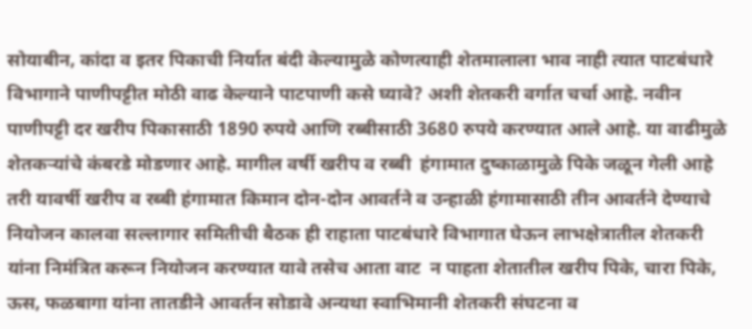सोयाबीन, कांदा व इतर पिकाची निर्यात बंदी केल्यामुळे कोणत्याही शेतमालाला भाव नाही त्यात पाटबंधारे विभागाने पाणीपट्टीत मोठी वाढ केल्याने पाटपाणी कसे घ्यावे? अशी शेतकरी वर्गात चर्चा आहे. नवीन पाणीपट्टी दर खरीप पिकासाठी 1890 रुपये आणि रब्बीसाठी 3680 रुपये करण्यात आले आहे. या वाढीमुळे शेतकऱ्यांचे कंबरडे मोडणार आहे. मागील वर्षी खरीप व रब्बी  हंगामात दुष्काळामुळे पिके जळून गेली आहे तरी यावर्षी खरीप व रब्बी हंगामात किमान दोन-दोन आवर्तने व उन्हाळी हंगामासाठी तीन आवर्तने देण्याचे नियोजन कालवा सल्लागार समितीची बैठक ही राहाता पाटबंधारे विभागात घेऊन लाभक्षेत्रातील शेतकरी यांना निमंत्रित करून नियोजन करण्यात यावे तसेच आता वाट  न पाहता शेतातील खरीप पिके, चारा पिके, ऊस, फळबागा यांना तातडीने आवर्तन सोडावे अन्यथा स्वाभिमानी शेतकरी संघटना व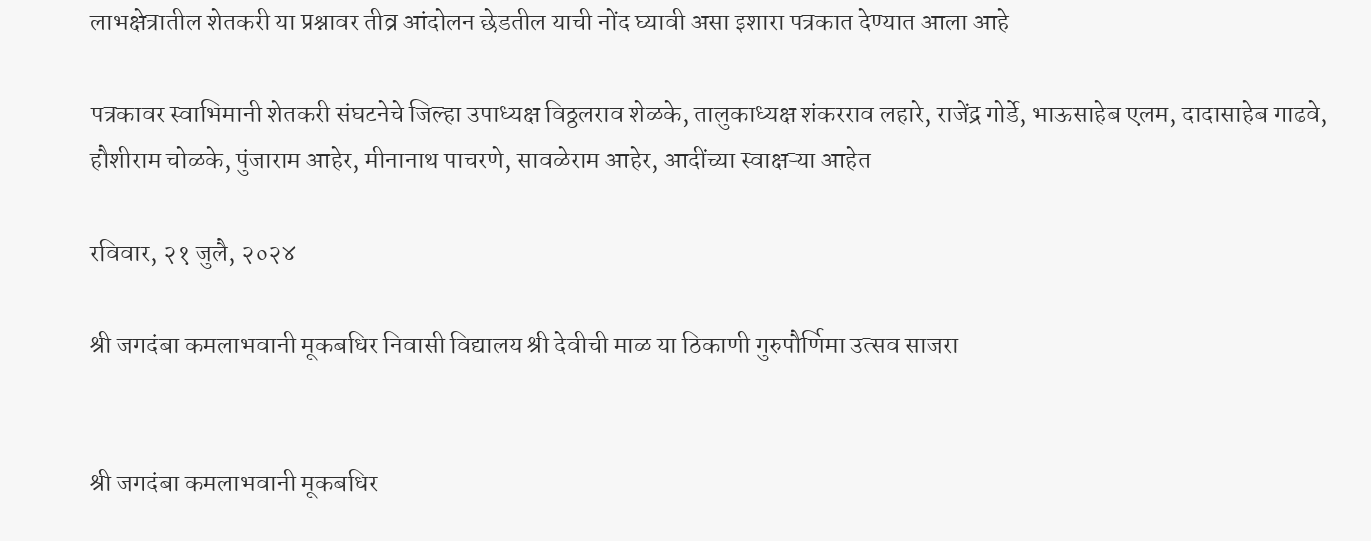लाभक्षेत्रातील शेतकरी या प्रश्नावर तीव्र आंदोलन छेडतील याची नोंद घ्यावी असा इशारा पत्रकात देण्यात आला आहे

पत्रकावर स्वाभिमानी शेतकरी संघटनेचे जिल्हा उपाध्यक्ष विठ्ठलराव शेळके, तालुकाध्यक्ष शंकरराव लहारे, राजेंद्र गोर्डे, भाऊसाहेब एलम, दादासाहेब गाढवे, हौशीराम चोळके, पुंजाराम आहेर, मीनानाथ पाचरणे, सावळेराम आहेर, आदींच्या स्वाक्षऱ्या आहेत

रविवार, २१ जुलै, २०२४

श्री जगदंबा कमलाभवानी मूकबधिर निवासी विद्यालय श्री देवीची माळ या ठिकाणी गुरुपौर्णिमा उत्सव साजरा


श्री जगदंबा कमलाभवानी मूकबधिर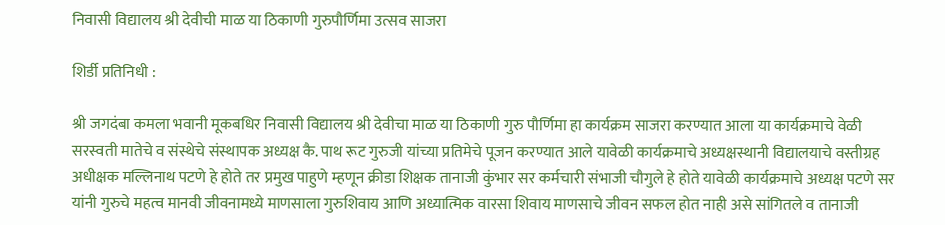निवासी विद्यालय श्री देवीची माळ या ठिकाणी गुरुपौर्णिमा उत्सव साजरा

शिर्डी प्रतिनिधी :

श्री जगदंबा कमला भवानी मूकबधिर निवासी विद्यालय श्री देवीचा माळ या ठिकाणी गुरु पौर्णिमा हा कार्यक्रम साजरा करण्यात आला या कार्यक्रमाचे वेळी सरस्वती मातेचे व संस्थेचे संस्थापक अध्यक्ष कै. पाथ रूट गुरुजी यांच्या प्रतिमेचे पूजन करण्यात आले यावेळी कार्यक्रमाचे अध्यक्षस्थानी विद्यालयाचे वस्तीग्रह अधीक्षक मल्लिनाथ पटणे हे होते तर प्रमुख पाहुणे म्हणून क्रीडा शिक्षक तानाजी कुंभार सर कर्मचारी संभाजी चौगुले हे होते यावेळी कार्यक्रमाचे अध्यक्ष पटणे सर यांनी गुरुचे महत्व मानवी जीवनामध्ये माणसाला गुरुशिवाय आणि अध्यात्मिक वारसा शिवाय माणसाचे जीवन सफल होत नाही असे सांगितले व तानाजी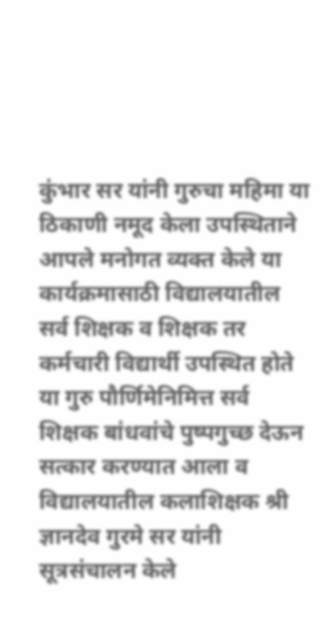कुंभार सर यांनी गुरुचा महिमा या ठिकाणी नमूद केला उपस्थिताने आपले मनोगत व्यक्त केले या कार्यक्रमासाठी विद्यालयातील सर्व शिक्षक व शिक्षक तर कर्मचारी विद्यार्थी उपस्थित होते या गुरु पौर्णिमेनिमित्त सर्व शिक्षक बांधवांचे पुष्पगुच्छ देऊन सत्कार करण्यात आला व विद्यालयातील कलाशिक्षक श्री ज्ञानदेव गुरमे सर यांनी सूत्रसंचालन केले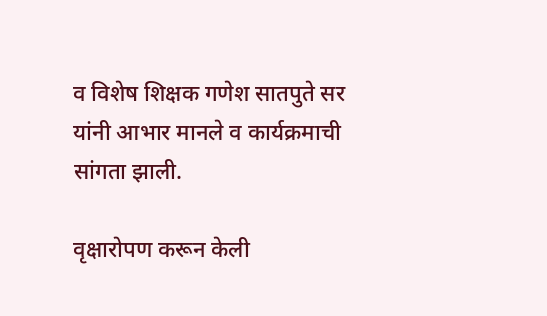व विशेष शिक्षक गणेश सातपुते सर यांनी आभार मानले व कार्यक्रमाची सांगता झाली.

वृक्षारोपण करून केली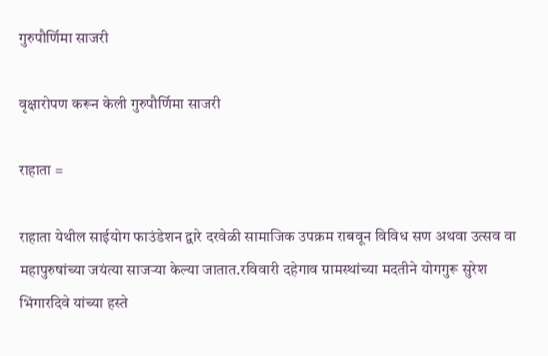गुरुपौर्णिमा साजरी

वृक्षारोपण करून केली गुरुपौर्णिमा साजरी

राहाता =

राहाता येथील साईयोग फाउंडेशन द्वारे दरवेळी सामाजिक उपक्रम राबवून विविध सण अथवा उत्सव वा महापुरुषांच्या जयंत्या साजऱ्या केल्या जातात.रविवारी दहेगाव ग्रामस्थांच्या मदतीने योगगुरू सुरेश भिंगारदिवे यांच्या हस्ते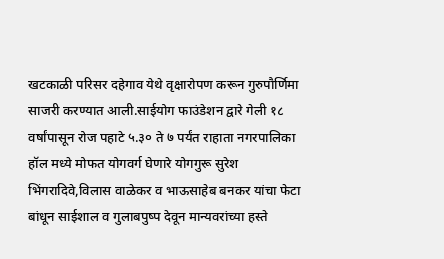खटकाळी परिसर दहेगाव येथे वृक्षारोपण करून गुरुपौर्णिमा साजरी करण्यात आली.साईयोग फाउंडेशन द्वारे गेली १८ वर्षांपासून रोज पहाटे ५.३० ते ७ पर्यंत राहाता नगरपालिका हॉल मध्ये मोफत योगवर्ग घेणारे योगगुरू सुरेश भिंगरादिवे,विलास वाळेकर व भाऊसाहेब बनकर यांचा फेटा बांधून साईशाल व गुलाबपुष्प देवून मान्यवरांच्या हस्ते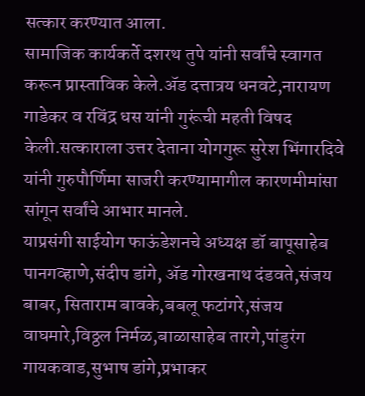सत्कार करण्यात आला.
सामाजिक कार्यकर्ते दशरथ तुपे यांनी सर्वांचे स्वागत करून प्रास्ताविक केले.ॲड दत्तात्रय धनवटे,नारायण गाडेकर व रविंद्र धस यांनी गुरूंची महती विषद केली.सत्काराला उत्तर देताना योगगुरू सुरेश भिंगारदिवे यांनी गुरुपौर्णिमा साजरी करण्यामागील कारणमीमांसा सांगून सर्वांचे आभार मानले.
याप्रसंगी साईयोग फाऊंडेशनचे अध्यक्ष डॉ बापूसाहेब पानगव्हाणे,संदीप डांगे, ॲड गोरखनाथ दंडवते,संजय बाबर, सिताराम बावके,बबलू फटांगरे,संजय वाघमारे,विठ्ठल निर्मळ,बाळासाहेब तारगे,पांडुरंग गायकवाड,सुभाष डांगे,प्रभाकर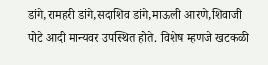डांगे,रामहरी डांगे,सदाशिव डांगे,माऊली आरणे,शिवाजी पोटे आदी मान्यवर उपस्थित होते. विशेष म्हणजे खटकळी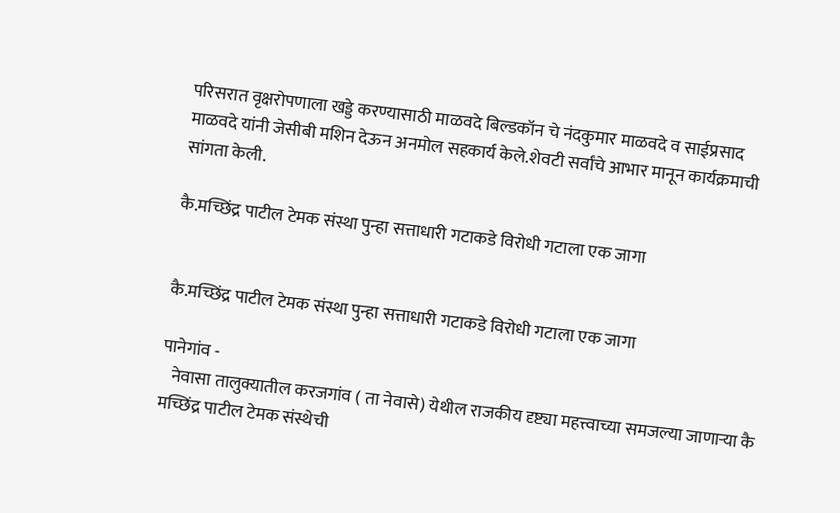परिसरात वृक्षरोपणाला खड्डे करण्यासाठी माळवदे बिल्डकॉन चे नंदकुमार माळवदे व साईप्रसाद माळवदे यांनी जेसीबी मशिन देऊन अनमोल सहकार्य केले.शेवटी सर्वांचे आभार मानून कार्यक्रमाची सांगता केली.

कै.मच्छिंद्र पाटील टेमक संस्था पुन्हा सत्ताधारी गटाकडे विरोधी गटाला एक जागा


कै.मच्छिंद्र पाटील टेमक संस्था पुन्हा सत्ताधारी गटाकडे विरोधी गटाला एक जागा

पानेगांव -
   नेवासा तालुक्यातील करजगांव ( ता नेवासे) येथील राजकीय दृष्ट्या महत्त्वाच्या समजल्या जाणाऱ्या कै मच्छिंद्र पाटील टेमक संस्थेची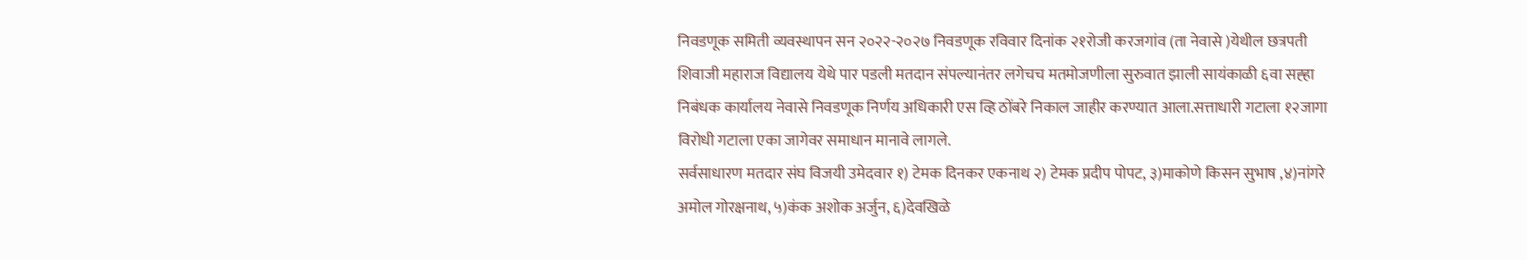निवडणूक समिती व्यवस्थापन सन २०२२-२०२७ निवडणूक रविवार दिनांक २१रोजी करजगांव (ता नेवासे )येथील छत्रपती शिवाजी महाराज विद्यालय येथे पार पडली मतदान संपल्यानंतर लगेचच मतमोजणीला सुरुवात झाली सायंकाळी ६वा सह्हा निबंधक कार्यालय नेवासे निवडणूक निर्णय अधिकारी एस व्हि ठोंबरे निकाल जाहीर करण्यात आला.सत्ताधारी गटाला १२जागा विरोधी गटाला एका जागेवर समाधान मानावे लागले.
सर्वसाधारण मतदार संघ विजयी उमेदवार १) टेमक दिनकर एकनाथ २) टेमक प्रदीप पोपट, ३)माकोणे किसन सुभाष ,४)नांगरे अमोल गोरक्षनाथ, ५)कंक अशोक अर्जुन, ६)देवखिळे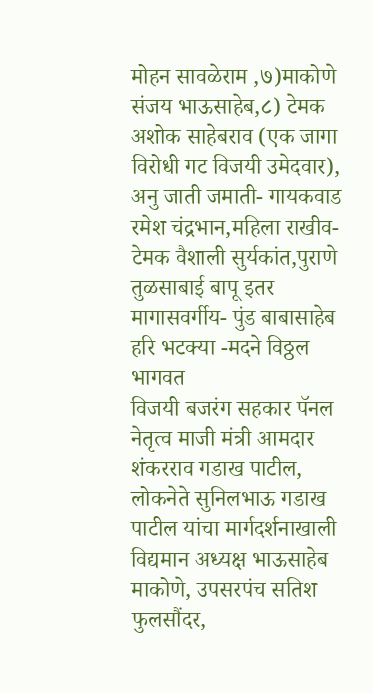मोहन सावळेराम ,७)माकोणे संजय भाऊसाहेब,८) टेमक अशोक साहेबराव (एक जागा विरोधी गट विजयी उमेदवार), अनु जाती जमाती- गायकवाड रमेश चंद्रभान,महिला राखीव- टेमक वैशाली सुर्यकांत,पुराणे तुळसाबाई बापू इतर मागासवर्गीय- पुंड बाबासाहेब हरि भटक्या -मदने विठ्ठल भागवत
विजयी बजरंग सहकार पॅनल नेतृत्व माजी मंत्री आमदार शंकरराव गडाख पाटील, लोकनेते सुनिलभाऊ गडाख पाटील यांचा मार्गदर्शनाखाली विद्यमान अध्यक्ष भाऊसाहेब माकोणे, उपसरपंच सतिश फुलसौंदर,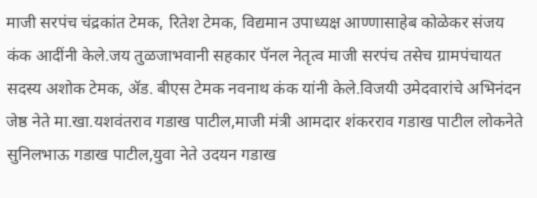माजी सरपंच चंद्रकांत टेमक, रितेश टेमक, विद्यमान उपाध्यक्ष आण्णासाहेब कोळेकर संजय कंक आदींनी केले.जय तुळजाभवानी सहकार पॅनल नेतृत्व माजी सरपंच तसेच ग्रामपंचायत सदस्य अशोक टेमक, ॲड. बीएस टेमक नवनाथ कंक यांनी केले.विजयी उमेदवारांचे अभिनंदन जेष्ठ नेते मा.खा.यशवंतराव गडाख पाटील,माजी मंत्री आमदार शंकरराव गडाख पाटील लोकनेते सुनिलभाऊ गडाख पाटील,युवा नेते उदयन गडाख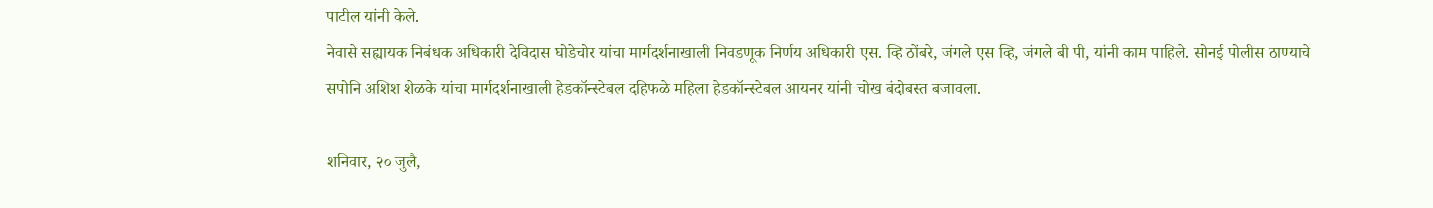पाटील यांनी केले.
नेवासे सह्यायक निबंधक अधिकारी देविदास घोडेचोर यांचा मार्गदर्शनाखाली निवडणूक निर्णय अधिकारी एस. व्हि ठोंबरे, जंगले एस व्हि, जंगले बी पी, यांनी काम पाहिले. सोनई पोलीस ठाण्याचे सपोनि अशिश शेळके यांचा मार्गदर्शनाखाली हेडकॉन्स्टेबल दहिफळे महिला हेडकॉन्स्टेबल आयनर यांनी चोख बंदोबस्त बजावला.

शनिवार, २० जुलै,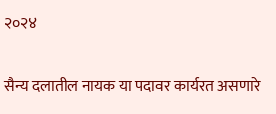२०२४

सैन्य दलातील नायक या पदावर कार्यरत असणारे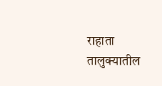राहाता तालुक्यातील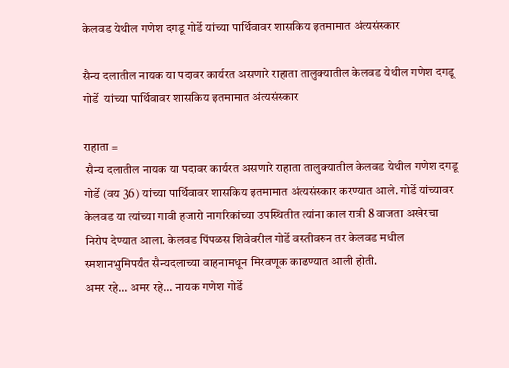केलवड येथील गणेश दगडू गोर्डे यांच्या पार्थिवावर शासकिय इतमामात अंत्यसंस्कार

सैन्य दलातील नायक या पदावर कार्यरत असणारे राहाता तालुक्यातील केलवड येथील गणेश दगडू गोर्डे  यांच्या पार्थिवावर शासकिय इतमामात अंत्यसंस्कार

राहाता =
 सैन्य दलातील नायक या पदावर कार्यरत असणारे राहाता तालुक्यातील केलवड येथील गणेश दगडू गोर्डे (वय 36) यांच्या पार्थिवावर शासकिय इतमामात अंत्यसंस्कार करण्यात आले. गोर्डे यांच्यावर केलवड या त्यांच्या गावी हजारो नागरिकांच्या उपस्थितीत त्यांना काल रात्री 8 वाजता अखेरचा निरोप देण्यात आला. केलवड पिंपळस शिवेवरील गोर्डे वस्तीवरुन तर केलवड मधील स्मशानभुमिपर्यंत सैन्यदलाच्या वाहनामधून मिरवणूक काढण्यात आली होती.
अमर रहे... अमर रहे... नायक गणेश गोर्डे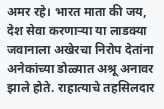अमर रहे। भारत माता की जय, देश सेवा करणार्‍या या लाडक्या जवानाला अखेरचा निरोप देतांना अनेकांच्या डोळ्यात अश्रू अनावर झाले होते. राहात्याचे तहसिलदार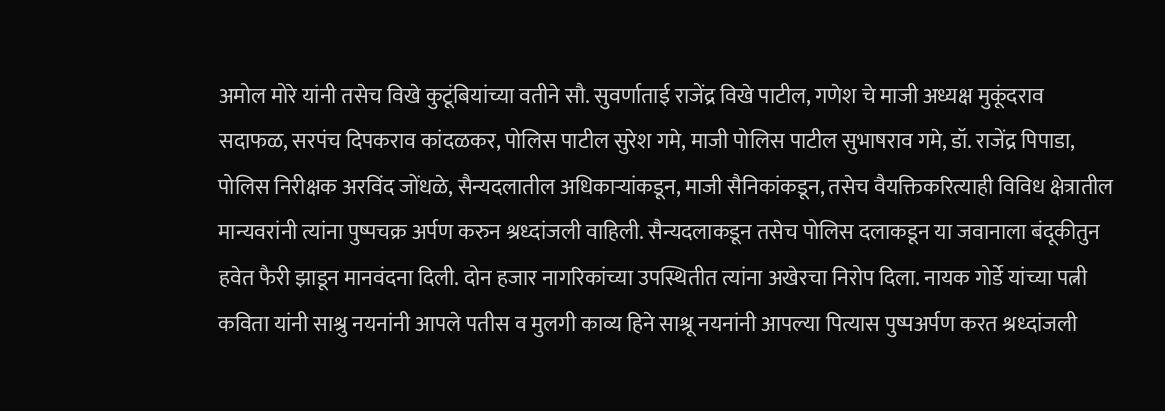अमोल मोरे यांनी तसेच विखे कुटूंबियांच्या वतीने सौ. सुवर्णाताई राजेंद्र विखे पाटील, गणेश चे माजी अध्यक्ष मुकूंदराव सदाफळ, सरपंच दिपकराव कांदळकर, पोलिस पाटील सुरेश गमे, माजी पोलिस पाटील सुभाषराव गमे, डॉ. राजेंद्र पिपाडा, पोलिस निरीक्षक अरविंद जोंधळे, सैन्यदलातील अधिकार्‍यांकडून, माजी सैनिकांकडून, तसेच वैयक्तिकरित्याही विविध क्षेत्रातील मान्यवरांनी त्यांना पुष्पचक्र अर्पण करुन श्रध्दांजली वाहिली. सैन्यदलाकडून तसेच पोलिस दलाकडून या जवानाला बंदूकीतुन हवेत फैरी झाडून मानवंदना दिली. दोन हजार नागरिकांच्या उपस्थितीत त्यांना अखेरचा निरोप दिला. नायक गोर्डे यांच्या पत्नी कविता यांनी साश्रु नयनांनी आपले पतीस व मुलगी काव्य हिने साश्रू नयनांनी आपल्या पित्यास पुष्पअर्पण करत श्रध्दांजली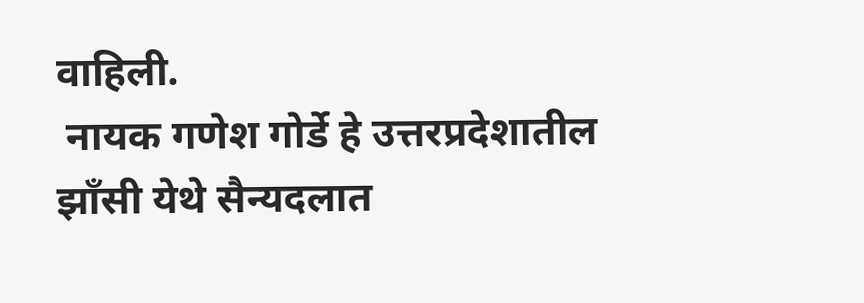वाहिली.
 नायक गणेश गोर्डे हे उत्तरप्रदेशातील झाँसी येथे सैन्यदलात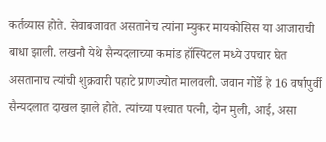कर्तव्यास होते. सेवाबजावत असतानेच त्यांना म्युकर मायकोसिस या आजाराची बाधा झाली. लखनौ येथे सैन्यदलाच्या कमांड हॉस्पिटल मध्ये उपचार घेत असतानाच त्यांची शुक्रवारी पहाटे प्राणज्योत मालवली. जवान गोर्डे हे 16 वर्षापुर्वी सैन्यदलात दाखल झाले होते. त्यांच्या पश्‍चात पत्नी, दोन मुली, आई, असा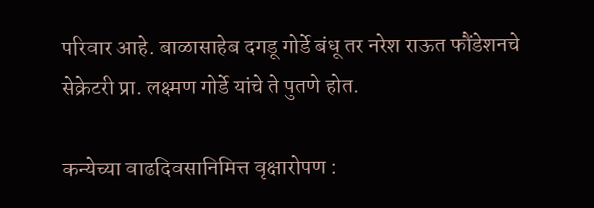परिवार आहे. बाळासाहेब दगडू गोर्डे बंधू तर नरेश राऊत फौंडेशनचे सेक्रेटरी प्रा. लक्ष्मण गोर्डे यांचे ते पुतणे होत.

कन्येच्या वाढदिवसानिमित्त वृक्षारोपण :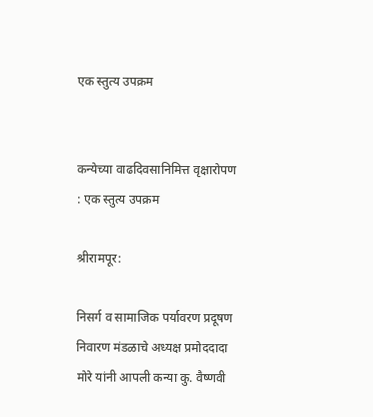एक स्तुत्य उपक्रम


कन्येच्या वाढदिवसानिमित्त वृक्षारोपण : एक स्तुत्य उपक्रम

श्रीरामपूर:

निसर्ग व सामाजिक पर्यावरण प्रदूषण निवारण मंडळाचे अध्यक्ष प्रमोददादा मोरे यांनी आपली कन्या कु. वैष्णवी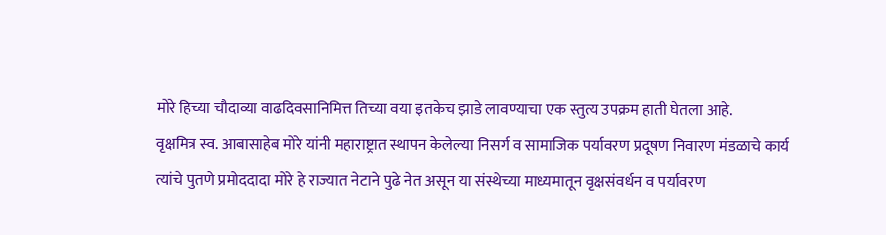मोरे हिच्या चौदाव्या वाढदिवसानिमित्त तिच्या वया इतकेच झाडे लावण्याचा एक स्तुत्य उपक्रम हाती घेतला आहे.
वृक्षमित्र स्व. आबासाहेब मोरे यांनी महाराष्ट्रात स्थापन केलेल्या निसर्ग व सामाजिक पर्यावरण प्रदूषण निवारण मंडळाचे कार्य त्यांचे पुतणे प्रमोददादा मोरे हे राज्यात नेटाने पुढे नेत असून या संस्थेच्या माध्यमातून वृक्षसंवर्धन व पर्यावरण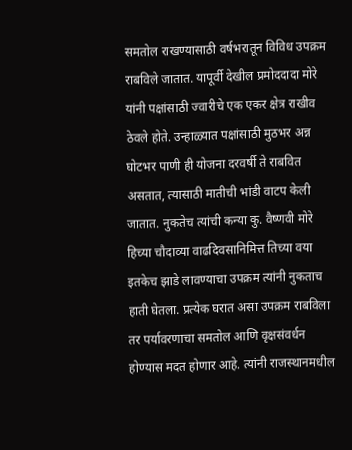समतोल राखण्यासाठी वर्षभरातून विविध उपक्रम राबविले जातात. यापूर्वी देखील प्रमोददादा मोरे यांनी पक्षांसाठी ज्वारीचे एक एकर क्षेत्र राखीव ठेवले होते. उन्हाळ्यात पक्षांसाठी मुठभर अन्न घोटभर पाणी ही योजना दरवर्षी ते राबवित असतात, त्यासाठी मातीची भांडी वाटप केली जातात. नुकतेच त्यांची कन्या कु. वैष्णवी मोरे हिच्या चौदाव्या वाढदिवसानिमित्त तिच्या वया इतकेच झाडे लावण्याचा उपक्रम त्यांनी नुकताच हाती घेतला. प्रत्येक घरात असा उपक्रम राबविला तर पर्यावरणाचा समतोल आणि वृक्षसंवर्धन होण्यास मदत होणार आहे. त्यांनी राजस्थानमधील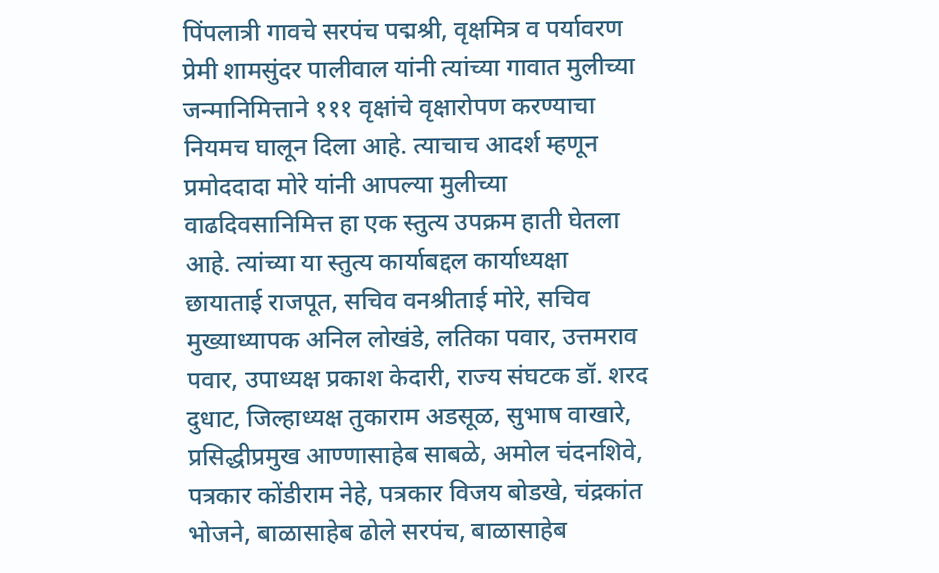पिंपलात्री गावचे सरपंच पद्मश्री, वृक्षमित्र व पर्यावरण प्रेमी शामसुंदर पालीवाल यांनी त्यांच्या गावात मुलीच्या जन्मानिमित्ताने १११ वृक्षांचे वृक्षारोपण करण्याचा नियमच घालून दिला आहे. त्याचाच आदर्श म्हणून प्रमोददादा मोरे यांनी आपल्या मुलीच्या वाढदिवसानिमित्त हा एक स्तुत्य उपक्रम हाती घेतला आहे. त्यांच्या या स्तुत्य कार्याबद्दल कार्याध्यक्षा छायाताई राजपूत, सचिव वनश्रीताई मोरे, सचिव मुख्याध्यापक अनिल लोखंडे, लतिका पवार, उत्तमराव पवार, उपाध्यक्ष प्रकाश केदारी, राज्य संघटक डॉ. शरद दुधाट, जिल्हाध्यक्ष तुकाराम अडसूळ, सुभाष वाखारे, प्रसिद्धीप्रमुख आण्णासाहेब साबळे, अमोल चंदनशिवे, पत्रकार कोंडीराम नेहे, पत्रकार विजय बोडखे, चंद्रकांत भोजने, बाळासाहेब ढोले सरपंच, बाळासाहेब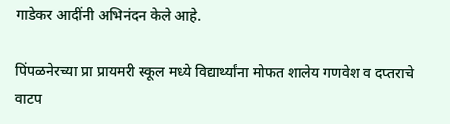गाडेकर आदींनी अभिनंदन केले आहे.

पिंपळनेरच्या प्रा प्रायमरी स्कूल मध्ये विद्यार्थ्यांना मोफत शालेय गणवेश व दप्तराचे वाटप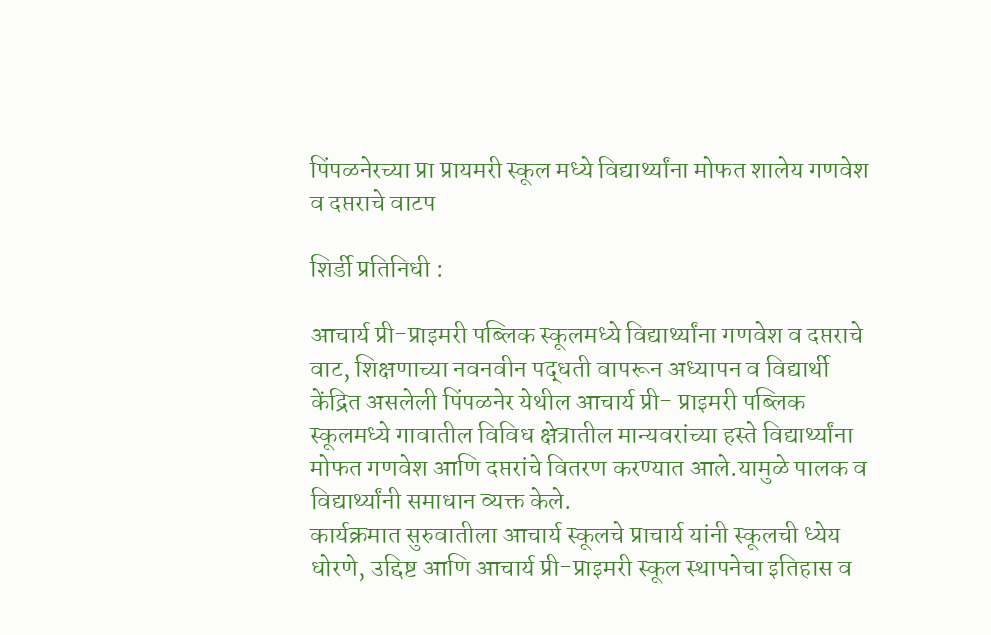पिंपळनेरच्या प्रा प्रायमरी स्कूल मध्ये विद्यार्थ्यांना मोफत शालेय गणवेश व दप्तराचे वाटप

शिर्डी प्रतिनिधी :

आचार्य प्री-प्राइमरी पब्लिक स्कूलमध्ये विद्यार्थ्यांना गणवेश व दप्तराचे वाट, शिक्षणाच्या नवनवीन पद्धती वापरून अध्यापन व विद्यार्थी केंद्रित असलेली पिंपळनेर येथील आचार्य प्री- प्राइमरी पब्लिक स्कूलमध्ये गावातील विविध क्षेत्रातील मान्यवरांच्या हस्ते विद्यार्थ्यांना मोफत गणवेश आणि दप्तरांचे वितरण करण्यात आले.यामुळे पालक व विद्यार्थ्यांनी समाधान व्यक्त केले.
कार्यक्रमात सुरुवातीला आचार्य स्कूलचे प्राचार्य यांनी स्कूलची ध्येय धोरणे, उद्दिष्ट आणि आचार्य प्री-प्राइमरी स्कूल स्थापनेचा इतिहास व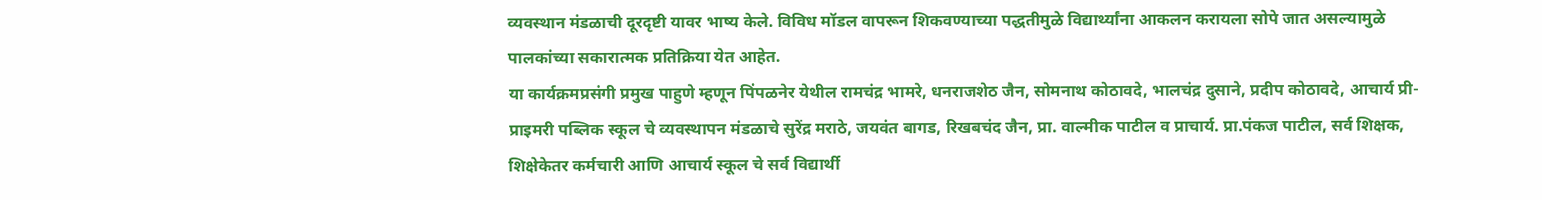व्यवस्थान मंडळाची दूरदृष्टी यावर भाष्य केले. विविध मॉडल वापरून शिकवण्याच्या पद्धतीमुळे विद्यार्थ्यांना आकलन करायला सोपे जात असल्यामुळे पालकांच्या सकारात्मक प्रतिक्रिया येत आहेत.
या कार्यक्रमप्रसंगी प्रमुख पाहुणे म्हणून पिंपळनेर येथील रामचंद्र भामरे, धनराजशेठ जैन, सोमनाथ कोठावदे, भालचंद्र दुसाने, प्रदीप कोठावदे, आचार्य प्री-प्राइमरी पब्लिक स्कूल चे व्यवस्थापन मंडळाचे सुरेंद्र मराठे, जयवंत बागड, रिखबचंद जैन, प्रा. वाल्मीक पाटील व प्राचार्य. प्रा.पंकज पाटील, सर्व शिक्षक, शिक्षेकेतर कर्मचारी आणि आचार्य स्कूल चे सर्व विद्यार्थी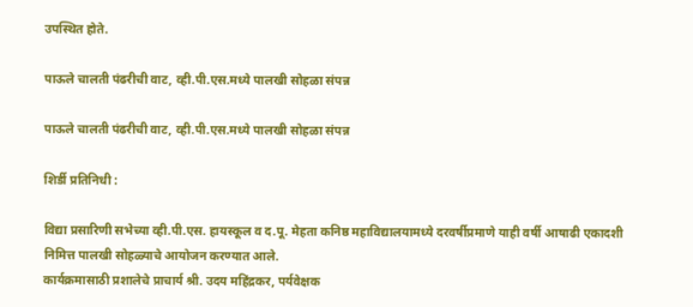उपस्थित होते.

पाऊले चालती पंढरीची वाट, व्ही.पी.एस.मध्ये पालखी सोहळा संपन्न

पाऊले चालती पंढरीची वाट, व्ही.पी.एस.मध्ये पालखी सोहळा संपन्न

शिर्डी प्रतिनिधी :

विद्या प्रसारिणी सभेच्या व्ही.पी.एस. हायस्कूल व द.पू. मेहता कनिष्ठ महाविद्यालयामध्ये दरवर्षीप्रमाणे याही वर्षी आषाढी एकादशी निमित्त पालखी सोहळ्याचे आयोजन करण्यात आले.
कार्यक्रमासाठी प्रशालेचे प्राचार्य श्री. उदय महिंद्रकर, पर्यवेक्षक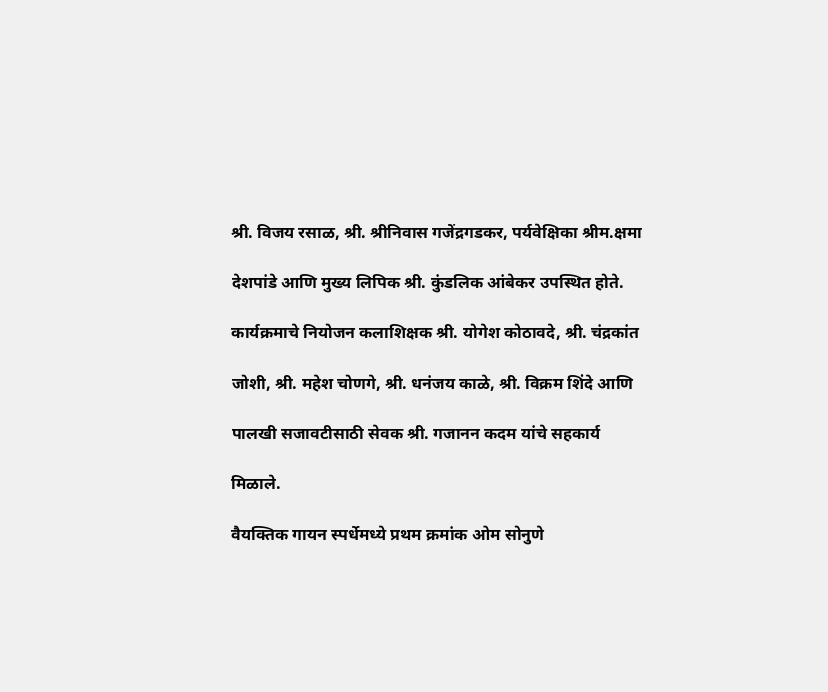श्री. विजय रसाळ, श्री. श्रीनिवास गजेंद्रगडकर, पर्यवेक्षिका श्रीम.क्षमा

देशपांडे आणि मुख्य लिपिक श्री. कुंडलिक आंबेकर उपस्थित होते.

कार्यक्रमाचे नियोजन कलाशिक्षक श्री. योगेश कोठावदे, श्री. चंद्रकांत

जोशी, श्री. महेश चोणगे, श्री. धनंजय काळे, श्री. विक्रम शिंदे आणि

पालखी सजावटीसाठी सेवक श्री. गजानन कदम यांचे सहकार्य

मिळाले.

वैयक्तिक गायन स्पर्धेमध्ये प्रथम क्रमांक ओम सोनुणे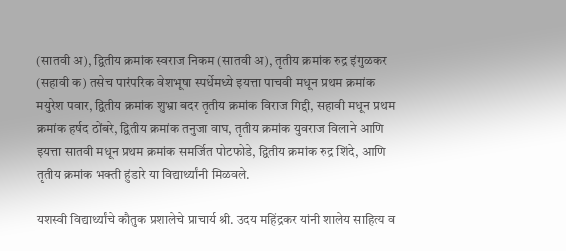(सातवी अ), द्वितीय क्रमांक स्वराज निकम (सातवी अ), तृतीय क्रमांक रुद्र इंगुळकर (सहावी क) तसेच पारंपरिक वेशभूषा स्पर्धेमध्ये इयत्ता पाचवी मधून प्रथम क्रमांक मयुरेश पवार, द्वितीय क्रमांक शुभ्रा बदर तृतीय क्रमांक विराज गिद्दी, सहावी मधून प्रथम क्रमांक हर्षद ठोंबरे, द्वितीय क्रमांक तनुजा वाघ, तृतीय क्रमांक युवराज विलाने आणि इयत्ता सातवी मधून प्रथम क्रमांक समर्जित पोटफोडे, द्वितीय क्रमांक रुद्र शिंदे, आणि तृतीय क्रमांक भक्ती हुंडारे या विद्यार्थ्यांनी मिळवले.

यशस्वी विद्यार्थ्यांचे कौतुक प्रशालेचे प्राचार्य श्री. उदय महिंद्रकर यांनी शालेय साहित्य व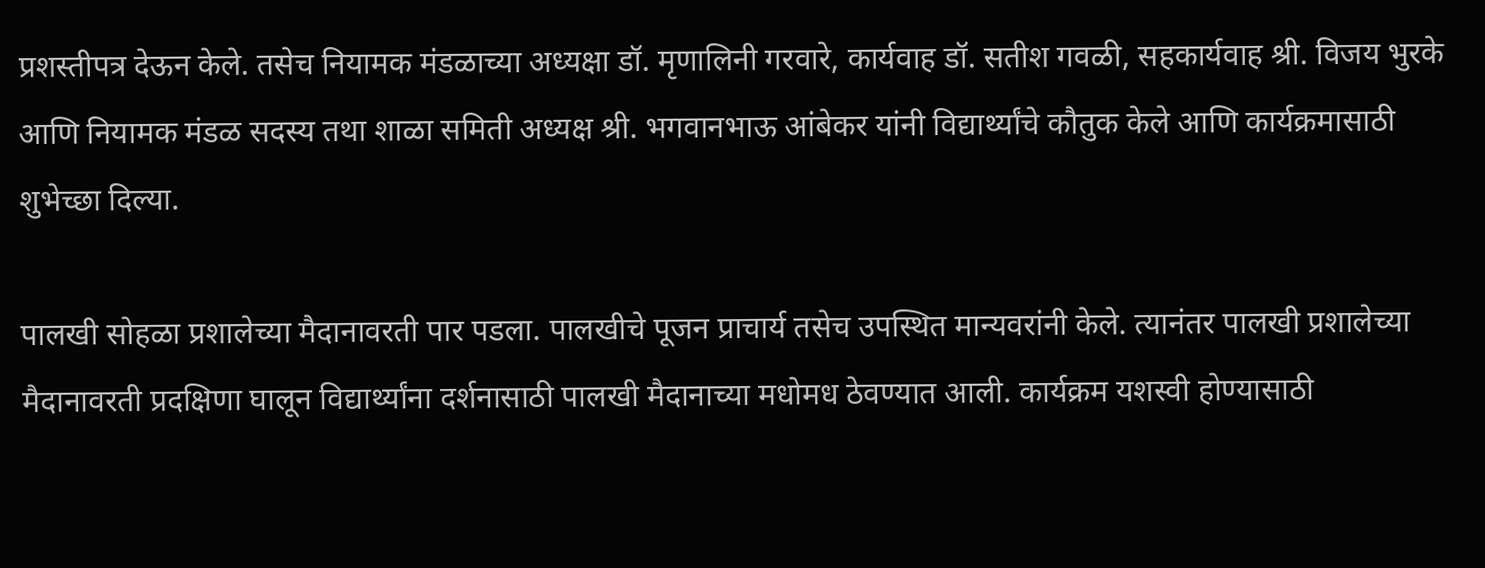प्रशस्तीपत्र देऊन केले. तसेच नियामक मंडळाच्या अध्यक्षा डॉ. मृणालिनी गरवारे, कार्यवाह डॉ. सतीश गवळी, सहकार्यवाह श्री. विजय भुरके आणि नियामक मंडळ सदस्य तथा शाळा समिती अध्यक्ष श्री. भगवानभाऊ आंबेकर यांनी विद्यार्थ्यांचे कौतुक केले आणि कार्यक्रमासाठी शुभेच्छा दिल्या.

पालखी सोहळा प्रशालेच्या मैदानावरती पार पडला. पालखीचे पूजन प्राचार्य तसेच उपस्थित मान्यवरांनी केले. त्यानंतर पालखी प्रशालेच्या मैदानावरती प्रदक्षिणा घालून विद्यार्थ्यांना दर्शनासाठी पालखी मैदानाच्या मधोमध ठेवण्यात आली. कार्यक्रम यशस्वी होण्यासाठी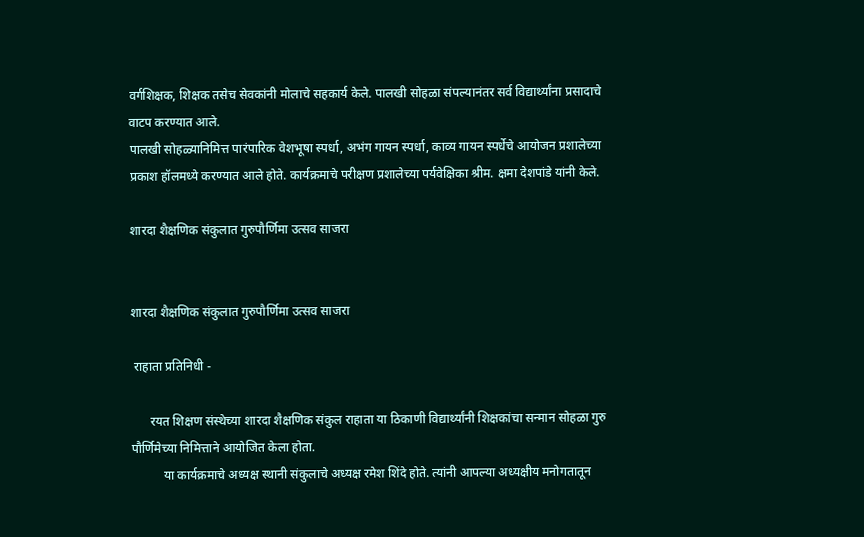वर्गशिक्षक, शिक्षक तसेच सेवकांनी मोलाचे सहकार्य केले. पालखी सोहळा संपल्यानंतर सर्व विद्यार्थ्यांना प्रसादाचे वाटप करण्यात आले.
पालखी सोहळ्यानिमित्त पारंपारिक वेशभूषा स्पर्धा, अभंग गायन स्पर्धा, काव्य गायन स्पर्धेचे आयोजन प्रशालेच्या प्रकाश हॉलमध्ये करण्यात आले होते. कार्यक्रमाचे परीक्षण प्रशालेच्या पर्यवेक्षिका श्रीम. क्षमा देशपांडे यांनी केले.

शारदा शैक्षणिक संकुलात गुरुपौर्णिमा उत्सव साजरा


शारदा शैक्षणिक संकुलात गुरुपौर्णिमा उत्सव साजरा

 राहाता प्रतिनिधी -

      रयत शिक्षण संस्थेच्या शारदा शैक्षणिक संकुल राहाता या ठिकाणी विद्यार्थ्यांनी शिक्षकांचा सन्मान सोहळा गुरु पौर्णिमेच्या निमित्ताने आयोजित केला होता.
          या कार्यक्रमाचे अध्यक्ष स्थानी संकुलाचे अध्यक्ष रमेश शिंदे होते. त्यांनी आपल्या अध्यक्षीय मनोगतातून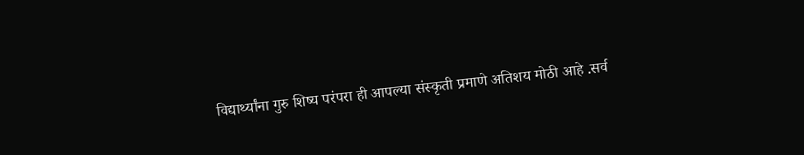विद्यार्थ्यांना गुरु शिष्य परंपरा ही आपल्या संस्कृती प्रमाणे अतिशय मोठी आहे .सर्व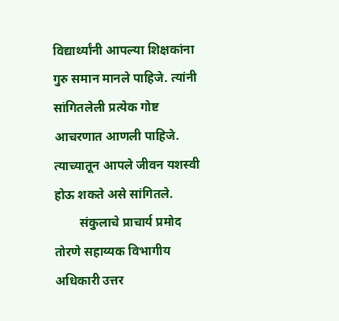विद्यार्थ्यांनी आपल्या शिक्षकांना गुरु समान मानले पाहिजे. त्यांनी सांगितलेली प्रत्येक गोष्ट आचरणात आणली पाहिजे. त्याच्यातून आपले जीवन यशस्वी होऊ शकते असे सांगितले.
        संकुलाचे प्राचार्य प्रमोद तोरणे सहाय्यक विभागीय अधिकारी उत्तर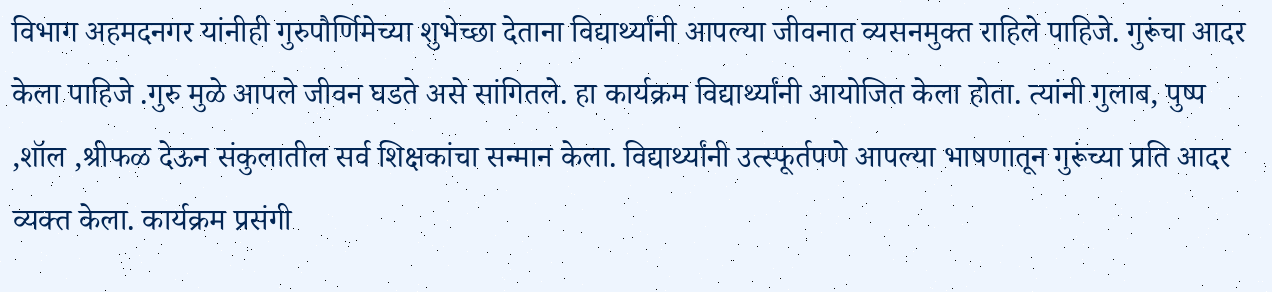विभाग अहमदनगर यांनीही गुरुपौर्णिमेच्या शुभेच्छा देताना विद्यार्थ्यांनी आपल्या जीवनात व्यसनमुक्त राहिले पाहिजे. गुरूंचा आदर केला पाहिजे .गुरु मुळे आपले जीवन घडते असे सांगितले. हा कार्यक्रम विद्यार्थ्यांनी आयोजित केला होता. त्यांनी गुलाब, पुष्प ,शॉल ,श्रीफळ देऊन संकुलातील सर्व शिक्षकांचा सन्मान केला. विद्यार्थ्यांनी उत्स्फूर्तपणे आपल्या भाषणातून गुरूंच्या प्रति आदर व्यक्त केला. कार्यक्रम प्रसंगी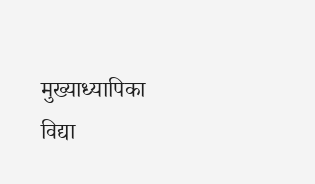मुख्याध्यापिका विद्या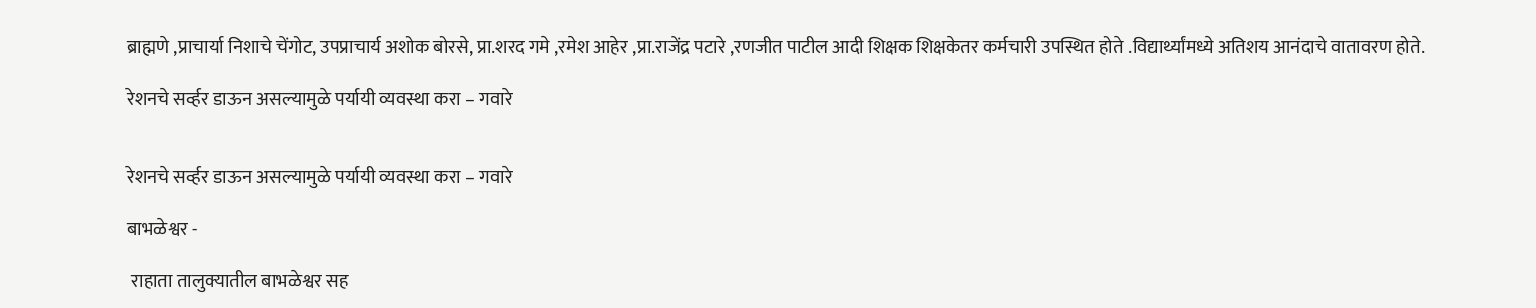ब्राह्मणे ,प्राचार्या निशाचे चेंगोट, उपप्राचार्य अशोक बोरसे, प्रा.शरद गमे ,रमेश आहेर ,प्रा.राजेंद्र पटारे ,रणजीत पाटील आदी शिक्षक शिक्षकेतर कर्मचारी उपस्थित होते .विद्यार्थ्यांमध्ये अतिशय आनंदाचे वातावरण होते.

रेशनचे सर्व्हर डाऊन असल्यामुळे पर्यायी व्यवस्था करा – गवारे


रेशनचे सर्व्हर डाऊन असल्यामुळे पर्यायी व्यवस्था करा – गवारे

बाभळेश्वर -

 राहाता तालुक्यातील बाभळेश्वर सह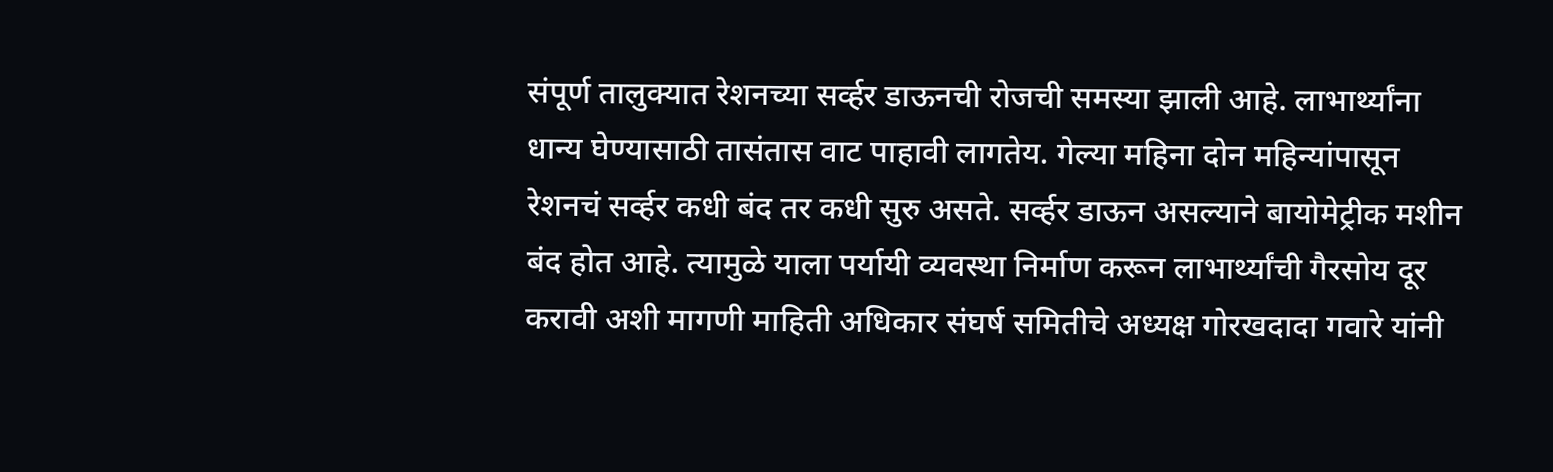संपूर्ण तालुक्यात रेशनच्या सर्व्हर डाऊनची रोजची समस्या झाली आहे. लाभार्थ्यांना धान्य घेण्यासाठी तासंतास वाट पाहावी लागतेय. गेल्या महिना दोन महिन्यांपासून रेशनचं सर्व्हर कधी बंद तर कधी सुरु असते. सर्व्हर डाऊन असल्याने बायोमेट्रीक मशीन बंद होत आहे. त्यामुळे याला पर्यायी व्यवस्था निर्माण करून लाभार्थ्यांची गैरसोय दूर करावी अशी मागणी माहिती अधिकार संघर्ष समितीचे अध्यक्ष गोरखदादा गवारे यांनी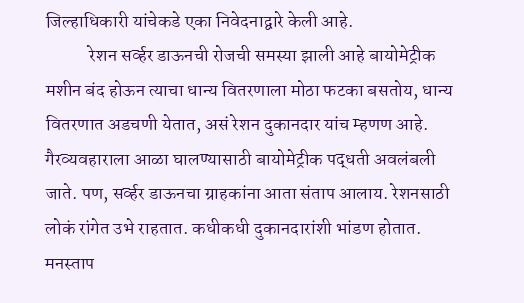जिल्हाधिकारी यांचेकडे एका निवेदनाद्वारे केली आहे.
            रेशन सर्व्हर डाऊनची रोजची समस्या झाली आहे बायोमेट्रीक मशीन बंद होऊन त्याचा धान्य वितरणाला मोठा फटका बसतोय, धान्य वितरणात अडचणी येतात, असं रेशन दुकानदार यांच म्हणण आहे. गैरव्यवहाराला आळा घालण्यासाठी बायोमेट्रीक पद्धती अवलंबली जाते. पण, सर्व्हर डाऊनचा ग्राहकांना आता संताप आलाय. रेशनसाठी लोकं रांगेत उभे राहतात. कधीकधी दुकानदारांशी भांडण होतात. मनस्ताप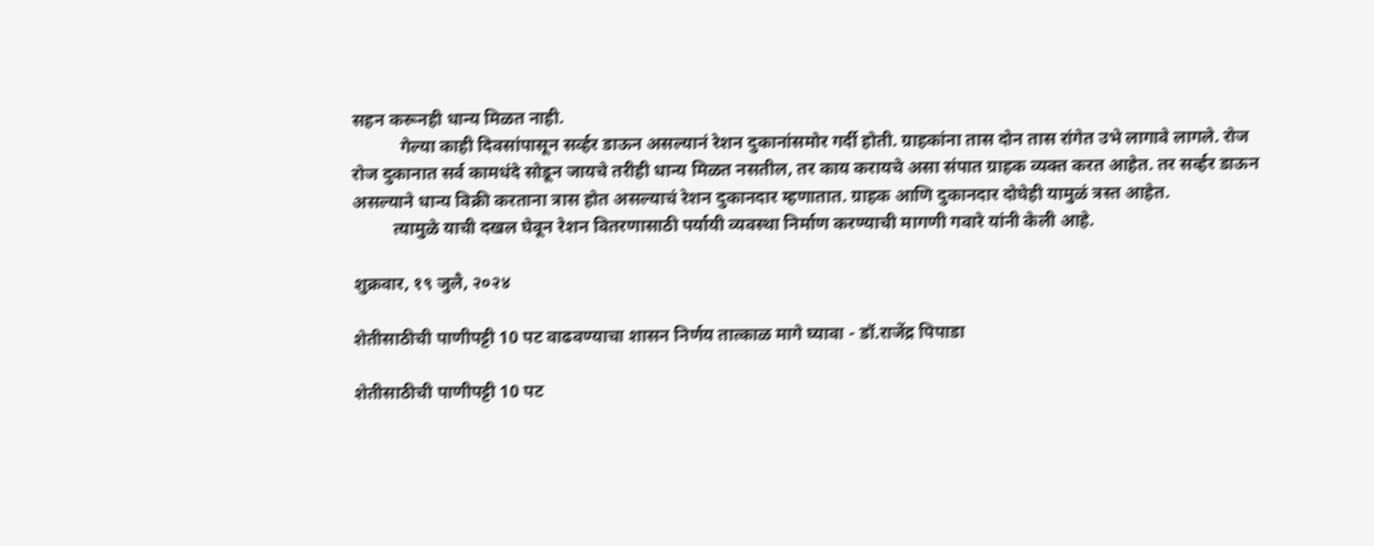सहन करूनही धान्य मिळत नाही.
           गेल्या काही दिवसांपासून सर्व्हर डाऊन असल्यानं रेशन दुकानांसमोर गर्दी होती. ग्राहकांना तास दोन तास रांगेत उभे लागावे लागले. रोज रोज दुकानात सर्व कामधंदे सोडून जायचे तरीही धान्य मिळत नसतील, तर काय करायचे असा संपात ग्राहक व्यक्त करत आहेत. तर सर्व्हर डाऊन असल्याने धान्य विक्री करताना त्रास होत असल्याचं रेशन दुकानदार म्हणातात. ग्राहक आणि दुकानदार दोघेही यामुळं त्रस्त आहेत.
         त्यामुळे याची दखल घेवून रेशन वितरणासाठी पर्यायी व्यवस्था निर्माण करण्याची मागणी गवारे यांनी केली आहे.

शुक्रवार, १९ जुलै, २०२४

शेतीसाठीची पाणीपट्टी 10 पट वाढवण्याचा शासन निर्णय तात्काळ मागे घ्यावा - डॉ.राजेंद्र पिपाडा

शेतीसाठीची पाणीपट्टी 10 पट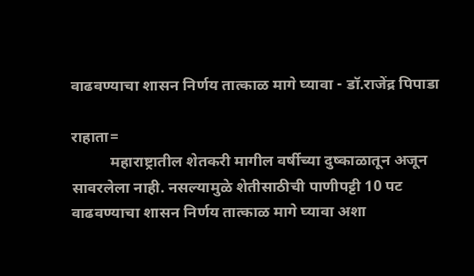वाढवण्याचा शासन निर्णय तात्काळ मागे घ्यावा - डॉ.राजेंद्र पिपाडा

राहाता=
          महाराष्ट्रातील शेतकरी मागील वर्षीच्या दुष्काळातून अजून सावरलेला नाही. नसल्यामुळे शेतीसाठीची पाणीपट्टी 10 पट वाढवण्याचा शासन निर्णय तात्काळ मागे घ्यावा अशा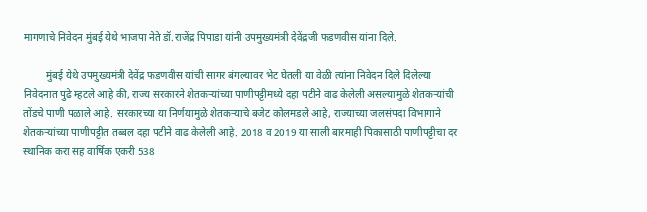मागणाचे निवेदन मुंबई येथे भाजपा नेते डॉ.राजेंद्र पिपाडा यांनी उपमुख्यमंत्री देवेंद्रजी फडणवीस यांना दिले.

         मुंबई येथे उपमुख्यमंत्री देवेंद्र फडणवीस यांची सागर बंगल्यावर भेट घेतली या वेळी त्यांना निवेदन दिले दिलेल्या निवेदनात पुढे म्हटले आहे की, राज्य सरकारने शेतकऱ्यांच्या पाणीपट्टीमध्ये दहा पटीने वाढ केलेली असल्यामुळे शेतकऱ्यांची तोंडचे पाणी पळाले आहे. सरकारच्या या निर्णयामुळे शेतकऱ्याचे बजेट कोलमडले आहे, राज्याच्या जलसंपदा विभागाने शेतकऱ्यांच्या पाणीपट्टीत तब्बल दहा पटीने वाढ केलेली आहे. 2018 व 2019 या साली बारमाही पिकासाठी पाणीपट्टीचा दर स्थानिक करा सह वार्षिक एकरी 538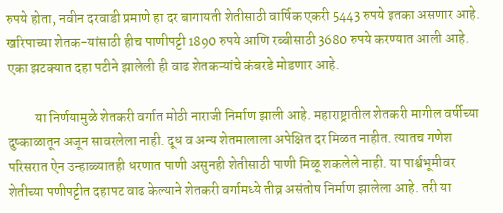रुपये होता, नवीन दरवाडी प्रमाणे हा दर बागायती शेतीसाठी वार्षिक एकरी 5443 रुपये इतका असणार आहे. खरिपाच्या शेतक-यांसाठी हीच पाणीपट्टी 1890 रुपये आणि रब्बीसाठी 3680 रुपये करण्यात आली आहे. एका झटक्यात दहा पटीने झालेली ही वाढ शेतकऱ्यांचे कंबरडे मोडणार आहे.

          या निर्णयामुळे शेतकरी वर्गात मोठी नाराजी निर्माण झाली आहे. महाराष्ट्रातील शेतकरी मागील वर्षीच्या दुष्काळातून अजून सावरलेला नाही. दूध व अन्य शेतमालाला अपेक्षित दर मिळत नाहीत. त्यातच गणेश परिसरात ऐन उन्हाळ्यातही धरणात पाणी असुनही शेतीसाठी पाणी मिळू शकलेले नाही. या पार्श्वभूमीवर शेतीच्या पणीपट्टीत दहापट वाढ केल्याने शेतकरी वर्गामध्ये तीव्र असंतोष निर्माण झालेला आहे. तरी या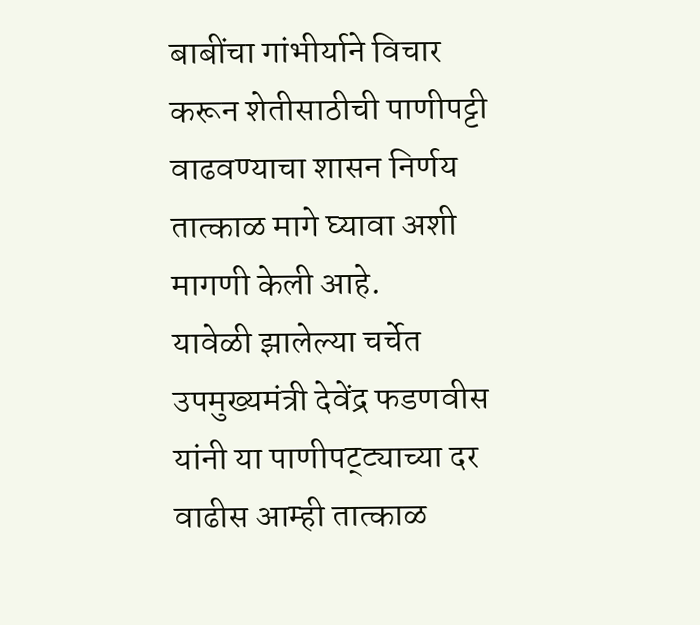बाबींचा गांभीर्याने विचार करून शेतीसाठीची पाणीपट्टी वाढवण्याचा शासन निर्णय तात्काळ मागे घ्यावा अशी मागणी केली आहे.
यावेळी झालेल्या चर्चेत उपमुख्यमंत्री देवेंद्र फडणवीस यांनी या पाणीपट्ट्याच्या दर वाढीस आम्ही तात्काळ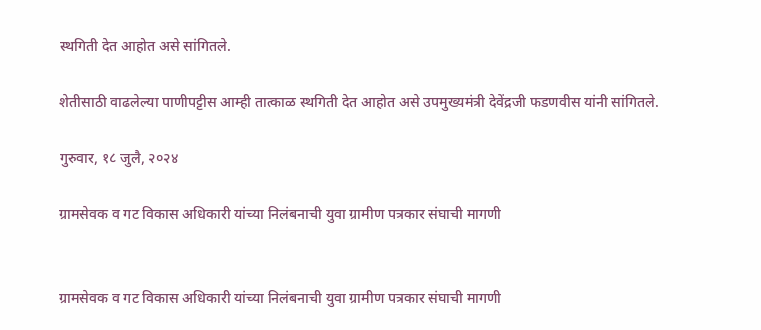स्थगिती देत आहोत असे सांगितले.

शेतीसाठी वाढलेल्या पाणीपट्टीस आम्ही तात्काळ स्थगिती देत आहोत असे उपमुख्यमंत्री देवेंद्रजी फडणवीस यांनी सांगितले.

गुरुवार, १८ जुलै, २०२४

ग्रामसेवक व गट विकास अधिकारी यांच्या निलंबनाची युवा ग्रामीण पत्रकार संघाची मागणी


ग्रामसेवक व गट विकास अधिकारी यांच्या निलंबनाची युवा ग्रामीण पत्रकार संघाची मागणी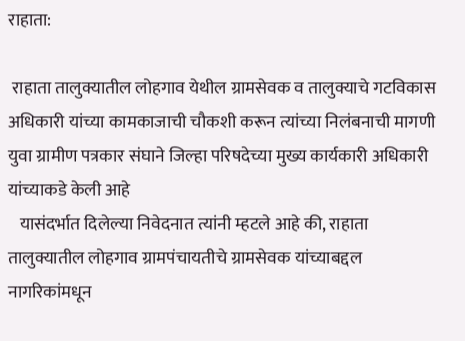राहाता:

 राहाता तालुक्यातील लोहगाव येथील ग्रामसेवक व तालुक्याचे गटविकास अधिकारी यांच्या कामकाजाची चौकशी करून त्यांच्या निलंबनाची मागणी युवा ग्रामीण पत्रकार संघाने जिल्हा परिषदेच्या मुख्य कार्यकारी अधिकारी यांच्याकडे केली आहे
   यासंदर्भात दिलेल्या निवेदनात त्यांनी म्हटले आहे की, राहाता तालुक्यातील लोहगाव ग्रामपंचायतीचे ग्रामसेवक यांच्याबद्दल नागरिकांमधून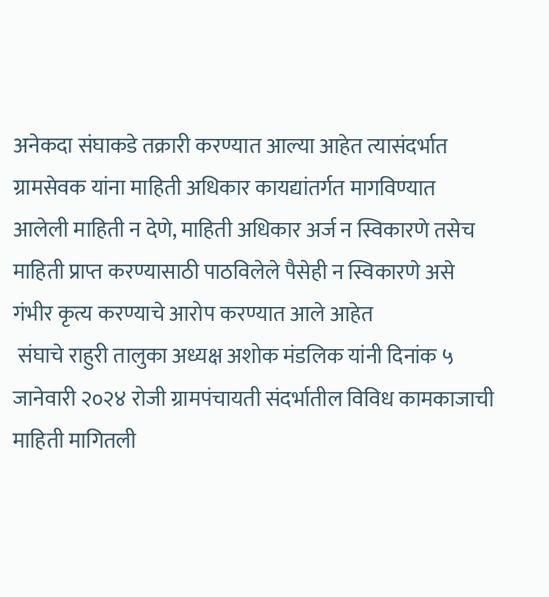अनेकदा संघाकडे तक्रारी करण्यात आल्या आहेत त्यासंदर्भात ग्रामसेवक यांना माहिती अधिकार कायद्यांतर्गत मागविण्यात आलेली माहिती न देणे, माहिती अधिकार अर्ज न स्विकारणे तसेच माहिती प्राप्त करण्यासाठी पाठविलेले पैसेही न स्विकारणे असे गंभीर कृत्य करण्याचे आरोप करण्यात आले आहेत
 संघाचे राहुरी तालुका अध्यक्ष अशोक मंडलिक यांनी दिनांक ५ जानेवारी २०२४ रोजी ग्रामपंचायती संदर्भातील विविध कामकाजाची माहिती मागितली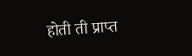होती ती प्राप्त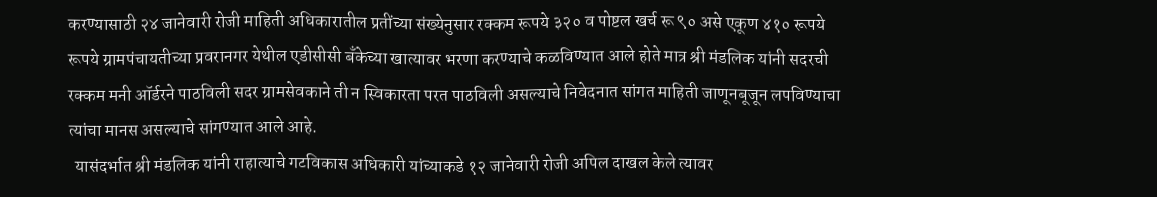करण्यासाठी २४ जानेवारी रोजी माहिती अधिकारातील प्रतींच्या संख्येनुसार रक्कम रूपये ३२० व पोष्टल खर्च रू ९० असे एकूण ४१० रूपये रूपये ग्रामपंचायतीच्या प्रवरानगर येथील एडीसीसी बॅंकेच्या खात्यावर भरणा करण्याचे कळविण्यात आले होते मात्र श्री मंडलिक यांनी सदरची रक्कम मनी ऑर्डरने पाठविली सदर ग्रामसेवकाने ती न स्विकारता परत पाठविली असल्याचे निवेदनात सांगत माहिती जाणूनबूजून लपविण्याचा त्यांचा मानस असल्याचे सांगण्यात आले आहे.
  यासंदर्भात श्री मंडलिक यांनी राहात्याचे गटविकास अधिकारी यांच्याकडे १२ जानेवारी रोजी अपिल दाखल केले त्यावर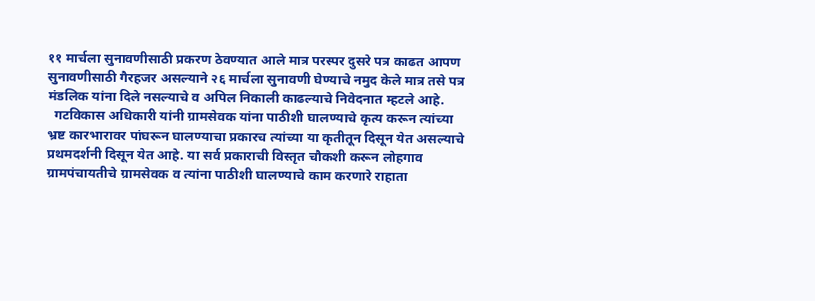११ मार्चला सुनावणीसाठी प्रकरण ठेवण्यात आले मात्र परस्पर दुसरे पत्र काढत आपण सुनावणीसाठी गैरहजर असल्याने २६ मार्चला सुनावणी घेण्याचे नमुद केले मात्र तसे पत्र मंडलिक यांना दिले नसल्याचे व अपिल निकाली काढल्याचे निवेदनात म्हटले आहे.
  गटविकास अधिकारी यांनी ग्रामसेवक यांना पाठीशी घालण्याचे कृत्य करून त्यांच्या भ्रष्ट कारभारावर पांघरून घालण्याचा प्रकारच त्यांच्या या कृतीतून दिसून येत असल्याचे प्रथमदर्शनी दिसून येत आहे. या सर्व प्रकाराची विस्तृत चौकशी करून लोहगाव ग्रामपंचायतीचे ग्रामसेवक व त्यांना पाठीशी घालण्याचे काम करणारे राहाता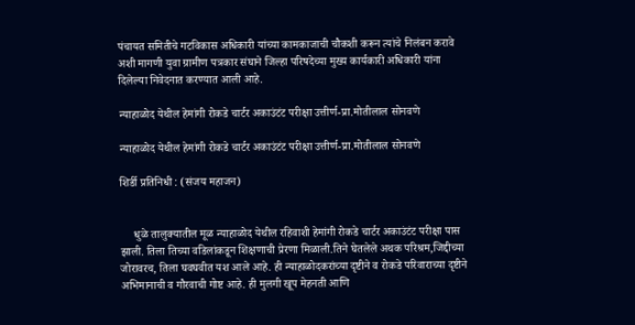पंचायत समितीचे गटविकास अधिकारी यांच्या कामकाजाची चौकशी करून त्यांचे निलंबन करावे अशी मागणी युवा ग्रामीण पत्रकार संघाने जिल्हा परिषदेच्या मुख्य कार्यकारी अधिकारी यांना दिलेल्या निवेदनात करण्यात आली आहे.

न्याहाळोद येथील हेमांगी रोकडे चार्टर अकाउंटंट परीक्षा उत्तीर्ण-प्रा.मोतीलाल सोनवणे

न्याहाळोद येथील हेमांगी रोकडे चार्टर अकाउंटंट परीक्षा उत्तीर्ण-प्रा.मोतीलाल सोनवणे

शिर्डी प्रतिनिधी : (संजय महाजन)


     धुळे तालुक्यातील मूळ न्याहाळोद येथील रहिवाशी हेमांगी रोकडे चार्टर अकाउंटंट परीक्षा पास झाली. तिला तिच्या वडिलांकडून शिक्षणाची प्रेरणा मिळाली.तिने घेतलेले अथक परिश्रम,जिद्दीच्या जोरावरच, तिला घवघवीत यश आले आहे. ही न्याहाळोदकरांच्या दृष्टीने व रोकडे परिवाराच्या दृष्टीने अभिमानाची व गौरवाची गोष्ट आहे. ही मुलगी खूप मेहनती आणि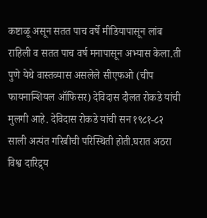कष्टाळू असून सतत पाच वर्षे मीडियापासून लांब राहिली व सतत पाच वर्ष मनापासून अभ्यास केला.ती पुणे येथे वास्तव्यास असलेले सीएफओ (चीप फायनान्शियल ऑफिसर) देविदास दौलत रोकडे यांची मुलगी आहे. देविदास रोकडे यांची सन १९८१-८२ साली अत्यंत गरिबीची परिस्थिती होती.घरात अठरा विश्व दारिद्र्य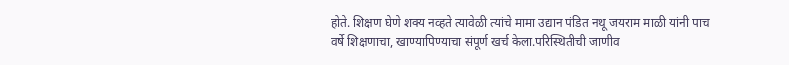होते. शिक्षण घेणे शक्य नव्हते त्यावेळी त्यांचे मामा उद्यान पंडित नथू जयराम माळी यांनी पाच वर्षे शिक्षणाचा, खाण्यापिण्याचा संपूर्ण खर्च केला.परिस्थितीची जाणीव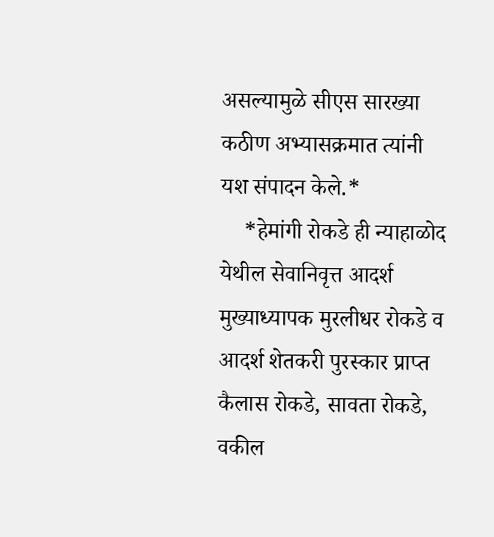असल्यामुळे सीएस सारख्या कठीण अभ्यासक्रमात त्यांनी यश संपादन केले.*
    *हेमांगी रोकडे ही न्याहाळोद येथील सेवानिवृत्त आदर्श मुख्याध्यापक मुरलीधर रोकडे व आदर्श शेतकरी पुरस्कार प्राप्त कैलास रोकडे, सावता रोकडे, वकील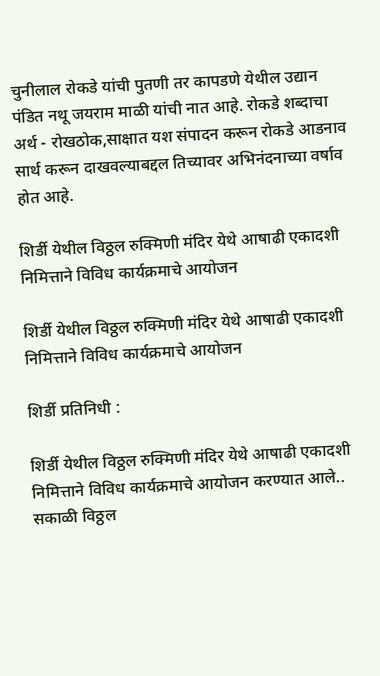चुनीलाल रोकडे यांची पुतणी तर कापडणे येथील उद्यान पंडित नथू जयराम माळी यांची नात आहे. रोकडे शब्दाचा अर्थ - रोखठोक,साक्षात यश संपादन करून रोकडे आडनाव सार्थ करून दाखवल्याबद्दल तिच्यावर अभिनंदनाच्या वर्षाव होत आहे.

शिर्डी येथील विठ्ठल रुक्मिणी मंदिर येथे आषाढी एकादशी निमित्ताने विविध कार्यक्रमाचे आयोजन

शिर्डी येथील विठ्ठल रुक्मिणी मंदिर येथे आषाढी एकादशी निमित्ताने विविध कार्यक्रमाचे आयोजन

शिर्डी प्रतिनिधी :

शिर्डी येथील विठ्ठल रुक्मिणी मंदिर येथे आषाढी एकादशी निमित्ताने विविध कार्यक्रमाचे आयोजन करण्यात आले.. सकाळी विठ्ठल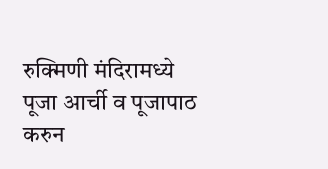रुक्मिणी मंदिरामध्ये पूजा आर्ची व पूजापाठ करुन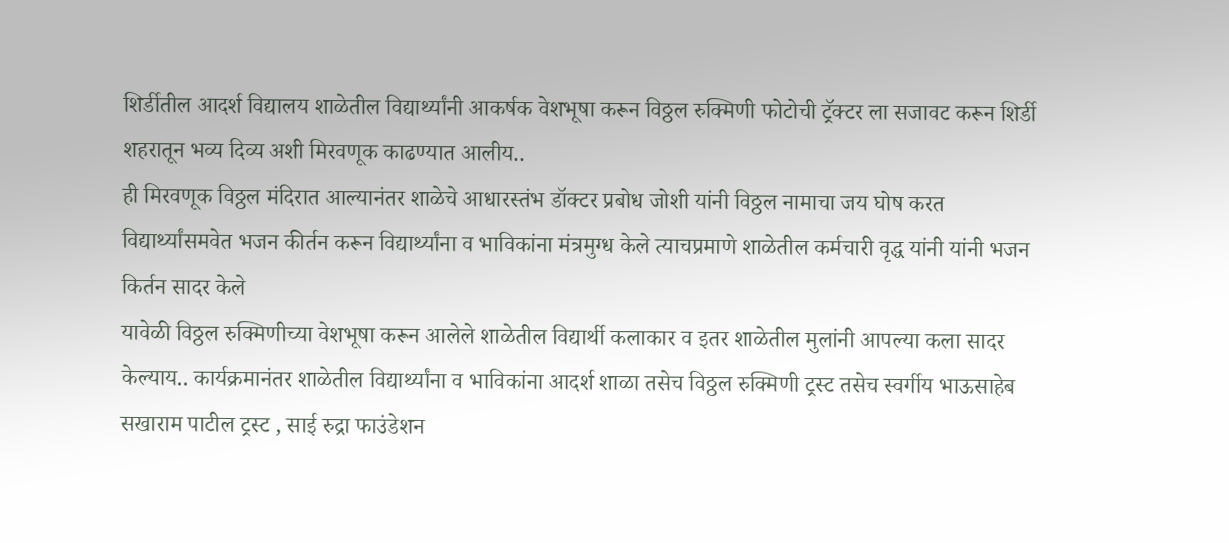शिर्डीतील आदर्श विद्यालय शाळेतील विद्यार्थ्यांनी आकर्षक वेशभूषा करून विठ्ठल रुक्मिणी फोटोची ट्रॅक्टर ला सजावट करून शिर्डी शहरातून भव्य दिव्य अशी मिरवणूक काढण्यात आलीय..
ही मिरवणूक विठ्ठल मंदिरात आल्यानंतर शाळेचे आधारस्तंभ डॉक्टर प्रबोध जोशी यांनी विठ्ठल नामाचा जय घोष करत विद्यार्थ्यांसमवेत भजन कीर्तन करून विद्यार्थ्यांना व भाविकांना मंत्रमुग्ध केले त्याचप्रमाणे शाळेतील कर्मचारी वृद्ध यांनी यांनी भजन किर्तन सादर केले
यावेळी विठ्ठल रुक्मिणीच्या वेशभूषा करून आलेले शाळेतील विद्यार्थी कलाकार व इतर शाळेतील मुलांनी आपल्या कला सादर केल्याय.. कार्यक्रमानंतर शाळेतील विद्यार्थ्यांना व भाविकांना आदर्श शाळा तसेच विठ्ठल रुक्मिणी ट्रस्ट तसेच स्वर्गीय भाऊसाहेब सखाराम पाटील ट्रस्ट , साई रुद्रा फाउंडेशन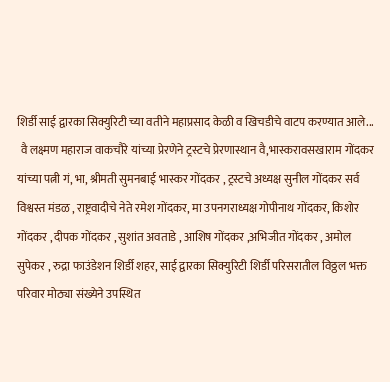शिर्डी साई द्वारका सिक्युरिटी च्या वतीने महाप्रसाद केळी व खिचडीचे वाटप करण्यात आले...
 वै लक्ष्मण महाराज वाकचौरे यांच्या प्रेरणेने ट्रस्टचे प्रेरणास्थान वै,भास्करावसखाराम गोंदकर यांच्या पत्नी गं, भा, श्रीमती सुमनबाई भास्कर गोंदकर , ट्रस्टचे अध्यक्ष सुनील गोंदकर सर्व विश्वस्त मंडळ , राष्ट्रवादीचे नेते रमेश गोंदकर, मा उपनगराध्यक्ष गोपीनाथ गोंदकर, किशोर गोंदकर , दीपक गोंदकर , सुशांत अवताडे , आशिष गोंदकर ,अभिजीत गोंदकर , अमोल सुपेकर , रुद्रा फाउंडेशन शिर्डी शहर, साई द्वारका सिक्युरिटी शिर्डी परिसरातील विठ्ठल भक्त परिवार मोठ्या संख्येने उपस्थित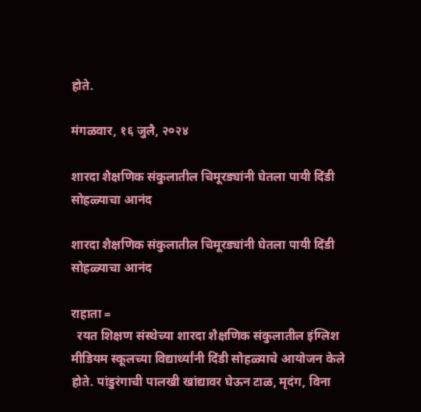होते.

मंगळवार, १६ जुलै, २०२४

शारदा शैक्षणिक संकुलातील चिमूरड्यांनी घेतला पायी दिंडी सोहळ्याचा आनंद

शारदा शैक्षणिक संकुलातील चिमूरड्यांनी घेतला पायी दिंडी सोहळ्याचा आनंद

राहाता =
  रयत शिक्षण संस्थेच्या शारदा शैक्षणिक संकुलातील इंग्लिश मीडियम स्कूलच्या विद्यार्थ्यांनी दिंडी सोहळ्याचे आयोजन केले होते. पांडुरंगाची पालखी खांद्यावर घेऊन टाळ, मृदंग, विना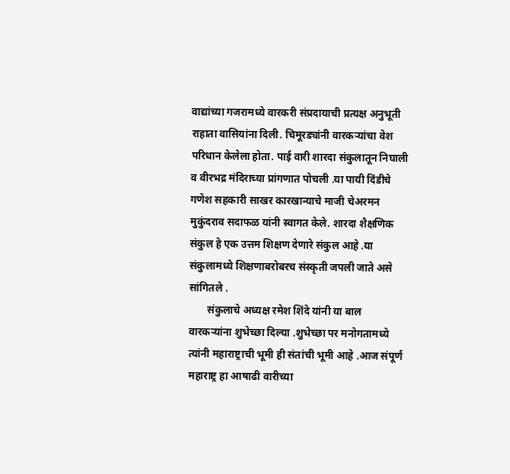वाद्यांच्या गजरामध्ये वारकरी संप्रदायाची प्रत्यक्ष अनुभूती राहाता वासियांना दिली. चिमूरड्यांनी वारकऱ्यांचा वेश परिधान केलेला होता. पाई वारी शारदा संकुलातून निघाली व वीरभद्र मंदिराच्या प्रांगणात पोचली .या पायी दिंडीचे गणेश सहकारी साखर कारखान्याचे माजी चेअरमन मुकुंदराव सदाफळ यांनी स्वागत केले. शारदा शैक्षणिक संकुल हे एक उत्तम शिक्षण देणारे संकुल आहे .या संकुलामध्ये शिक्षणाबरोबरच संस्कृती जपली जाते असे सांगितले .
       संकुलाचे अध्यक्ष रमेश शिंदे यांनी या बाल वारकऱ्यांना शुभेच्छा दिल्या .शुभेच्छा पर मनोगतामध्ये त्यांनी महाराष्ट्राची भूमी ही संतांची भूमी आहे .आज संपूर्ण महाराष्ट्र हा आषाढी वारीच्या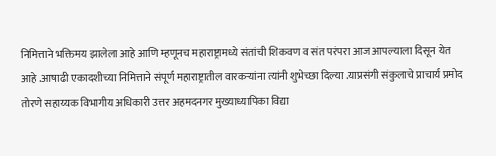निमित्ताने भक्तिमय झालेला आहे आणि म्हणूनच महाराष्ट्रामध्ये संतांची शिकवण व संत परंपरा आज आपल्याला दिसून येत आहे .आषाढी एकादशीच्या निमित्ताने संपूर्ण महाराष्ट्रातील वारकऱ्यांना त्यांनी शुभेच्छा दिल्या .याप्रसंगी संकुलाचे प्राचार्य प्रमोद तोरणे सहाय्यक विभागीय अधिकारी उत्तर अहमदनगर मुख्याध्यापिका विद्या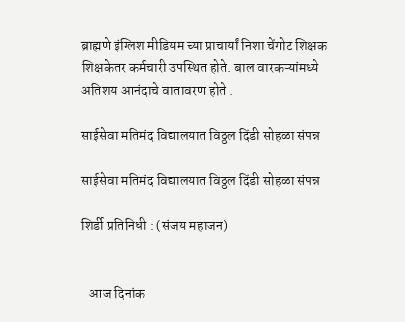ब्राह्मणे इंग्लिश मीडियम च्या प्राचार्यां निशा चेंगोट शिक्षक शिक्षकेतर कर्मचारी उपस्थित होते. बाल वारकऱ्यांमध्ये अतिशय आनंदाचे वातावरण होते .

साईसेवा मतिमंद विद्यालयात विठ्ठल दिंडी सोहळा संपन्न

साईसेवा मतिमंद विद्यालयात विठ्ठल दिंडी सोहळा संपन्न

शिर्डी प्रतिनिधी : (संजय महाजन)


   आज दिनांक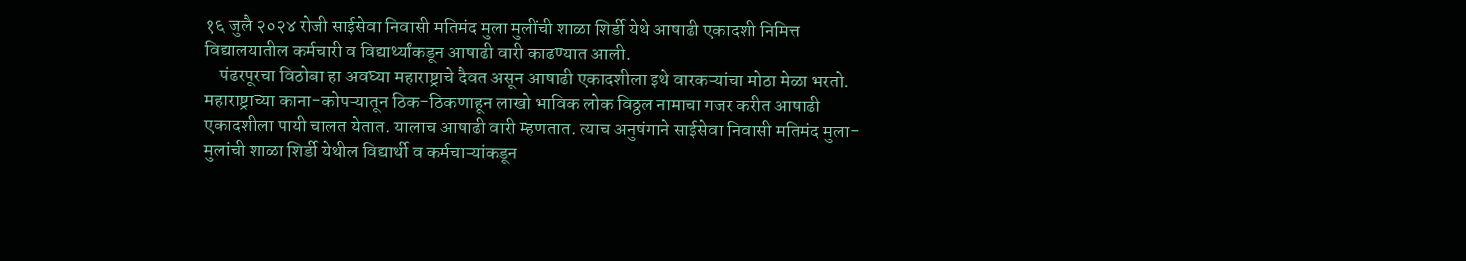१६ जुलै २०२४ रोजी साईसेवा निवासी मतिमंद मुला मुलींची शाळा शिर्डी येथे आषाढी एकादशी निमित्त विद्यालयातील कर्मचारी व विद्यार्थ्यांकडून आषाढी वारी काढण्यात आली.
    पंढरपूरचा विठोबा हा अवघ्या महाराष्ट्राचे दैवत असून आषाढी एकादशीला इथे वारकऱ्यांचा मोठा मेळा भरतो. महाराष्ट्राच्या काना-कोपऱ्यातून ठिक-ठिकणाहून लाखो भाविक लोक विठ्ठल नामाचा गजर करीत आषाढी एकादशीला पायी चालत येतात. यालाच आषाढी वारी म्हणतात. त्याच अनुषंगाने साईसेवा निवासी मतिमंद मुला- मुलांची शाळा शिर्डी येथील विद्यार्थी व कर्मचाऱ्यांकडून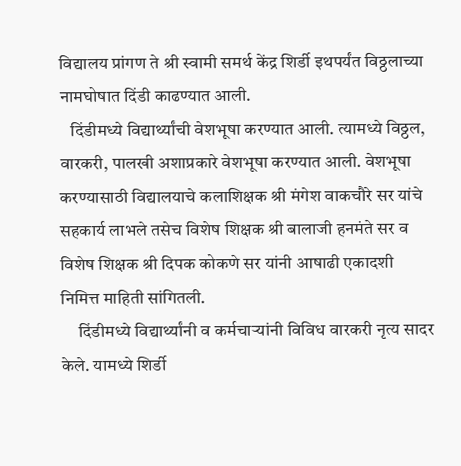विद्यालय प्रांगण ते श्री स्वामी समर्थ केंद्र शिर्डी इथपर्यंत विठ्ठलाच्या नामघोषात दिंडी काढण्यात आली.
   दिंडीमध्ये विद्यार्थ्यांची वेशभूषा करण्यात आली. त्यामध्ये विठ्ठल, वारकरी, पालखी अशाप्रकारे वेशभूषा करण्यात आली. वेशभूषा करण्यासाठी विद्यालयाचे कलाशिक्षक श्री मंगेश वाकचौरे सर यांचे सहकार्य लाभले तसेच विशेष शिक्षक श्री बालाजी हनमंते सर व विशेष शिक्षक श्री दिपक कोकणे सर यांनी आषाढी एकादशी निमित्त माहिती सांगितली.
     दिंडीमध्ये विद्यार्थ्यांनी व कर्मचाऱ्यांनी विविध वारकरी नृत्य सादर केले. यामध्ये शिर्डी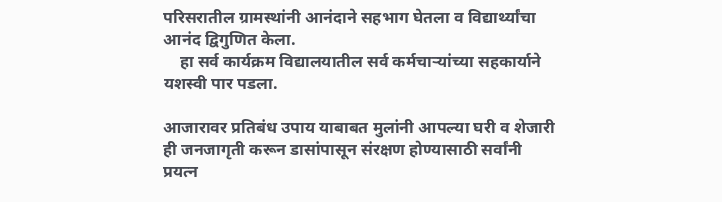परिसरातील ग्रामस्थांनी आनंदाने सहभाग घेतला व विद्यार्थ्यांचा आनंद द्विगुणित केला.
    हा सर्व कार्यक्रम विद्यालयातील सर्व कर्मचाऱ्यांच्या सहकार्याने यशस्वी पार पडला.

आजारावर प्रतिबंध उपाय याबाबत मुलांनी आपल्या घरी व शेजारी ही जनजागृती करून डासांपासून संरक्षण होण्यासाठी सर्वांनी प्रयत्न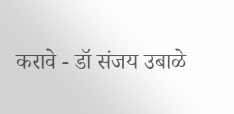करावे - डॉ संजय उबाळे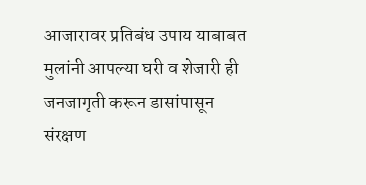आजारावर प्रतिबंध उपाय याबाबत मुलांनी आपल्या घरी व शेजारी ही जनजागृती करून डासांपासून संरक्षण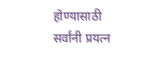होण्यासाठी सर्वांनी प्रयत्न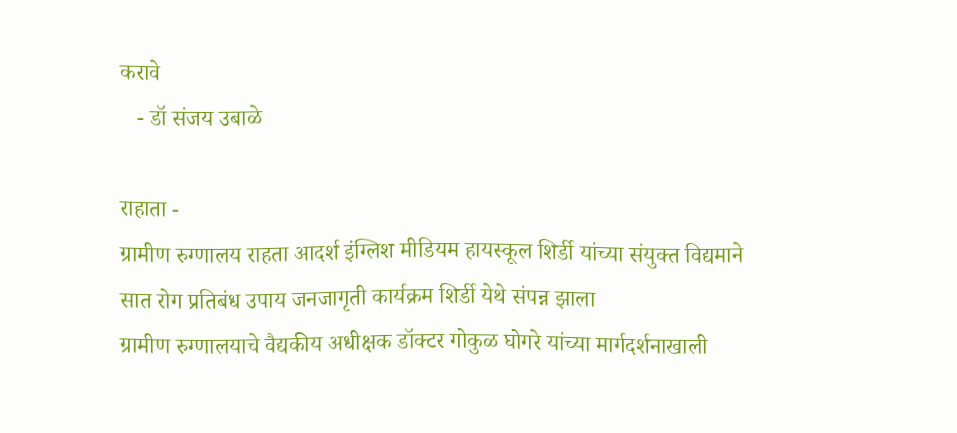करावे
   - डॉ संजय उबाळे

राहाता -
ग्रामीण रुग्णालय राहता आदर्श इंग्लिश मीडियम हायस्कूल शिर्डी यांच्या संयुक्त विद्यमाने सात रोग प्रतिबंध उपाय जनजागृती कार्यक्रम शिर्डी येथे संपन्न झाला
ग्रामीण रुग्णालयाचे वैद्यकीय अधीक्षक डॉक्टर गोकुळ घोगरे यांच्या मार्गदर्शनाखाली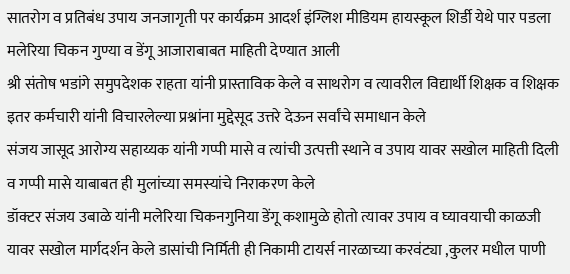सातरोग व प्रतिबंध उपाय जनजागृती पर कार्यक्रम आदर्श इंग्लिश मीडियम हायस्कूल शिर्डी येथे पार पडला मलेरिया चिकन गुण्या व डेंगू आजाराबाबत माहिती देण्यात आली
श्री संतोष भडांगे समुपदेशक राहता यांनी प्रास्ताविक केले व साथरोग व त्यावरील विद्यार्थी शिक्षक व शिक्षक इतर कर्मचारी यांनी विचारलेल्या प्रश्नांना मुद्देसूद उत्तरे देऊन सर्वांचे समाधान केले
संजय जासूद आरोग्य सहाय्यक यांनी गप्पी मासे व त्यांची उत्पत्ती स्थाने व उपाय यावर सखोल माहिती दिली व गप्पी मासे याबाबत ही मुलांच्या समस्यांचे निराकरण केले
डॉक्टर संजय उबाळे यांनी मलेरिया चिकनगुनिया डेंगू कशामुळे होतो त्यावर उपाय व घ्यावयाची काळजी यावर सखोल मार्गदर्शन केले डासांची निर्मिती ही निकामी टायर्स नारळाच्या करवंट्या ,कुलर मधील पाणी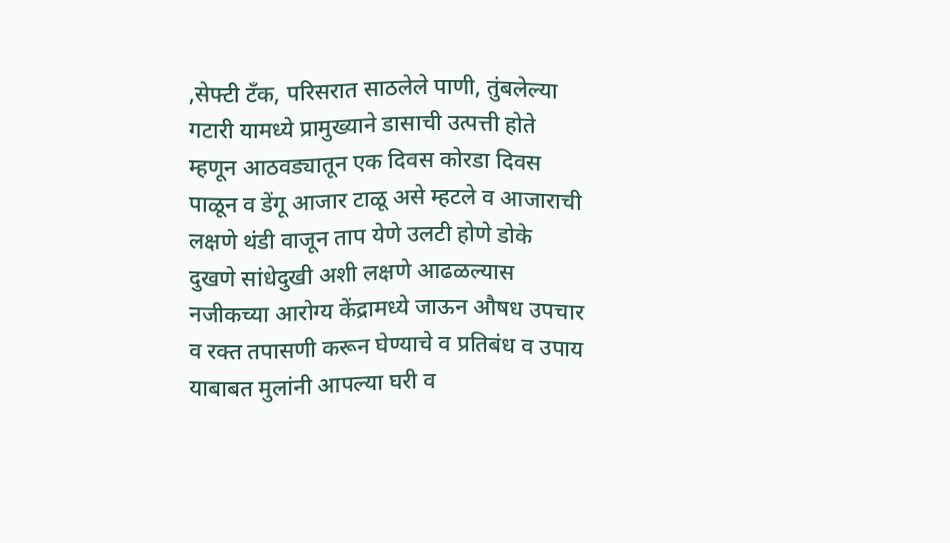,सेफ्टी टॅंक, परिसरात साठलेले पाणी, तुंबलेल्या गटारी यामध्ये प्रामुख्याने डासाची उत्पत्ती होते म्हणून आठवड्यातून एक दिवस कोरडा दिवस पाळून व डेंगू आजार टाळू असे म्हटले व आजाराची लक्षणे थंडी वाजून ताप येणे उलटी होणे डोके दुखणे सांधेदुखी अशी लक्षणे आढळल्यास नजीकच्या आरोग्य केंद्रामध्ये जाऊन औषध उपचार व रक्त तपासणी करून घेण्याचे व प्रतिबंध व उपाय याबाबत मुलांनी आपल्या घरी व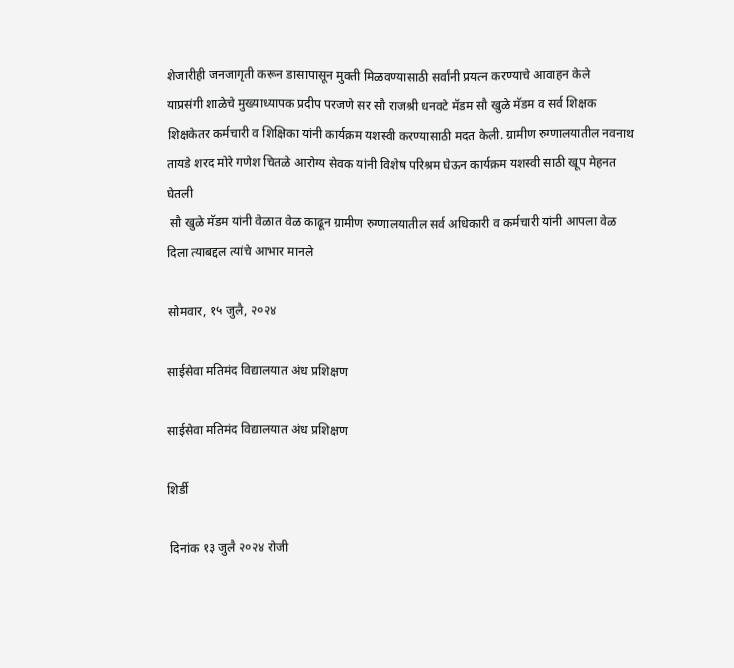शेजारीही जनजागृती करून डासापासून मुक्ती मिळवण्यासाठी सर्वांनी प्रयत्न करण्याचे आवाहन केले
याप्रसंगी शाळेचे मुख्याध्यापक प्रदीप परजणे सर सौ राजश्री धनवटे मॅडम सौ खुळे मॅडम व सर्व शिक्षक शिक्षकेतर कर्मचारी व शिक्षिका यांनी कार्यक्रम यशस्वी करण्यासाठी मदत केली. ग्रामीण रुग्णालयातील नवनाथ तायडे शरद मोरे गणेश चितळे आरोग्य सेवक यांनी विशेष परिश्रम घेऊन कार्यक्रम यशस्वी साठी खूप मेहनत घेतली
 सौ खुळे मॅडम यांनी वेळात वेळ काढून ग्रामीण रुग्णालयातील सर्व अधिकारी व कर्मचारी यांनी आपला वेळ दिला त्याबद्दल त्यांचे आभार मानले

सोमवार, १५ जुलै, २०२४

साईसेवा मतिमंद विद्यालयात अंध प्रशिक्षण

साईसेवा मतिमंद विद्यालयात अंध प्रशिक्षण

शिर्डी

 दिनांक १३ जुलै २०२४ रोजी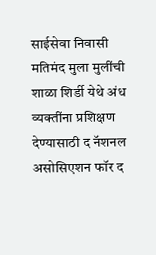साईसेवा निवासी मतिमंद मुला मुलींची शाळा शिर्डी येथे अंध व्यक्तींना प्रशिक्षण देण्यासाठी द नॅशनल असोसिएशन फॉर द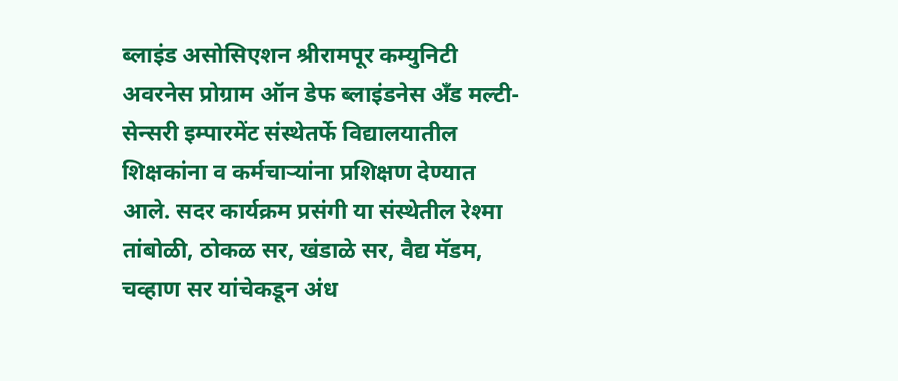ब्लाइंड असोसिएशन श्रीरामपूर कम्युनिटी अवरनेस प्रोग्राम ऑन डेफ ब्लाइंडनेस अँड मल्टी-सेन्सरी इम्पारमेंट संस्थेतर्फे विद्यालयातील शिक्षकांना व कर्मचाऱ्यांना प्रशिक्षण देण्यात आले. सदर कार्यक्रम प्रसंगी या संस्थेतील रेश्मा तांबोळी, ठोकळ सर, खंडाळे सर, वैद्य मॅडम, चव्हाण सर यांचेकडून अंध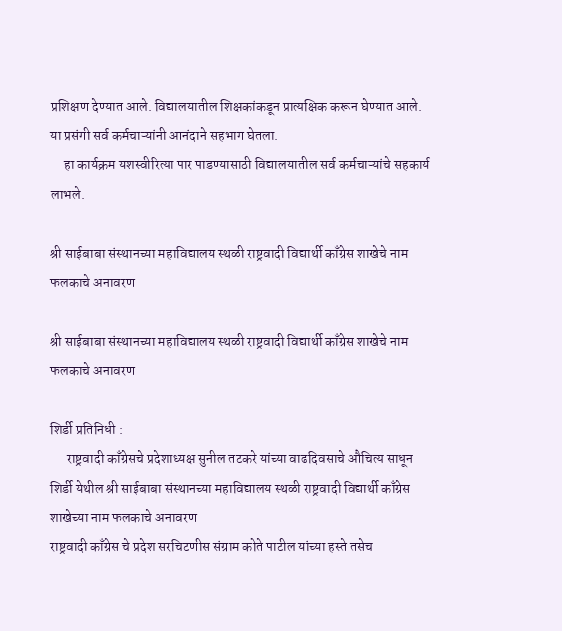प्रशिक्षण देण्यात आले. विद्यालयातील शिक्षकांकडून प्रात्यक्षिक करून घेण्यात आले. या प्रसंगी सर्व कर्मचाऱ्यांनी आनंदाने सहभाग घेतला.
     हा कार्यक्रम यशस्वीरित्या पार पाडण्यासाठी विद्यालयातील सर्व कर्मचाऱ्यांचे सहकार्य लाभले.

श्री साईबाबा संस्थानच्या महाविद्यालय स्थळी राष्ट्रवादी विद्यार्थी काँग्रेस शाखेचे नाम फलकाचे अनावरण

श्री साईबाबा संस्थानच्या महाविद्यालय स्थळी राष्ट्रवादी विद्यार्थी काँग्रेस शाखेचे नाम फलकाचे अनावरण

शिर्डी प्रतिनिधी :
      राष्ट्रवादी काँग्रेसचे प्रदेशाध्यक्ष सुनील तटकरे यांच्या वाढदिवसाचे औचित्य साधून शिर्डी येथील श्री साईबाबा संस्थानच्या महाविद्यालय स्थळी राष्ट्रवादी विद्यार्थी काँग्रेस शाखेच्या नाम फलकाचे अनावरण
राष्ट्रवादी काँग्रेस चे प्रदेश सरचिटणीस संग्राम कोते पाटील यांच्या हस्ते तसेच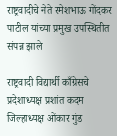राष्ट्रवादीचे नेते रमेशभाऊ गोंदकर पाटील यांच्या प्रमुख उपस्थितीत संपन्न झाले

राष्ट्रवादी विद्यार्थी काँग्रेसचे प्रदेशाध्यक्ष प्रशांत कदम जिल्हाध्यक्ष ओंकार गुंड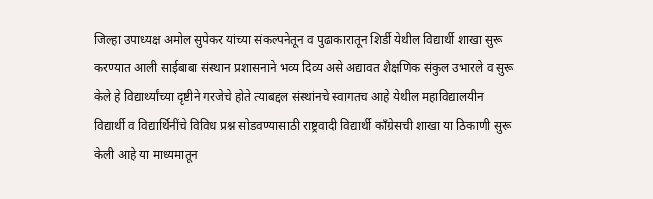जिल्हा उपाध्यक्ष अमोल सुपेकर यांच्या संकल्पनेतून व पुढाकारातून शिर्डी येथील विद्यार्थी शाखा सुरू करण्यात आली साईबाबा संस्थान प्रशासनाने भव्य दिव्य असे अद्यावत शैक्षणिक संकुल उभारले व सुरू केले हे विद्यार्थ्यांच्या दृष्टीने गरजेचे होते त्याबद्दल संस्थांनचे स्वागतच आहे येथील महाविद्यालयीन विद्यार्थी व विद्यार्थिनींचे विविध प्रश्न सोडवण्यासाठी राष्ट्रवादी विद्यार्थी काँग्रेसची शाखा या ठिकाणी सुरू केली आहे या माध्यमातून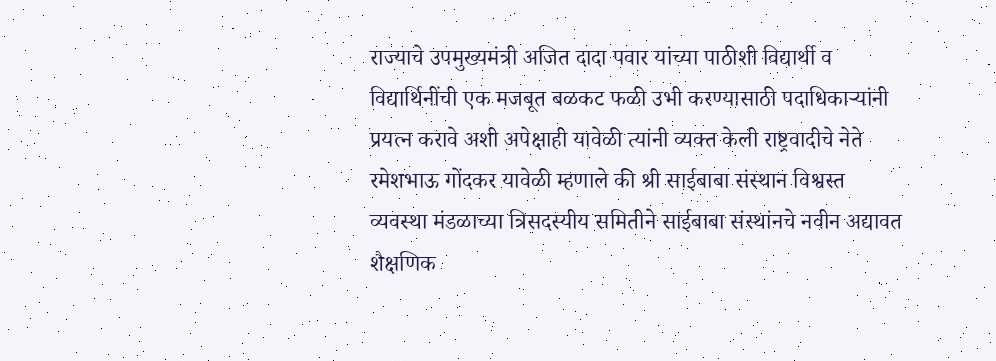राज्याचे उपमुख्यमंत्री अजित दादा पवार यांच्या पाठीशी विद्यार्थी व विद्यार्थिनींची एक मजबूत बळकट फळी उभी करण्यासाठी पदाधिकाऱ्यांनी प्रयत्न करावे अशी अपेक्षाही यावेळी त्यांनी व्यक्त केली राष्ट्रवादीचे नेते रमेशभाऊ गोंदकर यावेळी म्हणाले की श्री साईबाबा संस्थान विश्वस्त व्यवस्था मंडळाच्या त्रिसदस्यीय समितीने साईबाबा संस्थांनचे नवीन अद्यावत शैक्षणिक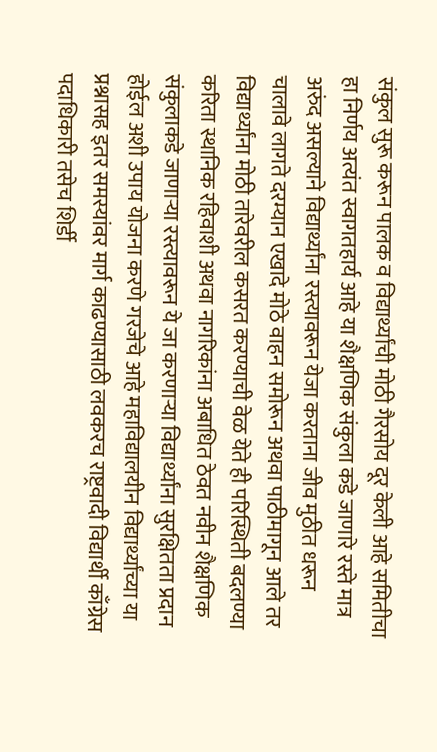संकुल सुरू करून पालक व विद्यार्थ्यांची मोठी गैरसोय दूर केली आहे समितीचा हा निर्णय अत्यंत स्वागतहार्य आहे या शैक्षणिक संकुला कडे जाणारे रस्ते मात्र अरुंद असल्याने विद्यार्थ्यांना रस्त्यावरून येजा करताना जीव मुठीत धरून चालावे लागते दरम्यान एखादे मोठे वाहन समोरून अथवा पाठीमागून आले तर विद्यार्थ्यांना मोठी तारेवरील कसरत करण्याची वेळ येते ही परिस्थिती बदलण्या करिता स्थानिक रहिवाशी अथवा नागरिकांना अबाधित ठेवत नवीन शैक्षणिक संकुलाकडे जाणाऱ्या रस्त्यावरून ये जा करणाऱ्या विद्यार्थ्यांना सुरक्षितता प्रदान होईल अशी उपाय योजना करणे गरजेचे आहे महाविद्यालयीन विद्यार्थ्यांच्या या प्रश्नासह इतर समस्यांवर मार्ग काढण्यासाठी लवकरच राष्ट्रवादी विद्यार्थी काँग्रेस पदाधिकारी तसेच शिर्डी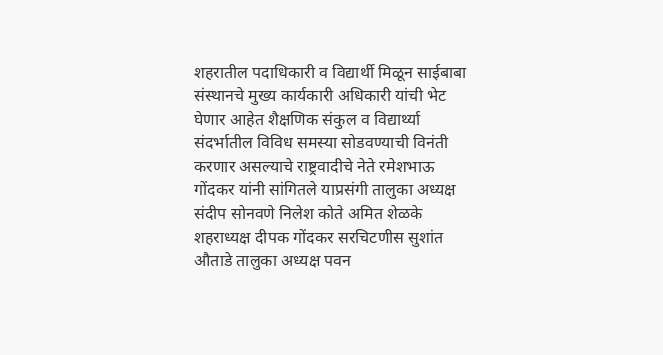शहरातील पदाधिकारी व विद्यार्थी मिळून साईबाबा संस्थानचे मुख्य कार्यकारी अधिकारी यांची भेट घेणार आहेत शैक्षणिक संकुल व विद्यार्थ्या संदर्भातील विविध समस्या सोडवण्याची विनंती करणार असल्याचे राष्ट्रवादीचे नेते रमेशभाऊ गोंदकर यांनी सांगितले याप्रसंगी तालुका अध्यक्ष संदीप सोनवणे निलेश कोते अमित शेळके शहराध्यक्ष दीपक गोंदकर सरचिटणीस सुशांत औताडे तालुका अध्यक्ष पवन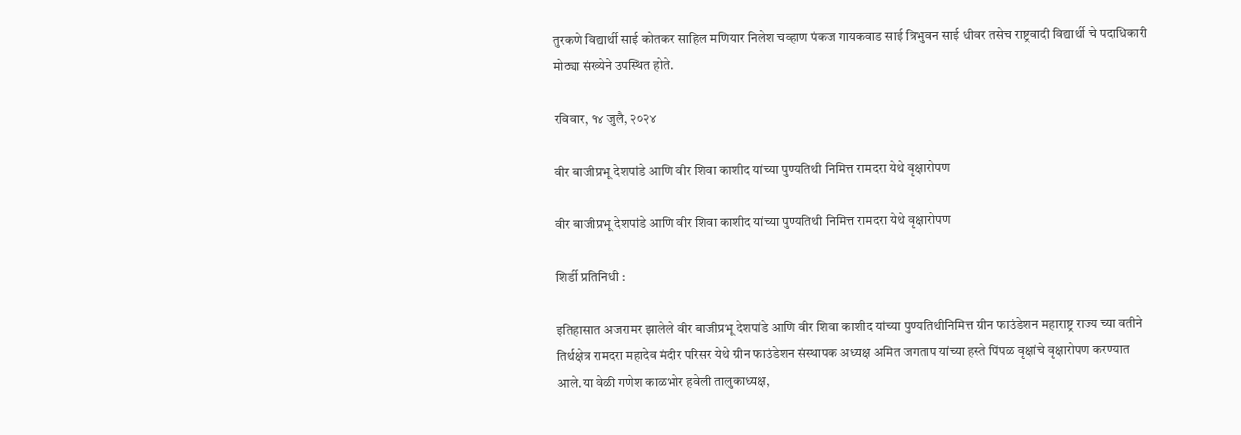तुरकणे विद्यार्थी साई कोतकर साहिल मणियार निलेश चव्हाण पंकज गायकवाड साई त्रिभुवन साई धीवर तसेच राष्ट्रवादी विद्यार्थी चे पदाधिकारी मोठ्या संख्येने उपस्थित होते.

रविवार, १४ जुलै, २०२४

वीर बाजीप्रभू देशपांडे आणि वीर शिवा काशीद यांच्या पुण्यतिथी निमित्त रामदरा येथे वृक्षारोपण

वीर बाजीप्रभू देशपांडे आणि वीर शिवा काशीद यांच्या पुण्यतिथी निमित्त रामदरा येथे वृक्षारोपण

शिर्डी प्रतिनिधी :

इतिहासात अजरामर झालेले वीर बाजीप्रभू देशपांडे आणि वीर शिवा काशीद यांच्या पुण्यतिथीनिमित्त ग्रीन फाउंडेशन महाराष्ट्र राज्य च्या वतीने तिर्थक्षेत्र रामदरा महादेव मंदीर परिसर येथे ग्रीन फाउंडेशन संस्थापक अध्यक्ष अमित जगताप यांच्या हस्ते पिंपळ वृक्षांचे वृक्षारोपण करण्यात आले.या वेळी गणेश काळभोर हवेली तालुकाध्यक्ष,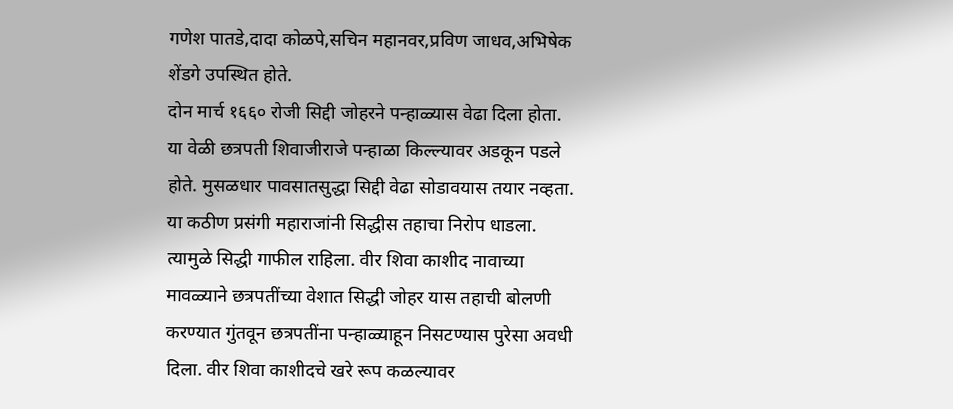गणेश पातडे,दादा कोळपे,सचिन महानवर,प्रविण जाधव,अभिषेक शेंडगे उपस्थित होते.
दोन मार्च १६६० रोजी सिद्दी जोहरने पन्हाळ्यास वेढा दिला होता. या वेळी छत्रपती शिवाजीराजे पन्हाळा किल्ल्यावर अडकून पडले होते. मुसळधार पावसातसुद्धा सिद्दी वेढा सोडावयास तयार नव्हता. या कठीण प्रसंगी महाराजांनी सिद्धीस तहाचा निरोप धाडला. त्यामुळे सिद्धी गाफील राहिला. वीर शिवा काशीद नावाच्या मावळ्याने छत्रपतींच्या वेशात सिद्धी जोहर यास तहाची बोलणी करण्यात गुंतवून छत्रपतींना पन्हाळ्याहून निसटण्यास पुरेसा अवधी दिला. वीर शिवा काशीदचे खरे रूप कळल्यावर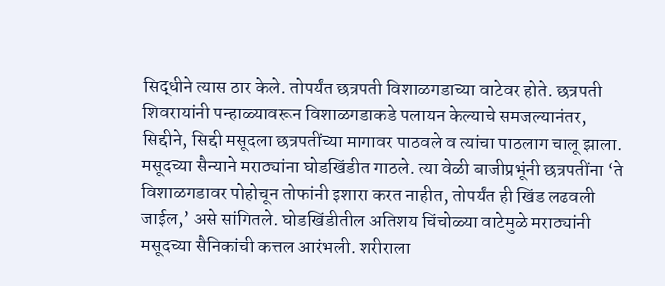सिद्धीने त्यास ठार केले. तोपर्यंत छत्रपती विशाळगडाच्या वाटेवर होते. छत्रपती शिवरायांनी पन्हाळ्यावरून विशाळगडाकडे पलायन केल्याचे समजल्यानंतर, सिद्दीने, सिद्दी मसूदला छत्रपतींच्या मागावर पाठवले व त्यांचा पाठलाग चालू झाला. मसूदच्या सैन्याने मराठ्यांना घोडखिंडीत गाठले. त्या वेळी बाजीप्रभूंनी छत्रपतींना ‘ते विशाळगडावर पोहोचून तोफांनी इशारा करत नाहीत, तोपर्यंत ही खिंड लढवली जाईल,’ असे सांगितले. घोडखिंडीतील अतिशय चिंचोळ्या वाटेमुळे मराठ्यांनी मसूदच्या सैनिकांची कत्तल आरंभली. शरीराला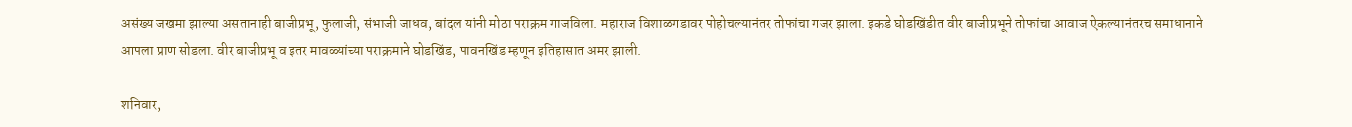असंख्य जखमा झाल्या असतानाही बाजीप्रभू, फुलाजी, संभाजी जाधव, बांदल यांनी मोठा पराक्रम गाजविला. महाराज विशाळगडावर पोहोचल्यानंतर तोफांचा गजर झाला. इकडे घोडखिंडीत वीर बाजीप्रभूने तोफांचा आवाज ऐकल्यानंतरच समाधानाने आपला प्राण सोडला. वीर बाजीप्रभू व इतर मावळ्यांच्या पराक्रमाने घोडखिंड, पावनखिंड म्हणून इतिहासात अमर झाली.

शनिवार,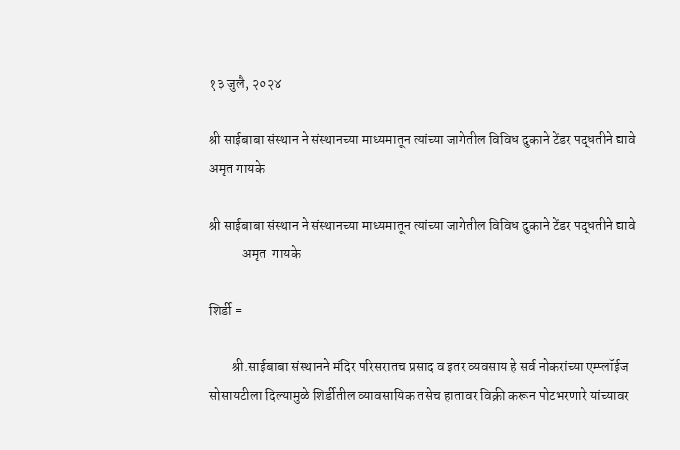१३ जुलै, २०२४

श्री साईबाबा संस्थान ने संस्थानच्या माध्यमातून त्यांच्या जागेतील विविध दुकाने टेंडर पद्धतीने द्यावे अमृत गायके

श्री साईबाबा संस्थान ने संस्थानच्या माध्यमातून त्यांच्या जागेतील विविध दुकाने टेंडर पद्धतीने द्यावे
            अमृत  गायके

शिर्डी =

        श्री.साईबाबा संस्थानने मंदिर परिसरातच प्रसाद व इतर व्यवसाय हे सर्व नोकरांच्या एम्प्लॉईज सोसायटीला दिल्यामुळे शिर्डीतील व्यावसायिक तसेच हातावर विक्री करून पोटभरणारे यांच्यावर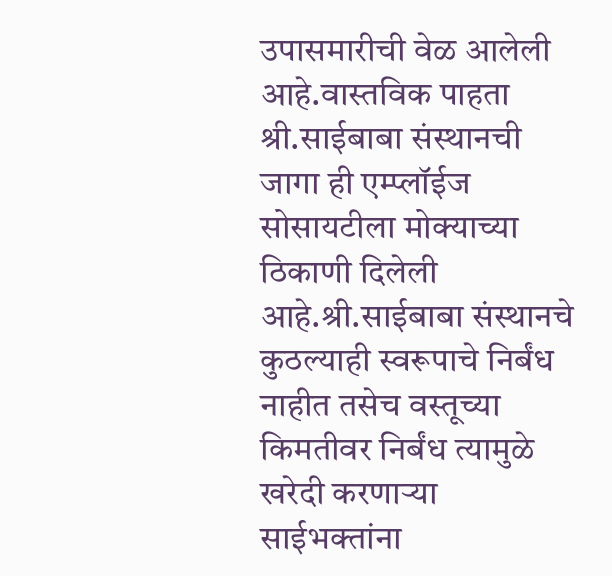उपासमारीची वेळ आलेली आहे.वास्तविक पाहता श्री.साईबाबा संस्थानची जागा ही एम्प्लॉईज सोसायटीला मोक्याच्या ठिकाणी दिलेली आहे.श्री.साईबाबा संस्थानचे कुठल्याही स्वरूपाचे निर्बंध नाहीत तसेच वस्तूच्या किमतीवर निर्बंध त्यामुळे खरेदी करणाऱ्या साईभक्तांना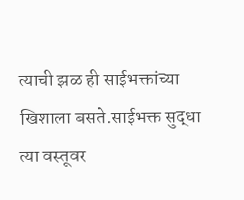त्याची झळ ही साईभक्तांच्या खिशाला बसते.साईभक्त सुद्धा त्या वस्तूवर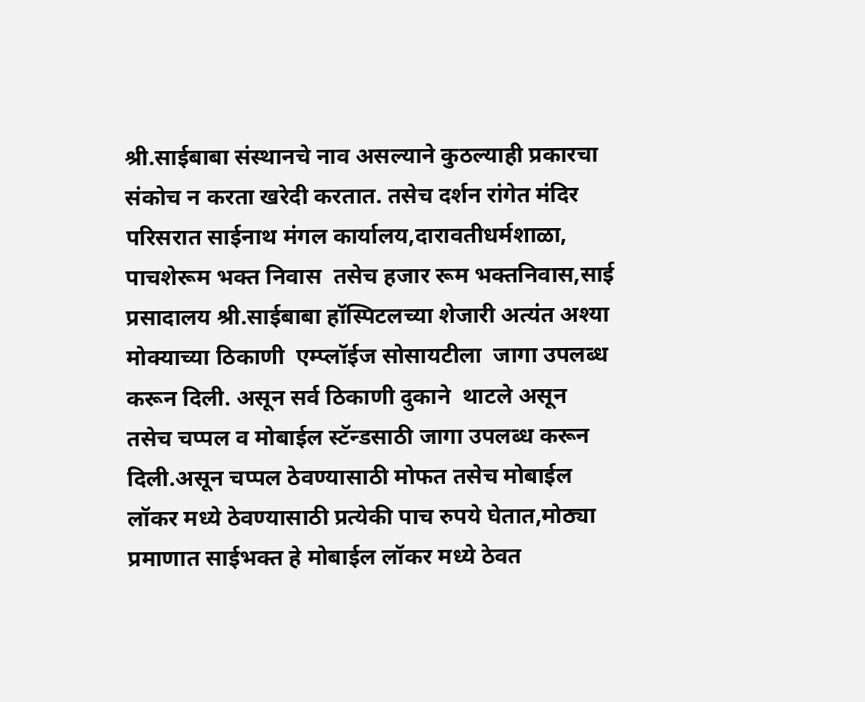श्री.साईबाबा संस्थानचे नाव असल्याने कुठल्याही प्रकारचा संकोच न करता खरेदी करतात. तसेच दर्शन रांगेत मंदिर परिसरात साईनाथ मंगल कार्यालय,दारावतीधर्मशाळा, पाचशेरूम भक्त निवास  तसेच हजार रूम भक्तनिवास,साई प्रसादालय श्री.साईबाबा हॉस्पिटलच्या शेजारी अत्यंत अश्या मोक्याच्या ठिकाणी  एम्प्लॉईज सोसायटीला  जागा उपलब्ध करून दिली. असून सर्व ठिकाणी दुकाने  थाटले असून तसेच चप्पल व मोबाईल स्टॅन्डसाठी जागा उपलब्ध करून दिली.असून चप्पल ठेवण्यासाठी मोफत तसेच मोबाईल लॉकर मध्ये ठेवण्यासाठी प्रत्येकी पाच रुपये घेतात,मोठ्या प्रमाणात साईभक्त हे मोबाईल लॉकर मध्ये ठेवत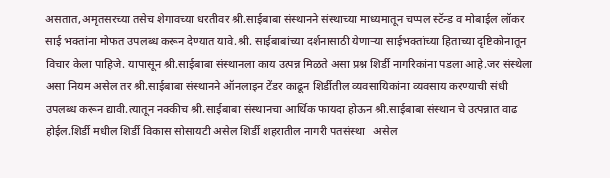असतात,अमृतसरच्या तसेच शेगावच्या धरतीवर श्री.साईबाबा संस्थानने संस्थाच्या माध्यमातून चप्पल स्टॅन्ड व मोबाईल लॉकर साई भक्तांना मोफत उपलब्ध करून देण्यात यावे.श्री. साईबाबांच्या दर्शनासाठी येणाऱ्या साईभक्तांच्या हिताच्या दृष्टिकोनातून  विचार केला पाहिजे. यापासून श्री.साईबाबा संस्थानला काय उत्पन्न मिळते असा प्रश्न शिर्डी नागरिकांना पडला आहे.जर संस्थेला असा नियम असेल तर श्री.साईबाबा संस्थानने ऑनलाइन टेंडर काढून शिर्डीतील व्यवसायिकांना व्यवसाय करण्याची संधी उपलब्ध करून द्यावी.त्यातून नक्कीच श्री.साईबाबा संस्थानचा आर्थिक फायदा होऊन श्री.साईबाबा संस्थान चे उत्पन्नात वाढ होईल.शिर्डी मधील शिर्डी विकास सोसायटी असेल शिर्डी शहरातील नागरी पतसंस्था   असेल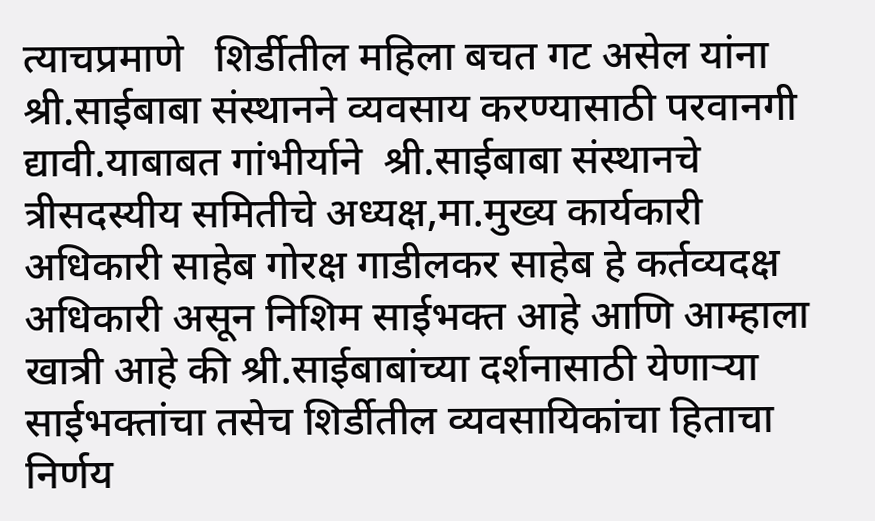त्याचप्रमाणे   शिर्डीतील महिला बचत गट असेल यांना श्री.साईबाबा संस्थानने व्यवसाय करण्यासाठी परवानगी द्यावी.याबाबत गांभीर्याने  श्री.साईबाबा संस्थानचे त्रीसदस्यीय समितीचे अध्यक्ष,मा.मुख्य कार्यकारी अधिकारी साहेब गोरक्ष गाडीलकर साहेब हे कर्तव्यदक्ष अधिकारी असून निशिम साईभक्त आहे आणि आम्हाला खात्री आहे की श्री.साईबाबांच्या दर्शनासाठी येणाऱ्या साईभक्तांचा तसेच शिर्डीतील व्यवसायिकांचा हिताचा निर्णय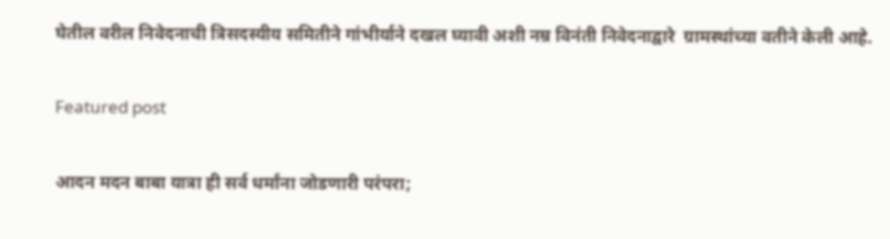घेतील वरील निवेदनाची त्रिसदस्यीय समितीने गांभीर्याने दखल घ्यावी अशी नम्र विनंती निवेदनाद्वारे  ग्रामस्थांच्या वतीने केली आहे.

Featured post

आदन मदन बाबा यात्रा ही सर्व धर्मांना जोडणारी परंपरा;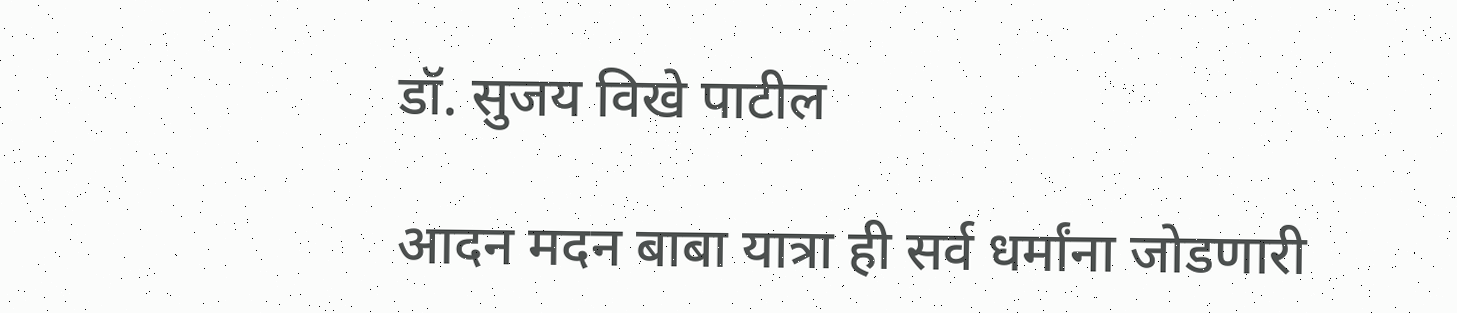डॉ. सुजय विखे पाटील

आदन मदन बाबा यात्रा ही सर्व धर्मांना जोडणारी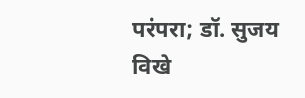परंपरा; डॉ. सुजय विखे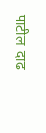पाटील  दाढ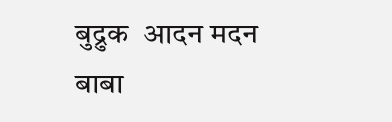बुद्रुक  आदन मदन बाबा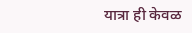यात्रा ही केवळ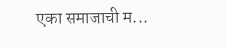एका समाजाची म...